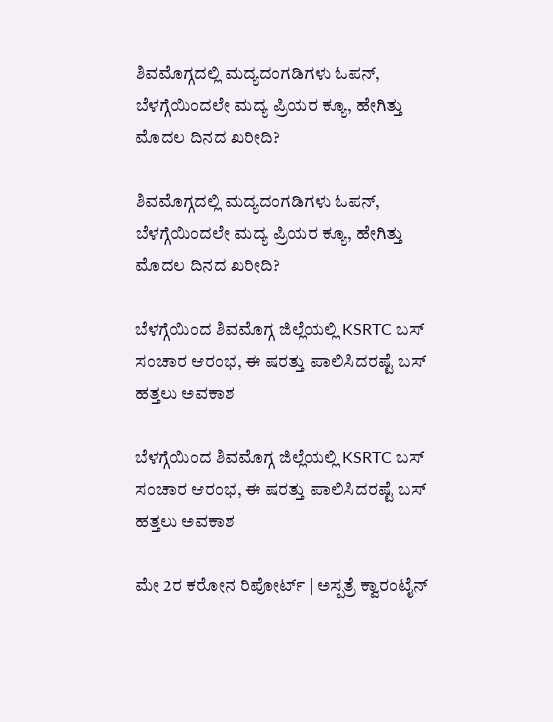ಶಿವಮೊಗ್ಗದಲ್ಲಿ ಮದ್ಯದಂಗಡಿಗಳು ಓಪನ್, ಬೆಳಗ್ಗೆಯಿಂದಲೇ ಮದ್ಯ ಪ್ರಿಯರ ಕ್ಯೂ, ಹೇಗಿತ್ತು ಮೊದಲ ದಿನದ ಖರೀದಿ?

ಶಿವಮೊಗ್ಗದಲ್ಲಿ ಮದ್ಯದಂಗಡಿಗಳು ಓಪನ್, ಬೆಳಗ್ಗೆಯಿಂದಲೇ ಮದ್ಯ ಪ್ರಿಯರ ಕ್ಯೂ, ಹೇಗಿತ್ತು ಮೊದಲ ದಿನದ ಖರೀದಿ?

ಬೆಳಗ್ಗೆಯಿಂದ ಶಿವಮೊಗ್ಗ ಜಿಲ್ಲೆಯಲ್ಲಿ KSRTC ಬಸ್ ಸಂಚಾರ ಆರಂಭ, ಈ ಷರತ್ತು ಪಾಲಿಸಿದರಷ್ಟೆ ಬಸ್ ಹತ್ತಲು ಅವಕಾಶ

ಬೆಳಗ್ಗೆಯಿಂದ ಶಿವಮೊಗ್ಗ ಜಿಲ್ಲೆಯಲ್ಲಿ KSRTC ಬಸ್ ಸಂಚಾರ ಆರಂಭ, ಈ ಷರತ್ತು ಪಾಲಿಸಿದರಷ್ಟೆ ಬಸ್ ಹತ್ತಲು ಅವಕಾಶ

ಮೇ 2ರ ಕರೋನ ರಿಪೋರ್ಟ್ | ಅಸ್ಪತ್ರೆ ಕ್ವಾರಂಟೈನ್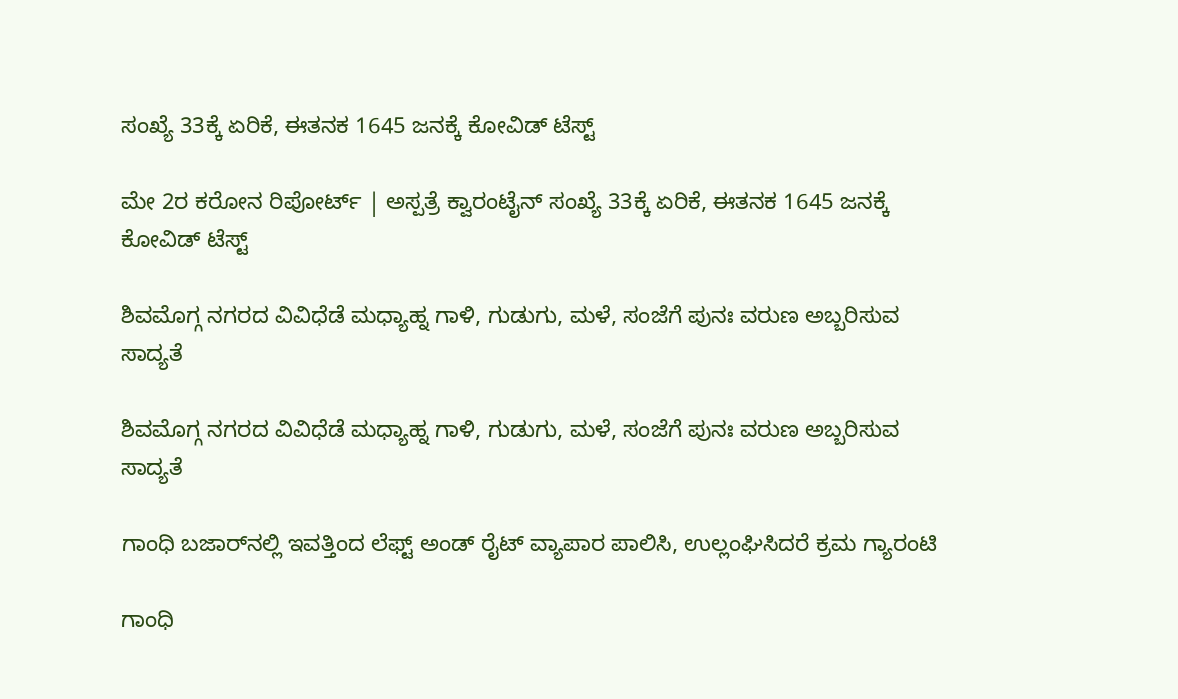ಸಂಖ್ಯೆ 33ಕ್ಕೆ ಏರಿಕೆ, ಈತನಕ 1645 ಜನಕ್ಕೆ ಕೋವಿಡ್ ಟೆಸ್ಟ್

ಮೇ 2ರ ಕರೋನ ರಿಪೋರ್ಟ್ | ಅಸ್ಪತ್ರೆ ಕ್ವಾರಂಟೈನ್ ಸಂಖ್ಯೆ 33ಕ್ಕೆ ಏರಿಕೆ, ಈತನಕ 1645 ಜನಕ್ಕೆ ಕೋವಿಡ್ ಟೆಸ್ಟ್

ಶಿವಮೊಗ್ಗ ನಗರದ ವಿವಿಧೆಡೆ ಮಧ್ಯಾಹ್ನ ಗಾಳಿ, ಗುಡುಗು, ಮಳೆ, ಸಂಜೆಗೆ ಪುನಃ ವರುಣ ಅಬ್ಬರಿಸುವ ಸಾದ್ಯತೆ

ಶಿವಮೊಗ್ಗ ನಗರದ ವಿವಿಧೆಡೆ ಮಧ್ಯಾಹ್ನ ಗಾಳಿ, ಗುಡುಗು, ಮಳೆ, ಸಂಜೆಗೆ ಪುನಃ ವರುಣ ಅಬ್ಬರಿಸುವ ಸಾದ್ಯತೆ

ಗಾಂಧಿ ಬಜಾರ್‌ನಲ್ಲಿ ಇವತ್ತಿಂದ ಲೆಫ್ಟ್‌ ಅಂಡ್‌ ರೈಟ್ ವ್ಯಾಪಾರ ಪಾಲಿಸಿ, ಉಲ್ಲಂಘಿಸಿದರೆ ಕ್ರಮ ಗ್ಯಾರಂಟಿ

ಗಾಂಧಿ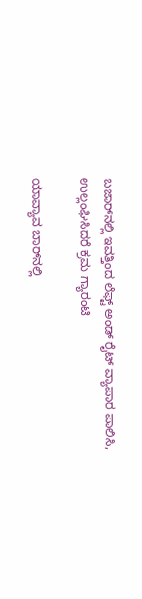ಬಜಾರ್‌ನಲ್ಲಿ ಇವತ್ತಿಂದ ಲೆಫ್ಟ್‌ ಅಂಡ್‌ ರೈಟ್ ವ್ಯಾಪಾರ ಪಾಲಿಸಿ, ಉಲ್ಲಂಘಿಸಿದರೆ ಕ್ರಮ ಗ್ಯಾರಂಟಿ

ಯಾವ್ಯಾವ ಬಾರ್‌ನಲ್ಲಿ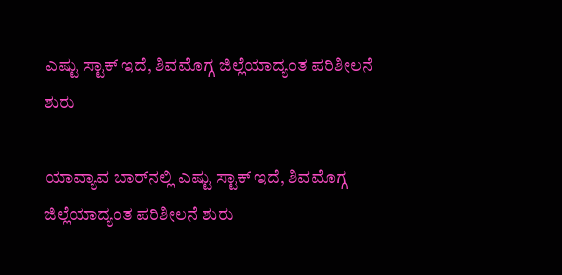ಎಷ್ಟು ಸ್ಟಾಕ್ ಇದೆ, ಶಿವಮೊಗ್ಗ ಜಿಲ್ಲೆಯಾದ್ಯಂತ ಪರಿಶೀಲನೆ ಶುರು

ಯಾವ್ಯಾವ ಬಾರ್‌ನಲ್ಲಿ ಎಷ್ಟು ಸ್ಟಾಕ್ ಇದೆ, ಶಿವಮೊಗ್ಗ ಜಿಲ್ಲೆಯಾದ್ಯಂತ ಪರಿಶೀಲನೆ ಶುರು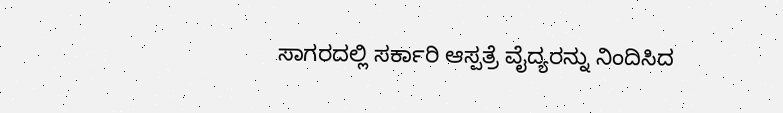ಸಾಗರದಲ್ಲಿ ಸರ್ಕಾರಿ ಆಸ್ಪತ್ರೆ ವೈದ್ಯರನ್ನು ನಿಂದಿಸಿದ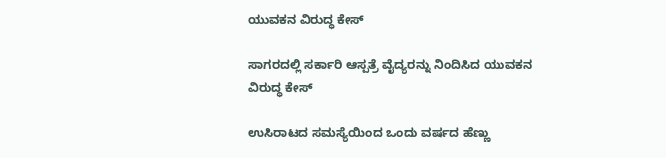ಯುವಕನ ವಿರುದ್ಧ ಕೇಸ್

ಸಾಗರದಲ್ಲಿ ಸರ್ಕಾರಿ ಆಸ್ಪತ್ರೆ ವೈದ್ಯರನ್ನು ನಿಂದಿಸಿದ ಯುವಕನ ವಿರುದ್ಧ ಕೇಸ್

ಉಸಿರಾಟದ ಸಮಸ್ಯೆಯಿಂದ ಒಂದು ವರ್ಷದ ಹೆಣ್ಣು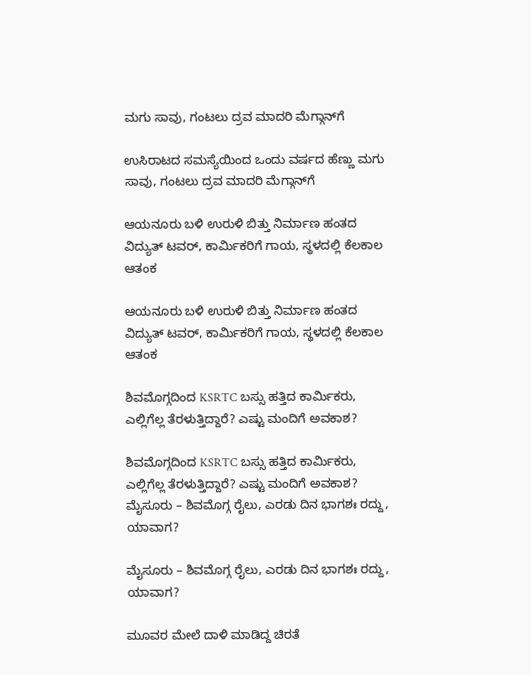ಮಗು ಸಾವು, ಗಂಟಲು ದ್ರವ ಮಾದರಿ ಮೆಗ್ಗಾನ್‌ಗೆ

ಉಸಿರಾಟದ ಸಮಸ್ಯೆಯಿಂದ ಒಂದು ವರ್ಷದ ಹೆಣ್ಣು ಮಗು ಸಾವು, ಗಂಟಲು ದ್ರವ ಮಾದರಿ ಮೆಗ್ಗಾನ್‌ಗೆ

ಆಯನೂರು ಬಳಿ ಉರುಳಿ ಬಿತ್ತು ನಿರ್ಮಾಣ ಹಂತದ ವಿದ್ಯುತ್ ಟವರ್, ಕಾರ್ಮಿಕರಿಗೆ ಗಾಯ, ಸ್ಥಳದಲ್ಲಿ ಕೆಲಕಾಲ ಆತಂಕ

ಆಯನೂರು ಬಳಿ ಉರುಳಿ ಬಿತ್ತು ನಿರ್ಮಾಣ ಹಂತದ ವಿದ್ಯುತ್ ಟವರ್, ಕಾರ್ಮಿಕರಿಗೆ ಗಾಯ, ಸ್ಥಳದಲ್ಲಿ ಕೆಲಕಾಲ ಆತಂಕ

ಶಿವಮೊಗ್ಗದಿಂದ KSRTC ಬಸ್ಸು ಹತ್ತಿದ ಕಾರ್ಮಿಕರು, ಎಲ್ಲಿಗೆಲ್ಲ ತೆರಳುತ್ತಿದ್ದಾರೆ? ಎಷ್ಟು ಮಂದಿಗೆ ಅವಕಾಶ?

ಶಿವಮೊಗ್ಗದಿಂದ KSRTC ಬಸ್ಸು ಹತ್ತಿದ ಕಾರ್ಮಿಕರು, ಎಲ್ಲಿಗೆಲ್ಲ ತೆರಳುತ್ತಿದ್ದಾರೆ? ಎಷ್ಟು ಮಂದಿಗೆ ಅವಕಾಶ?
ಮೈಸೂರು – ಶಿವಮೊಗ್ಗ ರೈಲು, ಎರಡು ದಿನ ಭಾಗಶಃ ರದ್ದು, ಯಾವಾಗ?

ಮೈಸೂರು – ಶಿವಮೊಗ್ಗ ರೈಲು, ಎರಡು ದಿನ ಭಾಗಶಃ ರದ್ದು, ಯಾವಾಗ?

ಮೂವರ ಮೇಲೆ ದಾಳಿ ಮಾಡಿದ್ದ ಚಿರತೆ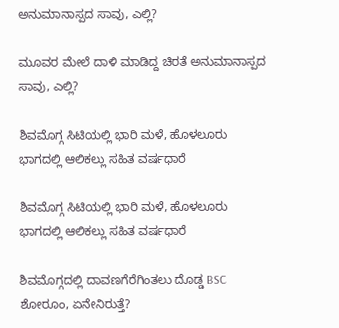ಅನುಮಾನಾಸ್ಪದ ಸಾವು, ಎಲ್ಲಿ?

ಮೂವರ ಮೇಲೆ ದಾಳಿ ಮಾಡಿದ್ದ ಚಿರತೆ ಅನುಮಾನಾಸ್ಪದ ಸಾವು, ಎಲ್ಲಿ?

ಶಿವಮೊಗ್ಗ ಸಿಟಿಯಲ್ಲಿ ಭಾರಿ ಮಳೆ, ಹೊಳಲೂರು ಭಾಗದಲ್ಲಿ ಆಲಿಕಲ್ಲು ಸಹಿತ ವರ್ಷಧಾರೆ

ಶಿವಮೊಗ್ಗ ಸಿಟಿಯಲ್ಲಿ ಭಾರಿ ಮಳೆ, ಹೊಳಲೂರು ಭಾಗದಲ್ಲಿ ಆಲಿಕಲ್ಲು ಸಹಿತ ವರ್ಷಧಾರೆ

ಶಿವಮೊಗ್ಗದಲ್ಲಿ ದಾವಣಗೆರೆಗಿಂತಲು ದೊಡ್ಡ BSC ಶೋರೂಂ, ಏನೇನಿರುತ್ತೆ?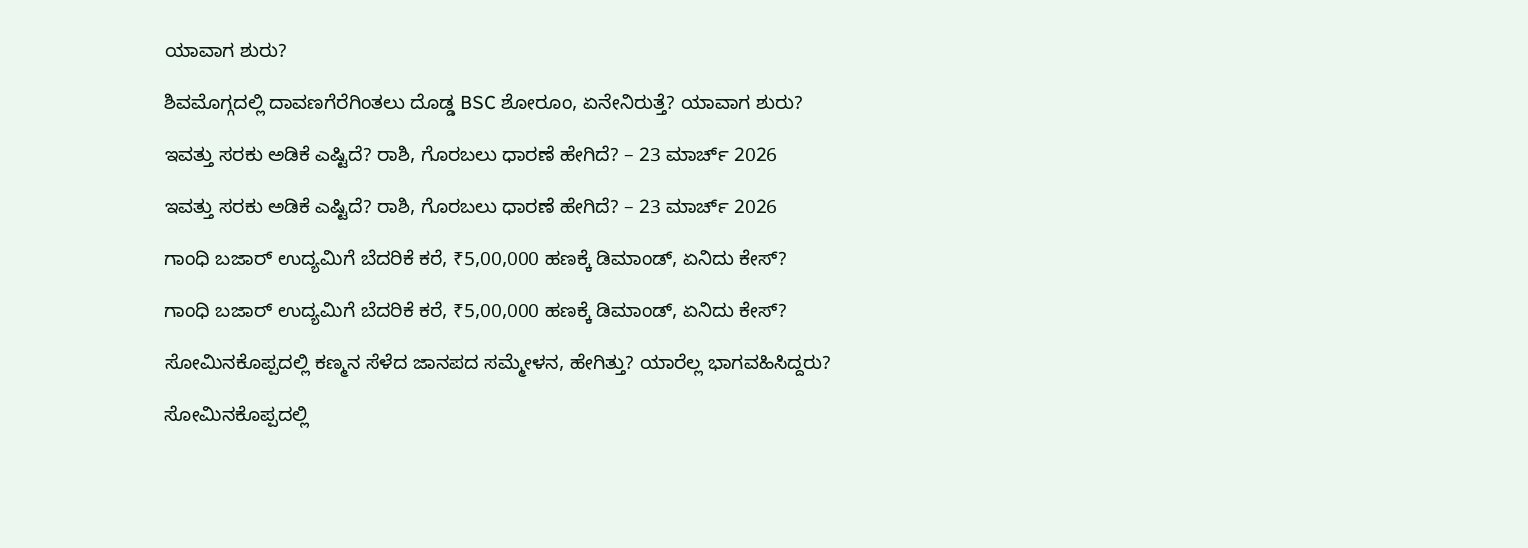ಯಾವಾಗ ಶುರು?

ಶಿವಮೊಗ್ಗದಲ್ಲಿ ದಾವಣಗೆರೆಗಿಂತಲು ದೊಡ್ಡ BSC ಶೋರೂಂ, ಏನೇನಿರುತ್ತೆ? ಯಾವಾಗ ಶುರು?

ಇವತ್ತು ಸರಕು ಅಡಿಕೆ ಎಷ್ಟಿದೆ? ರಾಶಿ, ಗೊರಬಲು ಧಾರಣೆ ಹೇಗಿದೆ? – 23 ಮಾರ್ಚ್‌ 2026

ಇವತ್ತು ಸರಕು ಅಡಿಕೆ ಎಷ್ಟಿದೆ? ರಾಶಿ, ಗೊರಬಲು ಧಾರಣೆ ಹೇಗಿದೆ? – 23 ಮಾರ್ಚ್‌ 2026

ಗಾಂಧಿ ಬಜಾರ್‌ ಉದ್ಯಮಿಗೆ ಬೆದರಿಕೆ ಕರೆ, ₹5,00,000 ಹಣಕ್ಕೆ ಡಿಮಾಂಡ್‌, ಏನಿದು ಕೇಸ್‌?

ಗಾಂಧಿ ಬಜಾರ್‌ ಉದ್ಯಮಿಗೆ ಬೆದರಿಕೆ ಕರೆ, ₹5,00,000 ಹಣಕ್ಕೆ ಡಿಮಾಂಡ್‌, ಏನಿದು ಕೇಸ್‌?

ಸೋಮಿನಕೊಪ್ಪದಲ್ಲಿ ಕಣ್ಮನ ಸೆಳೆದ ಜಾನಪದ ಸಮ್ಮೇಳನ, ಹೇಗಿತ್ತು? ಯಾರೆಲ್ಲ ಭಾಗವಹಿಸಿದ್ದರು?

ಸೋಮಿನಕೊಪ್ಪದಲ್ಲಿ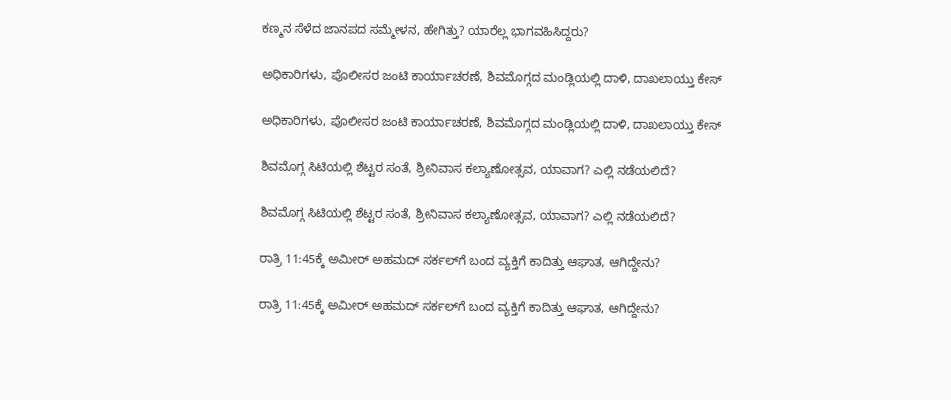ಕಣ್ಮನ ಸೆಳೆದ ಜಾನಪದ ಸಮ್ಮೇಳನ, ಹೇಗಿತ್ತು? ಯಾರೆಲ್ಲ ಭಾಗವಹಿಸಿದ್ದರು?

ಅಧಿಕಾರಿಗಳು, ಪೊಲೀಸರ ಜಂಟಿ ಕಾರ್ಯಾಚರಣೆ, ಶಿವಮೊಗ್ಗದ ಮಂಡ್ಲಿಯಲ್ಲಿ ದಾಳಿ, ದಾಖಲಾಯ್ತು ಕೇಸ್‌

ಅಧಿಕಾರಿಗಳು, ಪೊಲೀಸರ ಜಂಟಿ ಕಾರ್ಯಾಚರಣೆ, ಶಿವಮೊಗ್ಗದ ಮಂಡ್ಲಿಯಲ್ಲಿ ದಾಳಿ, ದಾಖಲಾಯ್ತು ಕೇಸ್‌

ಶಿವಮೊಗ್ಗ ಸಿಟಿಯಲ್ಲಿ ಶೆಟ್ಟರ ಸಂತೆ, ಶ್ರೀನಿವಾಸ ಕಲ್ಯಾಣೋತ್ಸವ, ಯಾವಾಗ? ಎಲ್ಲಿ ನಡೆಯಲಿದೆ?

ಶಿವಮೊಗ್ಗ ಸಿಟಿಯಲ್ಲಿ ಶೆಟ್ಟರ ಸಂತೆ, ಶ್ರೀನಿವಾಸ ಕಲ್ಯಾಣೋತ್ಸವ, ಯಾವಾಗ? ಎಲ್ಲಿ ನಡೆಯಲಿದೆ?

ರಾತ್ರಿ 11:45ಕ್ಕೆ ಅಮೀರ್‌ ಅಹಮದ್‌ ಸರ್ಕಲ್‌ಗೆ ಬಂದ ವ್ಯಕ್ತಿಗೆ ಕಾದಿತ್ತು ಆಘಾತ, ಆಗಿದ್ದೇನು?

ರಾತ್ರಿ 11:45ಕ್ಕೆ ಅಮೀರ್‌ ಅಹಮದ್‌ ಸರ್ಕಲ್‌ಗೆ ಬಂದ ವ್ಯಕ್ತಿಗೆ ಕಾದಿತ್ತು ಆಘಾತ, ಆಗಿದ್ದೇನು?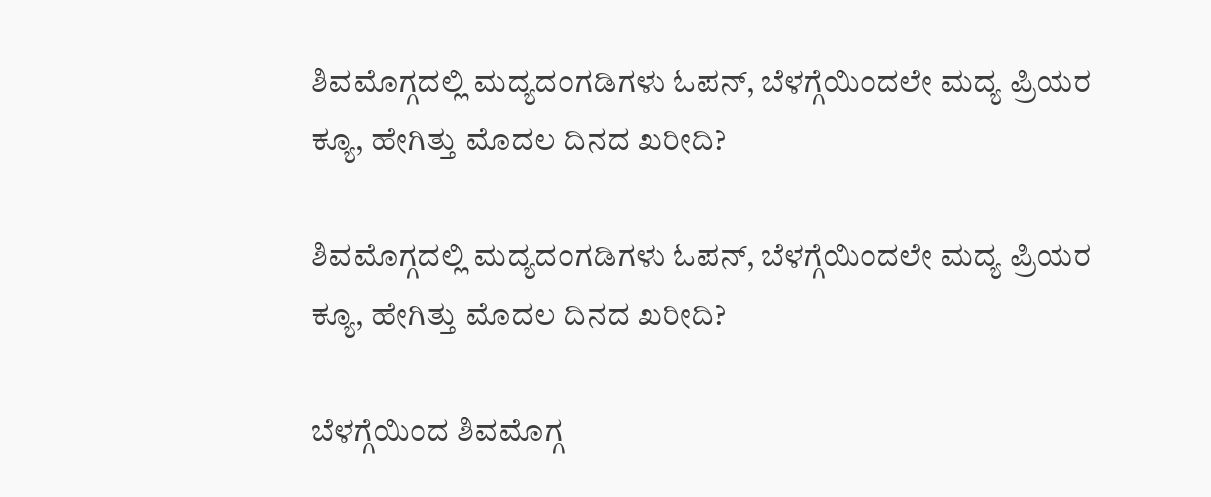ಶಿವಮೊಗ್ಗದಲ್ಲಿ ಮದ್ಯದಂಗಡಿಗಳು ಓಪನ್, ಬೆಳಗ್ಗೆಯಿಂದಲೇ ಮದ್ಯ ಪ್ರಿಯರ ಕ್ಯೂ, ಹೇಗಿತ್ತು ಮೊದಲ ದಿನದ ಖರೀದಿ?

ಶಿವಮೊಗ್ಗದಲ್ಲಿ ಮದ್ಯದಂಗಡಿಗಳು ಓಪನ್, ಬೆಳಗ್ಗೆಯಿಂದಲೇ ಮದ್ಯ ಪ್ರಿಯರ ಕ್ಯೂ, ಹೇಗಿತ್ತು ಮೊದಲ ದಿನದ ಖರೀದಿ?

ಬೆಳಗ್ಗೆಯಿಂದ ಶಿವಮೊಗ್ಗ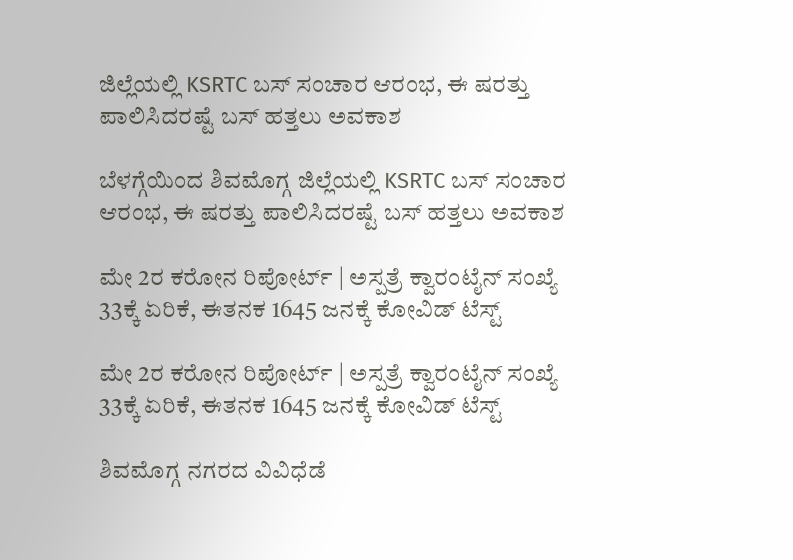ಜಿಲ್ಲೆಯಲ್ಲಿ KSRTC ಬಸ್ ಸಂಚಾರ ಆರಂಭ, ಈ ಷರತ್ತು ಪಾಲಿಸಿದರಷ್ಟೆ ಬಸ್ ಹತ್ತಲು ಅವಕಾಶ

ಬೆಳಗ್ಗೆಯಿಂದ ಶಿವಮೊಗ್ಗ ಜಿಲ್ಲೆಯಲ್ಲಿ KSRTC ಬಸ್ ಸಂಚಾರ ಆರಂಭ, ಈ ಷರತ್ತು ಪಾಲಿಸಿದರಷ್ಟೆ ಬಸ್ ಹತ್ತಲು ಅವಕಾಶ

ಮೇ 2ರ ಕರೋನ ರಿಪೋರ್ಟ್ | ಅಸ್ಪತ್ರೆ ಕ್ವಾರಂಟೈನ್ ಸಂಖ್ಯೆ 33ಕ್ಕೆ ಏರಿಕೆ, ಈತನಕ 1645 ಜನಕ್ಕೆ ಕೋವಿಡ್ ಟೆಸ್ಟ್

ಮೇ 2ರ ಕರೋನ ರಿಪೋರ್ಟ್ | ಅಸ್ಪತ್ರೆ ಕ್ವಾರಂಟೈನ್ ಸಂಖ್ಯೆ 33ಕ್ಕೆ ಏರಿಕೆ, ಈತನಕ 1645 ಜನಕ್ಕೆ ಕೋವಿಡ್ ಟೆಸ್ಟ್

ಶಿವಮೊಗ್ಗ ನಗರದ ವಿವಿಧೆಡೆ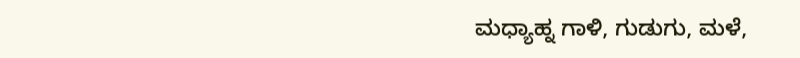ಮಧ್ಯಾಹ್ನ ಗಾಳಿ, ಗುಡುಗು, ಮಳೆ,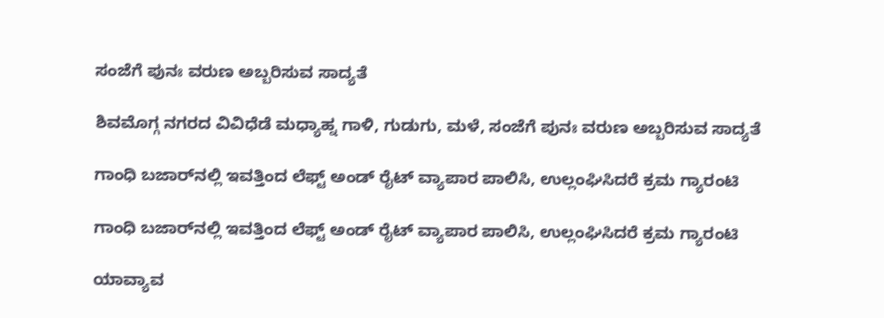ಸಂಜೆಗೆ ಪುನಃ ವರುಣ ಅಬ್ಬರಿಸುವ ಸಾದ್ಯತೆ

ಶಿವಮೊಗ್ಗ ನಗರದ ವಿವಿಧೆಡೆ ಮಧ್ಯಾಹ್ನ ಗಾಳಿ, ಗುಡುಗು, ಮಳೆ, ಸಂಜೆಗೆ ಪುನಃ ವರುಣ ಅಬ್ಬರಿಸುವ ಸಾದ್ಯತೆ

ಗಾಂಧಿ ಬಜಾರ್‌ನಲ್ಲಿ ಇವತ್ತಿಂದ ಲೆಫ್ಟ್‌ ಅಂಡ್‌ ರೈಟ್ ವ್ಯಾಪಾರ ಪಾಲಿಸಿ, ಉಲ್ಲಂಘಿಸಿದರೆ ಕ್ರಮ ಗ್ಯಾರಂಟಿ

ಗಾಂಧಿ ಬಜಾರ್‌ನಲ್ಲಿ ಇವತ್ತಿಂದ ಲೆಫ್ಟ್‌ ಅಂಡ್‌ ರೈಟ್ ವ್ಯಾಪಾರ ಪಾಲಿಸಿ, ಉಲ್ಲಂಘಿಸಿದರೆ ಕ್ರಮ ಗ್ಯಾರಂಟಿ

ಯಾವ್ಯಾವ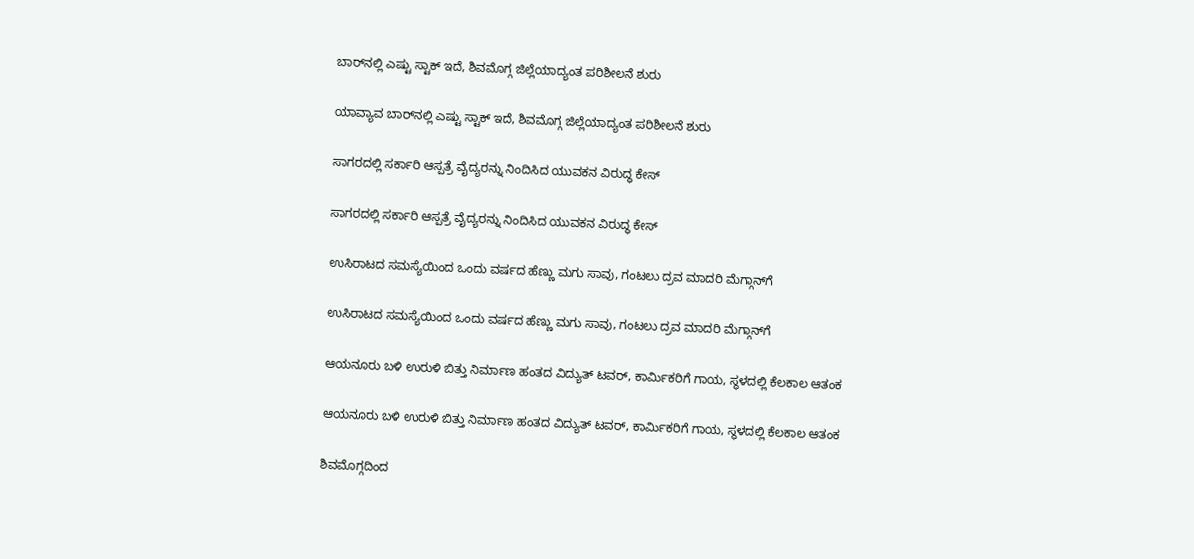ಬಾರ್‌ನಲ್ಲಿ ಎಷ್ಟು ಸ್ಟಾಕ್ ಇದೆ, ಶಿವಮೊಗ್ಗ ಜಿಲ್ಲೆಯಾದ್ಯಂತ ಪರಿಶೀಲನೆ ಶುರು

ಯಾವ್ಯಾವ ಬಾರ್‌ನಲ್ಲಿ ಎಷ್ಟು ಸ್ಟಾಕ್ ಇದೆ, ಶಿವಮೊಗ್ಗ ಜಿಲ್ಲೆಯಾದ್ಯಂತ ಪರಿಶೀಲನೆ ಶುರು

ಸಾಗರದಲ್ಲಿ ಸರ್ಕಾರಿ ಆಸ್ಪತ್ರೆ ವೈದ್ಯರನ್ನು ನಿಂದಿಸಿದ ಯುವಕನ ವಿರುದ್ಧ ಕೇಸ್

ಸಾಗರದಲ್ಲಿ ಸರ್ಕಾರಿ ಆಸ್ಪತ್ರೆ ವೈದ್ಯರನ್ನು ನಿಂದಿಸಿದ ಯುವಕನ ವಿರುದ್ಧ ಕೇಸ್

ಉಸಿರಾಟದ ಸಮಸ್ಯೆಯಿಂದ ಒಂದು ವರ್ಷದ ಹೆಣ್ಣು ಮಗು ಸಾವು, ಗಂಟಲು ದ್ರವ ಮಾದರಿ ಮೆಗ್ಗಾನ್‌ಗೆ

ಉಸಿರಾಟದ ಸಮಸ್ಯೆಯಿಂದ ಒಂದು ವರ್ಷದ ಹೆಣ್ಣು ಮಗು ಸಾವು, ಗಂಟಲು ದ್ರವ ಮಾದರಿ ಮೆಗ್ಗಾನ್‌ಗೆ

ಆಯನೂರು ಬಳಿ ಉರುಳಿ ಬಿತ್ತು ನಿರ್ಮಾಣ ಹಂತದ ವಿದ್ಯುತ್ ಟವರ್, ಕಾರ್ಮಿಕರಿಗೆ ಗಾಯ, ಸ್ಥಳದಲ್ಲಿ ಕೆಲಕಾಲ ಆತಂಕ

ಆಯನೂರು ಬಳಿ ಉರುಳಿ ಬಿತ್ತು ನಿರ್ಮಾಣ ಹಂತದ ವಿದ್ಯುತ್ ಟವರ್, ಕಾರ್ಮಿಕರಿಗೆ ಗಾಯ, ಸ್ಥಳದಲ್ಲಿ ಕೆಲಕಾಲ ಆತಂಕ

ಶಿವಮೊಗ್ಗದಿಂದ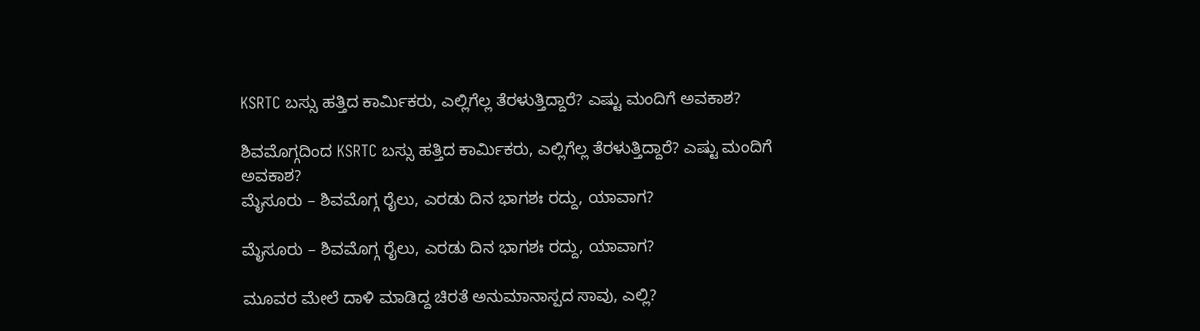KSRTC ಬಸ್ಸು ಹತ್ತಿದ ಕಾರ್ಮಿಕರು, ಎಲ್ಲಿಗೆಲ್ಲ ತೆರಳುತ್ತಿದ್ದಾರೆ? ಎಷ್ಟು ಮಂದಿಗೆ ಅವಕಾಶ?

ಶಿವಮೊಗ್ಗದಿಂದ KSRTC ಬಸ್ಸು ಹತ್ತಿದ ಕಾರ್ಮಿಕರು, ಎಲ್ಲಿಗೆಲ್ಲ ತೆರಳುತ್ತಿದ್ದಾರೆ? ಎಷ್ಟು ಮಂದಿಗೆ ಅವಕಾಶ?
ಮೈಸೂರು – ಶಿವಮೊಗ್ಗ ರೈಲು, ಎರಡು ದಿನ ಭಾಗಶಃ ರದ್ದು, ಯಾವಾಗ?

ಮೈಸೂರು – ಶಿವಮೊಗ್ಗ ರೈಲು, ಎರಡು ದಿನ ಭಾಗಶಃ ರದ್ದು, ಯಾವಾಗ?

ಮೂವರ ಮೇಲೆ ದಾಳಿ ಮಾಡಿದ್ದ ಚಿರತೆ ಅನುಮಾನಾಸ್ಪದ ಸಾವು, ಎಲ್ಲಿ?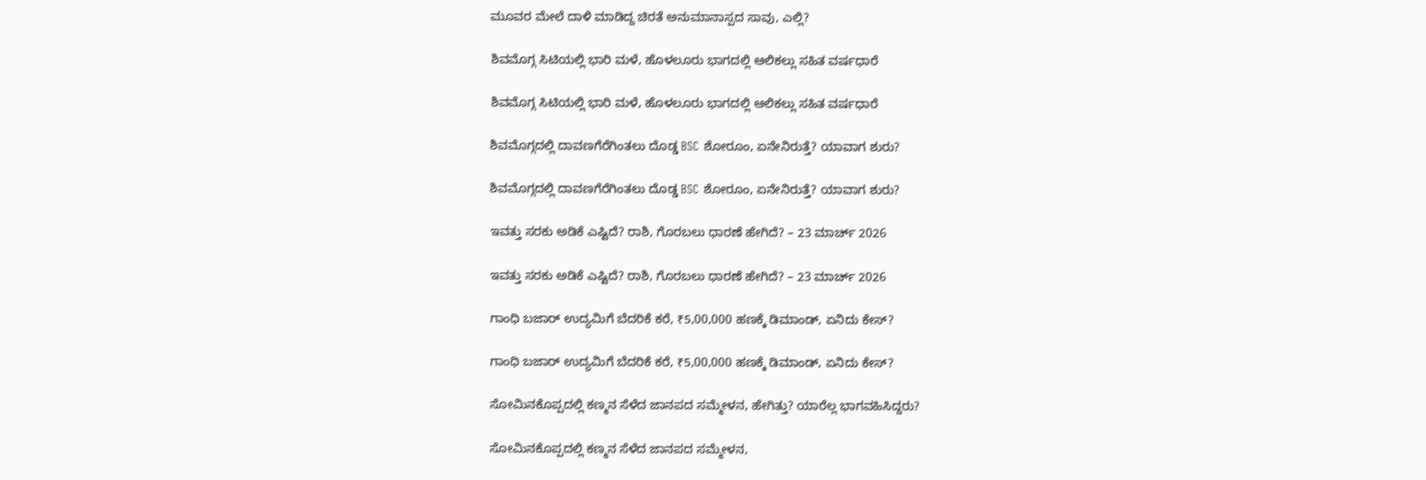ಮೂವರ ಮೇಲೆ ದಾಳಿ ಮಾಡಿದ್ದ ಚಿರತೆ ಅನುಮಾನಾಸ್ಪದ ಸಾವು, ಎಲ್ಲಿ?

ಶಿವಮೊಗ್ಗ ಸಿಟಿಯಲ್ಲಿ ಭಾರಿ ಮಳೆ, ಹೊಳಲೂರು ಭಾಗದಲ್ಲಿ ಆಲಿಕಲ್ಲು ಸಹಿತ ವರ್ಷಧಾರೆ

ಶಿವಮೊಗ್ಗ ಸಿಟಿಯಲ್ಲಿ ಭಾರಿ ಮಳೆ, ಹೊಳಲೂರು ಭಾಗದಲ್ಲಿ ಆಲಿಕಲ್ಲು ಸಹಿತ ವರ್ಷಧಾರೆ

ಶಿವಮೊಗ್ಗದಲ್ಲಿ ದಾವಣಗೆರೆಗಿಂತಲು ದೊಡ್ಡ BSC ಶೋರೂಂ, ಏನೇನಿರುತ್ತೆ? ಯಾವಾಗ ಶುರು?

ಶಿವಮೊಗ್ಗದಲ್ಲಿ ದಾವಣಗೆರೆಗಿಂತಲು ದೊಡ್ಡ BSC ಶೋರೂಂ, ಏನೇನಿರುತ್ತೆ? ಯಾವಾಗ ಶುರು?

ಇವತ್ತು ಸರಕು ಅಡಿಕೆ ಎಷ್ಟಿದೆ? ರಾಶಿ, ಗೊರಬಲು ಧಾರಣೆ ಹೇಗಿದೆ? – 23 ಮಾರ್ಚ್‌ 2026

ಇವತ್ತು ಸರಕು ಅಡಿಕೆ ಎಷ್ಟಿದೆ? ರಾಶಿ, ಗೊರಬಲು ಧಾರಣೆ ಹೇಗಿದೆ? – 23 ಮಾರ್ಚ್‌ 2026

ಗಾಂಧಿ ಬಜಾರ್‌ ಉದ್ಯಮಿಗೆ ಬೆದರಿಕೆ ಕರೆ, ₹5,00,000 ಹಣಕ್ಕೆ ಡಿಮಾಂಡ್‌, ಏನಿದು ಕೇಸ್‌?

ಗಾಂಧಿ ಬಜಾರ್‌ ಉದ್ಯಮಿಗೆ ಬೆದರಿಕೆ ಕರೆ, ₹5,00,000 ಹಣಕ್ಕೆ ಡಿಮಾಂಡ್‌, ಏನಿದು ಕೇಸ್‌?

ಸೋಮಿನಕೊಪ್ಪದಲ್ಲಿ ಕಣ್ಮನ ಸೆಳೆದ ಜಾನಪದ ಸಮ್ಮೇಳನ, ಹೇಗಿತ್ತು? ಯಾರೆಲ್ಲ ಭಾಗವಹಿಸಿದ್ದರು?

ಸೋಮಿನಕೊಪ್ಪದಲ್ಲಿ ಕಣ್ಮನ ಸೆಳೆದ ಜಾನಪದ ಸಮ್ಮೇಳನ,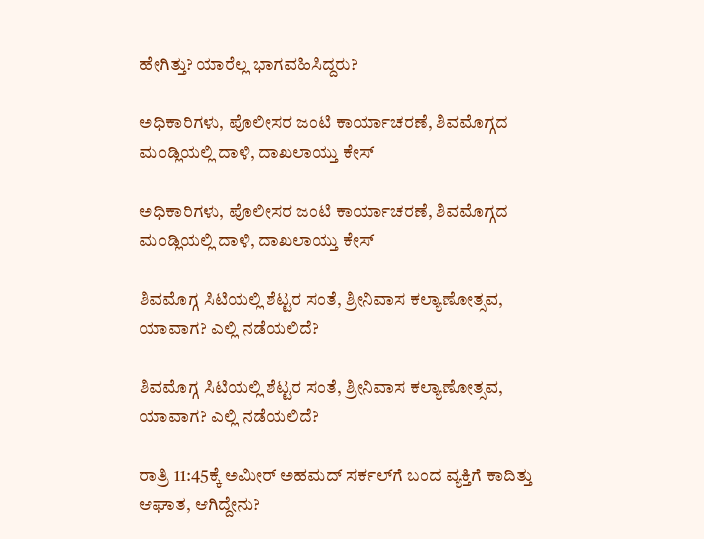ಹೇಗಿತ್ತು? ಯಾರೆಲ್ಲ ಭಾಗವಹಿಸಿದ್ದರು?

ಅಧಿಕಾರಿಗಳು, ಪೊಲೀಸರ ಜಂಟಿ ಕಾರ್ಯಾಚರಣೆ, ಶಿವಮೊಗ್ಗದ ಮಂಡ್ಲಿಯಲ್ಲಿ ದಾಳಿ, ದಾಖಲಾಯ್ತು ಕೇಸ್‌

ಅಧಿಕಾರಿಗಳು, ಪೊಲೀಸರ ಜಂಟಿ ಕಾರ್ಯಾಚರಣೆ, ಶಿವಮೊಗ್ಗದ ಮಂಡ್ಲಿಯಲ್ಲಿ ದಾಳಿ, ದಾಖಲಾಯ್ತು ಕೇಸ್‌

ಶಿವಮೊಗ್ಗ ಸಿಟಿಯಲ್ಲಿ ಶೆಟ್ಟರ ಸಂತೆ, ಶ್ರೀನಿವಾಸ ಕಲ್ಯಾಣೋತ್ಸವ, ಯಾವಾಗ? ಎಲ್ಲಿ ನಡೆಯಲಿದೆ?

ಶಿವಮೊಗ್ಗ ಸಿಟಿಯಲ್ಲಿ ಶೆಟ್ಟರ ಸಂತೆ, ಶ್ರೀನಿವಾಸ ಕಲ್ಯಾಣೋತ್ಸವ, ಯಾವಾಗ? ಎಲ್ಲಿ ನಡೆಯಲಿದೆ?

ರಾತ್ರಿ 11:45ಕ್ಕೆ ಅಮೀರ್‌ ಅಹಮದ್‌ ಸರ್ಕಲ್‌ಗೆ ಬಂದ ವ್ಯಕ್ತಿಗೆ ಕಾದಿತ್ತು ಆಘಾತ, ಆಗಿದ್ದೇನು?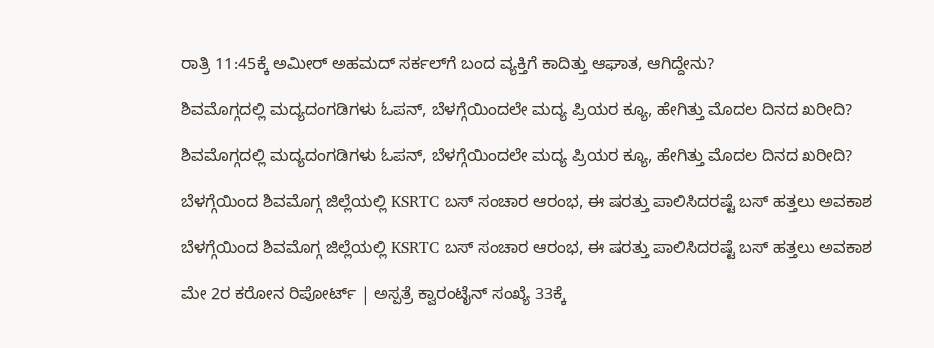ರಾತ್ರಿ 11:45ಕ್ಕೆ ಅಮೀರ್‌ ಅಹಮದ್‌ ಸರ್ಕಲ್‌ಗೆ ಬಂದ ವ್ಯಕ್ತಿಗೆ ಕಾದಿತ್ತು ಆಘಾತ, ಆಗಿದ್ದೇನು?

ಶಿವಮೊಗ್ಗದಲ್ಲಿ ಮದ್ಯದಂಗಡಿಗಳು ಓಪನ್, ಬೆಳಗ್ಗೆಯಿಂದಲೇ ಮದ್ಯ ಪ್ರಿಯರ ಕ್ಯೂ, ಹೇಗಿತ್ತು ಮೊದಲ ದಿನದ ಖರೀದಿ?

ಶಿವಮೊಗ್ಗದಲ್ಲಿ ಮದ್ಯದಂಗಡಿಗಳು ಓಪನ್, ಬೆಳಗ್ಗೆಯಿಂದಲೇ ಮದ್ಯ ಪ್ರಿಯರ ಕ್ಯೂ, ಹೇಗಿತ್ತು ಮೊದಲ ದಿನದ ಖರೀದಿ?

ಬೆಳಗ್ಗೆಯಿಂದ ಶಿವಮೊಗ್ಗ ಜಿಲ್ಲೆಯಲ್ಲಿ KSRTC ಬಸ್ ಸಂಚಾರ ಆರಂಭ, ಈ ಷರತ್ತು ಪಾಲಿಸಿದರಷ್ಟೆ ಬಸ್ ಹತ್ತಲು ಅವಕಾಶ

ಬೆಳಗ್ಗೆಯಿಂದ ಶಿವಮೊಗ್ಗ ಜಿಲ್ಲೆಯಲ್ಲಿ KSRTC ಬಸ್ ಸಂಚಾರ ಆರಂಭ, ಈ ಷರತ್ತು ಪಾಲಿಸಿದರಷ್ಟೆ ಬಸ್ ಹತ್ತಲು ಅವಕಾಶ

ಮೇ 2ರ ಕರೋನ ರಿಪೋರ್ಟ್ | ಅಸ್ಪತ್ರೆ ಕ್ವಾರಂಟೈನ್ ಸಂಖ್ಯೆ 33ಕ್ಕೆ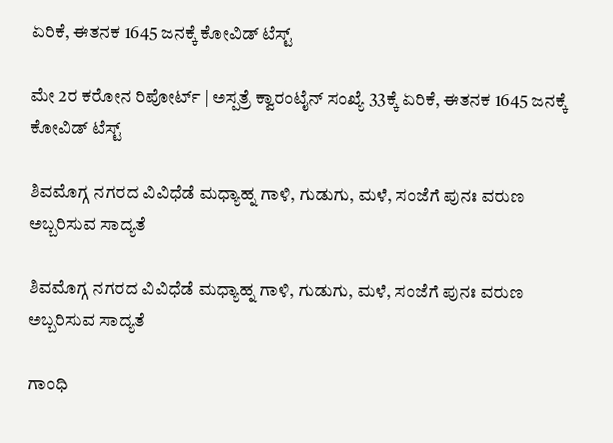ಏರಿಕೆ, ಈತನಕ 1645 ಜನಕ್ಕೆ ಕೋವಿಡ್ ಟೆಸ್ಟ್

ಮೇ 2ರ ಕರೋನ ರಿಪೋರ್ಟ್ | ಅಸ್ಪತ್ರೆ ಕ್ವಾರಂಟೈನ್ ಸಂಖ್ಯೆ 33ಕ್ಕೆ ಏರಿಕೆ, ಈತನಕ 1645 ಜನಕ್ಕೆ ಕೋವಿಡ್ ಟೆಸ್ಟ್

ಶಿವಮೊಗ್ಗ ನಗರದ ವಿವಿಧೆಡೆ ಮಧ್ಯಾಹ್ನ ಗಾಳಿ, ಗುಡುಗು, ಮಳೆ, ಸಂಜೆಗೆ ಪುನಃ ವರುಣ ಅಬ್ಬರಿಸುವ ಸಾದ್ಯತೆ

ಶಿವಮೊಗ್ಗ ನಗರದ ವಿವಿಧೆಡೆ ಮಧ್ಯಾಹ್ನ ಗಾಳಿ, ಗುಡುಗು, ಮಳೆ, ಸಂಜೆಗೆ ಪುನಃ ವರುಣ ಅಬ್ಬರಿಸುವ ಸಾದ್ಯತೆ

ಗಾಂಧಿ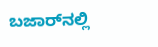ಬಜಾರ್‌ನಲ್ಲಿ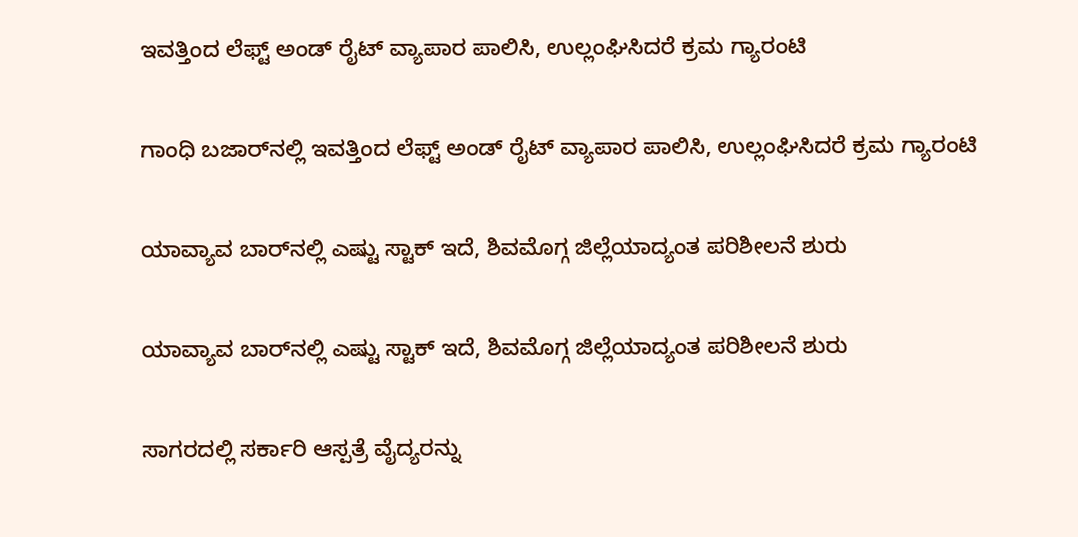ಇವತ್ತಿಂದ ಲೆಫ್ಟ್‌ ಅಂಡ್‌ ರೈಟ್ ವ್ಯಾಪಾರ ಪಾಲಿಸಿ, ಉಲ್ಲಂಘಿಸಿದರೆ ಕ್ರಮ ಗ್ಯಾರಂಟಿ

ಗಾಂಧಿ ಬಜಾರ್‌ನಲ್ಲಿ ಇವತ್ತಿಂದ ಲೆಫ್ಟ್‌ ಅಂಡ್‌ ರೈಟ್ ವ್ಯಾಪಾರ ಪಾಲಿಸಿ, ಉಲ್ಲಂಘಿಸಿದರೆ ಕ್ರಮ ಗ್ಯಾರಂಟಿ

ಯಾವ್ಯಾವ ಬಾರ್‌ನಲ್ಲಿ ಎಷ್ಟು ಸ್ಟಾಕ್ ಇದೆ, ಶಿವಮೊಗ್ಗ ಜಿಲ್ಲೆಯಾದ್ಯಂತ ಪರಿಶೀಲನೆ ಶುರು

ಯಾವ್ಯಾವ ಬಾರ್‌ನಲ್ಲಿ ಎಷ್ಟು ಸ್ಟಾಕ್ ಇದೆ, ಶಿವಮೊಗ್ಗ ಜಿಲ್ಲೆಯಾದ್ಯಂತ ಪರಿಶೀಲನೆ ಶುರು

ಸಾಗರದಲ್ಲಿ ಸರ್ಕಾರಿ ಆಸ್ಪತ್ರೆ ವೈದ್ಯರನ್ನು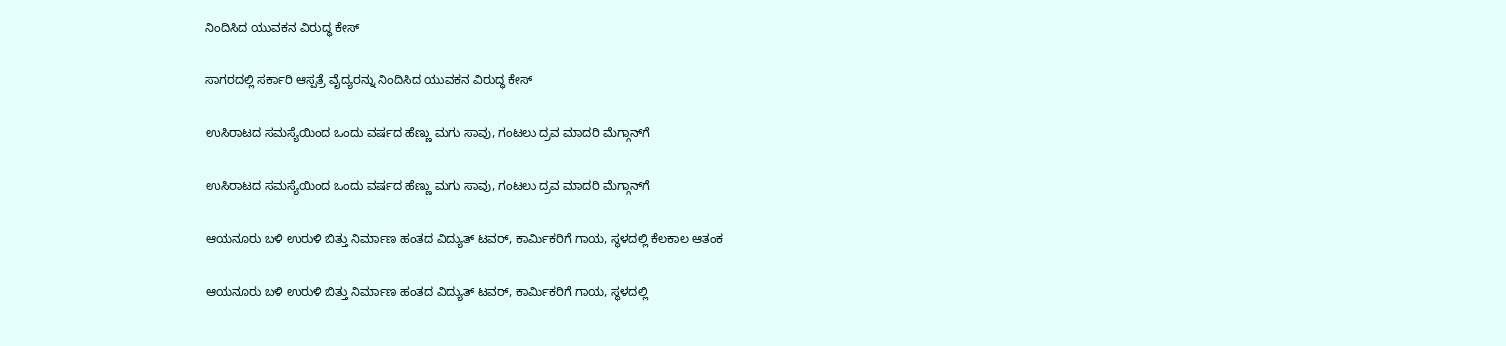ನಿಂದಿಸಿದ ಯುವಕನ ವಿರುದ್ಧ ಕೇಸ್

ಸಾಗರದಲ್ಲಿ ಸರ್ಕಾರಿ ಆಸ್ಪತ್ರೆ ವೈದ್ಯರನ್ನು ನಿಂದಿಸಿದ ಯುವಕನ ವಿರುದ್ಧ ಕೇಸ್

ಉಸಿರಾಟದ ಸಮಸ್ಯೆಯಿಂದ ಒಂದು ವರ್ಷದ ಹೆಣ್ಣು ಮಗು ಸಾವು, ಗಂಟಲು ದ್ರವ ಮಾದರಿ ಮೆಗ್ಗಾನ್‌ಗೆ

ಉಸಿರಾಟದ ಸಮಸ್ಯೆಯಿಂದ ಒಂದು ವರ್ಷದ ಹೆಣ್ಣು ಮಗು ಸಾವು, ಗಂಟಲು ದ್ರವ ಮಾದರಿ ಮೆಗ್ಗಾನ್‌ಗೆ

ಆಯನೂರು ಬಳಿ ಉರುಳಿ ಬಿತ್ತು ನಿರ್ಮಾಣ ಹಂತದ ವಿದ್ಯುತ್ ಟವರ್, ಕಾರ್ಮಿಕರಿಗೆ ಗಾಯ, ಸ್ಥಳದಲ್ಲಿ ಕೆಲಕಾಲ ಆತಂಕ

ಆಯನೂರು ಬಳಿ ಉರುಳಿ ಬಿತ್ತು ನಿರ್ಮಾಣ ಹಂತದ ವಿದ್ಯುತ್ ಟವರ್, ಕಾರ್ಮಿಕರಿಗೆ ಗಾಯ, ಸ್ಥಳದಲ್ಲಿ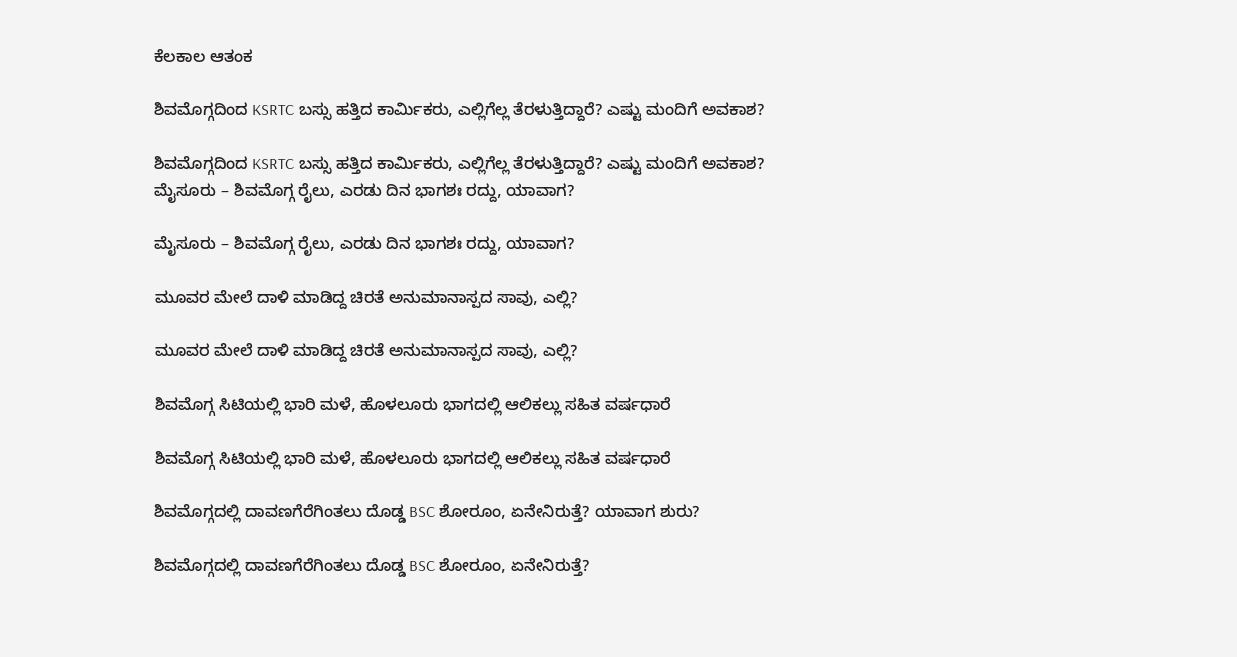ಕೆಲಕಾಲ ಆತಂಕ

ಶಿವಮೊಗ್ಗದಿಂದ KSRTC ಬಸ್ಸು ಹತ್ತಿದ ಕಾರ್ಮಿಕರು, ಎಲ್ಲಿಗೆಲ್ಲ ತೆರಳುತ್ತಿದ್ದಾರೆ? ಎಷ್ಟು ಮಂದಿಗೆ ಅವಕಾಶ?

ಶಿವಮೊಗ್ಗದಿಂದ KSRTC ಬಸ್ಸು ಹತ್ತಿದ ಕಾರ್ಮಿಕರು, ಎಲ್ಲಿಗೆಲ್ಲ ತೆರಳುತ್ತಿದ್ದಾರೆ? ಎಷ್ಟು ಮಂದಿಗೆ ಅವಕಾಶ?
ಮೈಸೂರು – ಶಿವಮೊಗ್ಗ ರೈಲು, ಎರಡು ದಿನ ಭಾಗಶಃ ರದ್ದು, ಯಾವಾಗ?

ಮೈಸೂರು – ಶಿವಮೊಗ್ಗ ರೈಲು, ಎರಡು ದಿನ ಭಾಗಶಃ ರದ್ದು, ಯಾವಾಗ?

ಮೂವರ ಮೇಲೆ ದಾಳಿ ಮಾಡಿದ್ದ ಚಿರತೆ ಅನುಮಾನಾಸ್ಪದ ಸಾವು, ಎಲ್ಲಿ?

ಮೂವರ ಮೇಲೆ ದಾಳಿ ಮಾಡಿದ್ದ ಚಿರತೆ ಅನುಮಾನಾಸ್ಪದ ಸಾವು, ಎಲ್ಲಿ?

ಶಿವಮೊಗ್ಗ ಸಿಟಿಯಲ್ಲಿ ಭಾರಿ ಮಳೆ, ಹೊಳಲೂರು ಭಾಗದಲ್ಲಿ ಆಲಿಕಲ್ಲು ಸಹಿತ ವರ್ಷಧಾರೆ

ಶಿವಮೊಗ್ಗ ಸಿಟಿಯಲ್ಲಿ ಭಾರಿ ಮಳೆ, ಹೊಳಲೂರು ಭಾಗದಲ್ಲಿ ಆಲಿಕಲ್ಲು ಸಹಿತ ವರ್ಷಧಾರೆ

ಶಿವಮೊಗ್ಗದಲ್ಲಿ ದಾವಣಗೆರೆಗಿಂತಲು ದೊಡ್ಡ BSC ಶೋರೂಂ, ಏನೇನಿರುತ್ತೆ? ಯಾವಾಗ ಶುರು?

ಶಿವಮೊಗ್ಗದಲ್ಲಿ ದಾವಣಗೆರೆಗಿಂತಲು ದೊಡ್ಡ BSC ಶೋರೂಂ, ಏನೇನಿರುತ್ತೆ?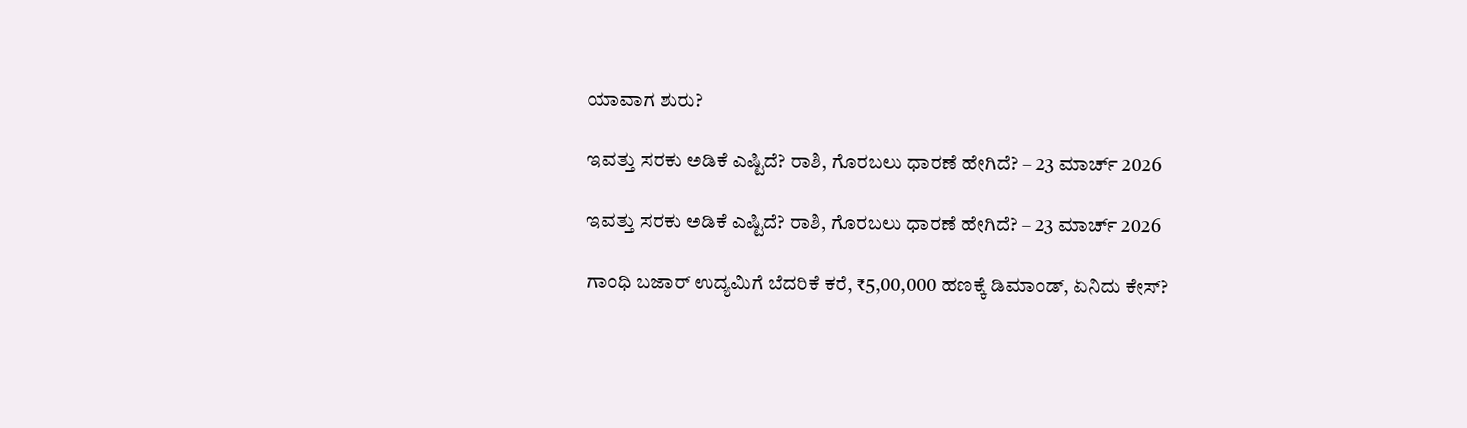ಯಾವಾಗ ಶುರು?

ಇವತ್ತು ಸರಕು ಅಡಿಕೆ ಎಷ್ಟಿದೆ? ರಾಶಿ, ಗೊರಬಲು ಧಾರಣೆ ಹೇಗಿದೆ? – 23 ಮಾರ್ಚ್‌ 2026

ಇವತ್ತು ಸರಕು ಅಡಿಕೆ ಎಷ್ಟಿದೆ? ರಾಶಿ, ಗೊರಬಲು ಧಾರಣೆ ಹೇಗಿದೆ? – 23 ಮಾರ್ಚ್‌ 2026

ಗಾಂಧಿ ಬಜಾರ್‌ ಉದ್ಯಮಿಗೆ ಬೆದರಿಕೆ ಕರೆ, ₹5,00,000 ಹಣಕ್ಕೆ ಡಿಮಾಂಡ್‌, ಏನಿದು ಕೇಸ್‌?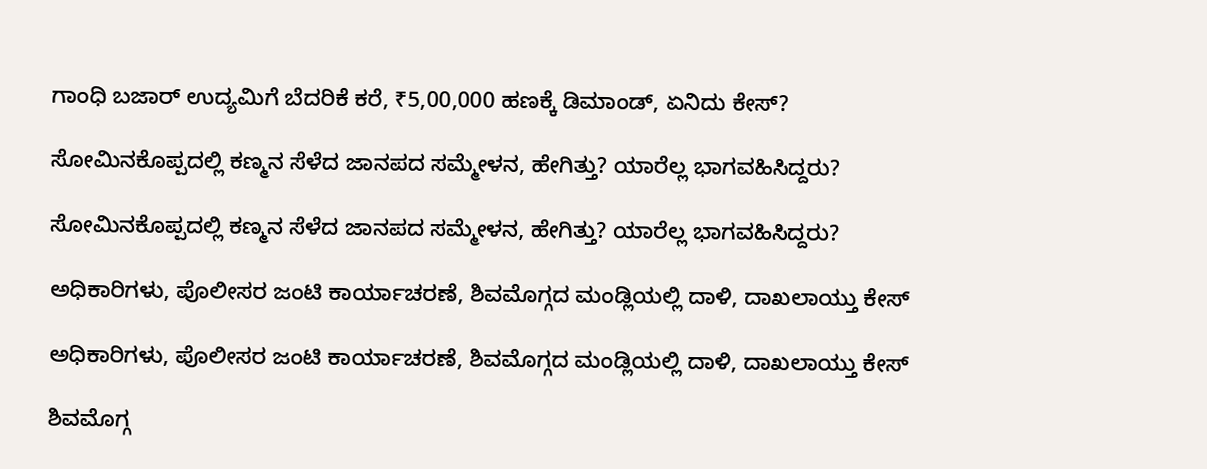ಗಾಂಧಿ ಬಜಾರ್‌ ಉದ್ಯಮಿಗೆ ಬೆದರಿಕೆ ಕರೆ, ₹5,00,000 ಹಣಕ್ಕೆ ಡಿಮಾಂಡ್‌, ಏನಿದು ಕೇಸ್‌?

ಸೋಮಿನಕೊಪ್ಪದಲ್ಲಿ ಕಣ್ಮನ ಸೆಳೆದ ಜಾನಪದ ಸಮ್ಮೇಳನ, ಹೇಗಿತ್ತು? ಯಾರೆಲ್ಲ ಭಾಗವಹಿಸಿದ್ದರು?

ಸೋಮಿನಕೊಪ್ಪದಲ್ಲಿ ಕಣ್ಮನ ಸೆಳೆದ ಜಾನಪದ ಸಮ್ಮೇಳನ, ಹೇಗಿತ್ತು? ಯಾರೆಲ್ಲ ಭಾಗವಹಿಸಿದ್ದರು?

ಅಧಿಕಾರಿಗಳು, ಪೊಲೀಸರ ಜಂಟಿ ಕಾರ್ಯಾಚರಣೆ, ಶಿವಮೊಗ್ಗದ ಮಂಡ್ಲಿಯಲ್ಲಿ ದಾಳಿ, ದಾಖಲಾಯ್ತು ಕೇಸ್‌

ಅಧಿಕಾರಿಗಳು, ಪೊಲೀಸರ ಜಂಟಿ ಕಾರ್ಯಾಚರಣೆ, ಶಿವಮೊಗ್ಗದ ಮಂಡ್ಲಿಯಲ್ಲಿ ದಾಳಿ, ದಾಖಲಾಯ್ತು ಕೇಸ್‌

ಶಿವಮೊಗ್ಗ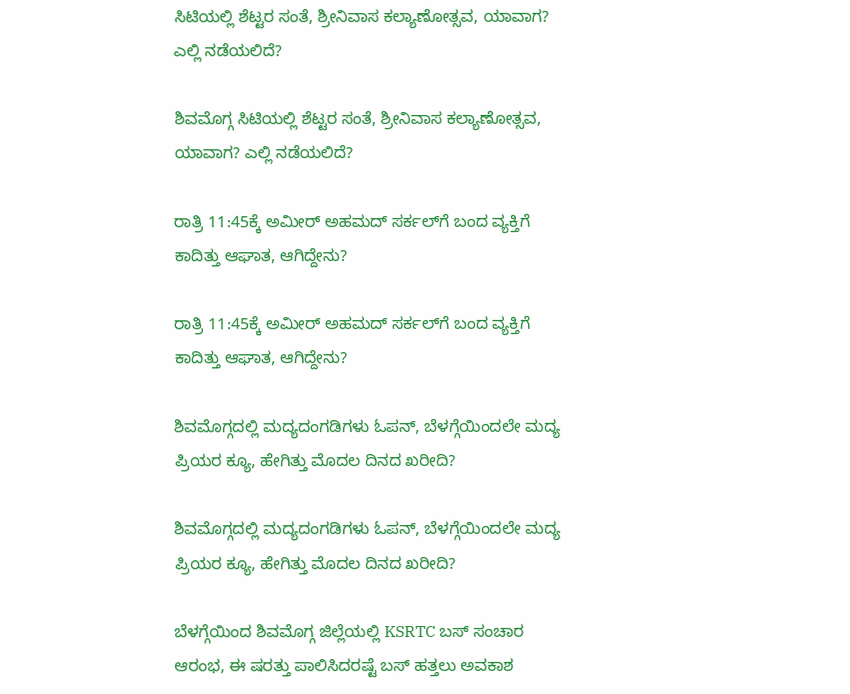ಸಿಟಿಯಲ್ಲಿ ಶೆಟ್ಟರ ಸಂತೆ, ಶ್ರೀನಿವಾಸ ಕಲ್ಯಾಣೋತ್ಸವ, ಯಾವಾಗ? ಎಲ್ಲಿ ನಡೆಯಲಿದೆ?

ಶಿವಮೊಗ್ಗ ಸಿಟಿಯಲ್ಲಿ ಶೆಟ್ಟರ ಸಂತೆ, ಶ್ರೀನಿವಾಸ ಕಲ್ಯಾಣೋತ್ಸವ, ಯಾವಾಗ? ಎಲ್ಲಿ ನಡೆಯಲಿದೆ?

ರಾತ್ರಿ 11:45ಕ್ಕೆ ಅಮೀರ್‌ ಅಹಮದ್‌ ಸರ್ಕಲ್‌ಗೆ ಬಂದ ವ್ಯಕ್ತಿಗೆ ಕಾದಿತ್ತು ಆಘಾತ, ಆಗಿದ್ದೇನು?

ರಾತ್ರಿ 11:45ಕ್ಕೆ ಅಮೀರ್‌ ಅಹಮದ್‌ ಸರ್ಕಲ್‌ಗೆ ಬಂದ ವ್ಯಕ್ತಿಗೆ ಕಾದಿತ್ತು ಆಘಾತ, ಆಗಿದ್ದೇನು?

ಶಿವಮೊಗ್ಗದಲ್ಲಿ ಮದ್ಯದಂಗಡಿಗಳು ಓಪನ್, ಬೆಳಗ್ಗೆಯಿಂದಲೇ ಮದ್ಯ ಪ್ರಿಯರ ಕ್ಯೂ, ಹೇಗಿತ್ತು ಮೊದಲ ದಿನದ ಖರೀದಿ?

ಶಿವಮೊಗ್ಗದಲ್ಲಿ ಮದ್ಯದಂಗಡಿಗಳು ಓಪನ್, ಬೆಳಗ್ಗೆಯಿಂದಲೇ ಮದ್ಯ ಪ್ರಿಯರ ಕ್ಯೂ, ಹೇಗಿತ್ತು ಮೊದಲ ದಿನದ ಖರೀದಿ?

ಬೆಳಗ್ಗೆಯಿಂದ ಶಿವಮೊಗ್ಗ ಜಿಲ್ಲೆಯಲ್ಲಿ KSRTC ಬಸ್ ಸಂಚಾರ ಆರಂಭ, ಈ ಷರತ್ತು ಪಾಲಿಸಿದರಷ್ಟೆ ಬಸ್ ಹತ್ತಲು ಅವಕಾಶ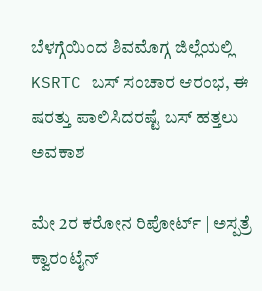ಬೆಳಗ್ಗೆಯಿಂದ ಶಿವಮೊಗ್ಗ ಜಿಲ್ಲೆಯಲ್ಲಿ KSRTC ಬಸ್ ಸಂಚಾರ ಆರಂಭ, ಈ ಷರತ್ತು ಪಾಲಿಸಿದರಷ್ಟೆ ಬಸ್ ಹತ್ತಲು ಅವಕಾಶ

ಮೇ 2ರ ಕರೋನ ರಿಪೋರ್ಟ್ | ಅಸ್ಪತ್ರೆ ಕ್ವಾರಂಟೈನ್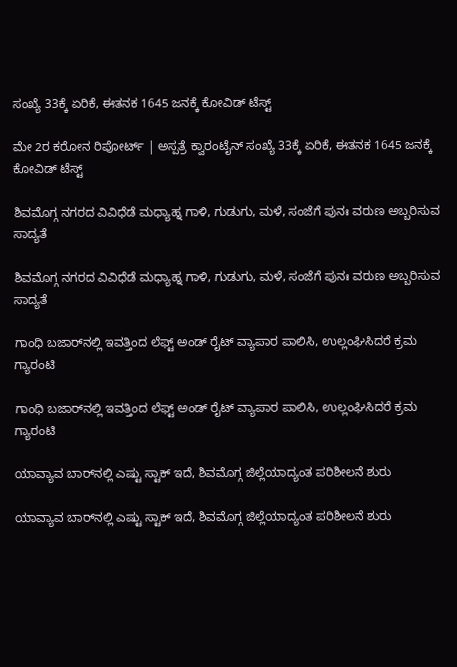ಸಂಖ್ಯೆ 33ಕ್ಕೆ ಏರಿಕೆ, ಈತನಕ 1645 ಜನಕ್ಕೆ ಕೋವಿಡ್ ಟೆಸ್ಟ್

ಮೇ 2ರ ಕರೋನ ರಿಪೋರ್ಟ್ | ಅಸ್ಪತ್ರೆ ಕ್ವಾರಂಟೈನ್ ಸಂಖ್ಯೆ 33ಕ್ಕೆ ಏರಿಕೆ, ಈತನಕ 1645 ಜನಕ್ಕೆ ಕೋವಿಡ್ ಟೆಸ್ಟ್

ಶಿವಮೊಗ್ಗ ನಗರದ ವಿವಿಧೆಡೆ ಮಧ್ಯಾಹ್ನ ಗಾಳಿ, ಗುಡುಗು, ಮಳೆ, ಸಂಜೆಗೆ ಪುನಃ ವರುಣ ಅಬ್ಬರಿಸುವ ಸಾದ್ಯತೆ

ಶಿವಮೊಗ್ಗ ನಗರದ ವಿವಿಧೆಡೆ ಮಧ್ಯಾಹ್ನ ಗಾಳಿ, ಗುಡುಗು, ಮಳೆ, ಸಂಜೆಗೆ ಪುನಃ ವರುಣ ಅಬ್ಬರಿಸುವ ಸಾದ್ಯತೆ

ಗಾಂಧಿ ಬಜಾರ್‌ನಲ್ಲಿ ಇವತ್ತಿಂದ ಲೆಫ್ಟ್‌ ಅಂಡ್‌ ರೈಟ್ ವ್ಯಾಪಾರ ಪಾಲಿಸಿ, ಉಲ್ಲಂಘಿಸಿದರೆ ಕ್ರಮ ಗ್ಯಾರಂಟಿ

ಗಾಂಧಿ ಬಜಾರ್‌ನಲ್ಲಿ ಇವತ್ತಿಂದ ಲೆಫ್ಟ್‌ ಅಂಡ್‌ ರೈಟ್ ವ್ಯಾಪಾರ ಪಾಲಿಸಿ, ಉಲ್ಲಂಘಿಸಿದರೆ ಕ್ರಮ ಗ್ಯಾರಂಟಿ

ಯಾವ್ಯಾವ ಬಾರ್‌ನಲ್ಲಿ ಎಷ್ಟು ಸ್ಟಾಕ್ ಇದೆ, ಶಿವಮೊಗ್ಗ ಜಿಲ್ಲೆಯಾದ್ಯಂತ ಪರಿಶೀಲನೆ ಶುರು

ಯಾವ್ಯಾವ ಬಾರ್‌ನಲ್ಲಿ ಎಷ್ಟು ಸ್ಟಾಕ್ ಇದೆ, ಶಿವಮೊಗ್ಗ ಜಿಲ್ಲೆಯಾದ್ಯಂತ ಪರಿಶೀಲನೆ ಶುರು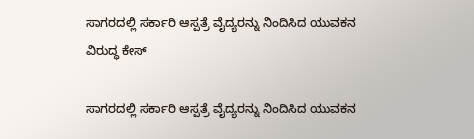ಸಾಗರದಲ್ಲಿ ಸರ್ಕಾರಿ ಆಸ್ಪತ್ರೆ ವೈದ್ಯರನ್ನು ನಿಂದಿಸಿದ ಯುವಕನ ವಿರುದ್ಧ ಕೇಸ್

ಸಾಗರದಲ್ಲಿ ಸರ್ಕಾರಿ ಆಸ್ಪತ್ರೆ ವೈದ್ಯರನ್ನು ನಿಂದಿಸಿದ ಯುವಕನ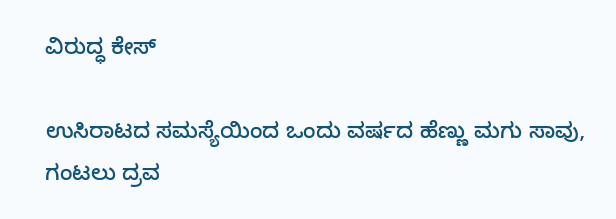ವಿರುದ್ಧ ಕೇಸ್

ಉಸಿರಾಟದ ಸಮಸ್ಯೆಯಿಂದ ಒಂದು ವರ್ಷದ ಹೆಣ್ಣು ಮಗು ಸಾವು, ಗಂಟಲು ದ್ರವ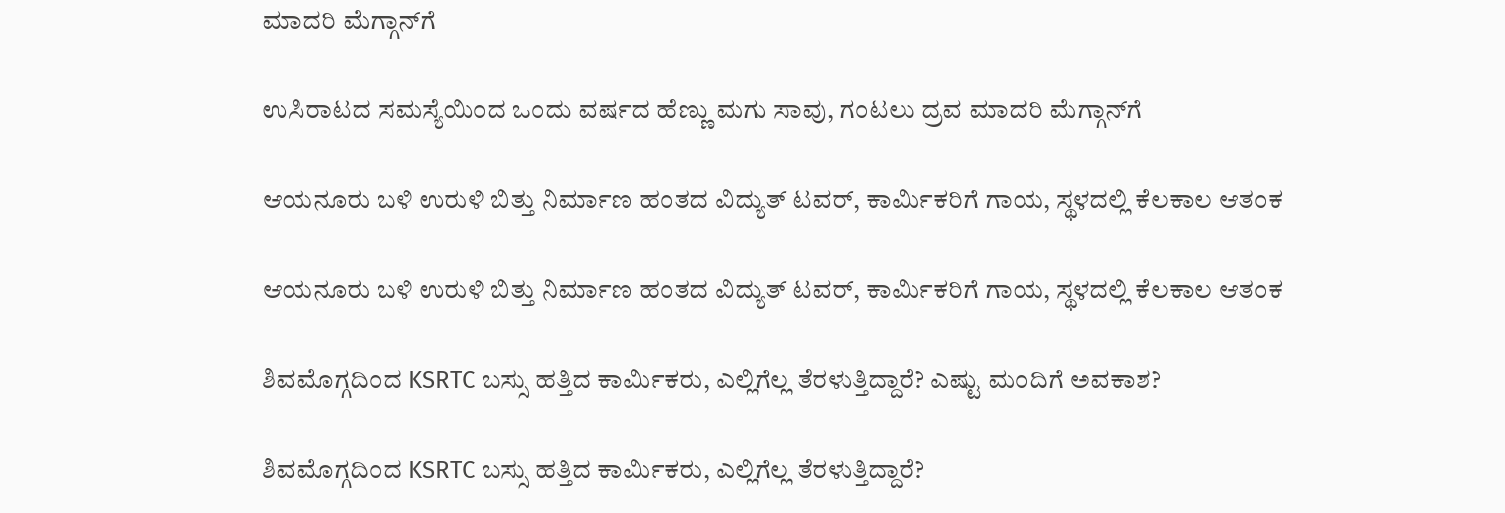ಮಾದರಿ ಮೆಗ್ಗಾನ್‌ಗೆ

ಉಸಿರಾಟದ ಸಮಸ್ಯೆಯಿಂದ ಒಂದು ವರ್ಷದ ಹೆಣ್ಣು ಮಗು ಸಾವು, ಗಂಟಲು ದ್ರವ ಮಾದರಿ ಮೆಗ್ಗಾನ್‌ಗೆ

ಆಯನೂರು ಬಳಿ ಉರುಳಿ ಬಿತ್ತು ನಿರ್ಮಾಣ ಹಂತದ ವಿದ್ಯುತ್ ಟವರ್, ಕಾರ್ಮಿಕರಿಗೆ ಗಾಯ, ಸ್ಥಳದಲ್ಲಿ ಕೆಲಕಾಲ ಆತಂಕ

ಆಯನೂರು ಬಳಿ ಉರುಳಿ ಬಿತ್ತು ನಿರ್ಮಾಣ ಹಂತದ ವಿದ್ಯುತ್ ಟವರ್, ಕಾರ್ಮಿಕರಿಗೆ ಗಾಯ, ಸ್ಥಳದಲ್ಲಿ ಕೆಲಕಾಲ ಆತಂಕ

ಶಿವಮೊಗ್ಗದಿಂದ KSRTC ಬಸ್ಸು ಹತ್ತಿದ ಕಾರ್ಮಿಕರು, ಎಲ್ಲಿಗೆಲ್ಲ ತೆರಳುತ್ತಿದ್ದಾರೆ? ಎಷ್ಟು ಮಂದಿಗೆ ಅವಕಾಶ?

ಶಿವಮೊಗ್ಗದಿಂದ KSRTC ಬಸ್ಸು ಹತ್ತಿದ ಕಾರ್ಮಿಕರು, ಎಲ್ಲಿಗೆಲ್ಲ ತೆರಳುತ್ತಿದ್ದಾರೆ?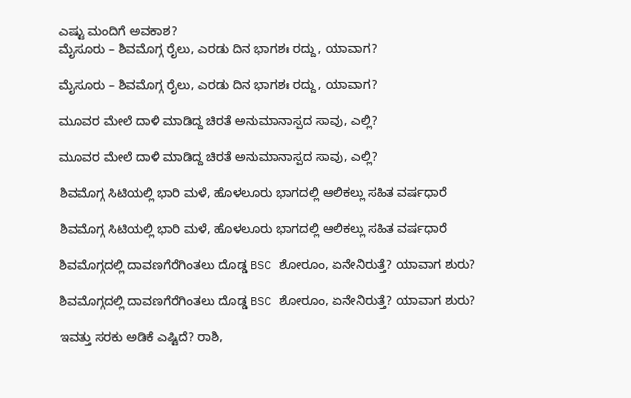ಎಷ್ಟು ಮಂದಿಗೆ ಅವಕಾಶ?
ಮೈಸೂರು – ಶಿವಮೊಗ್ಗ ರೈಲು, ಎರಡು ದಿನ ಭಾಗಶಃ ರದ್ದು, ಯಾವಾಗ?

ಮೈಸೂರು – ಶಿವಮೊಗ್ಗ ರೈಲು, ಎರಡು ದಿನ ಭಾಗಶಃ ರದ್ದು, ಯಾವಾಗ?

ಮೂವರ ಮೇಲೆ ದಾಳಿ ಮಾಡಿದ್ದ ಚಿರತೆ ಅನುಮಾನಾಸ್ಪದ ಸಾವು, ಎಲ್ಲಿ?

ಮೂವರ ಮೇಲೆ ದಾಳಿ ಮಾಡಿದ್ದ ಚಿರತೆ ಅನುಮಾನಾಸ್ಪದ ಸಾವು, ಎಲ್ಲಿ?

ಶಿವಮೊಗ್ಗ ಸಿಟಿಯಲ್ಲಿ ಭಾರಿ ಮಳೆ, ಹೊಳಲೂರು ಭಾಗದಲ್ಲಿ ಆಲಿಕಲ್ಲು ಸಹಿತ ವರ್ಷಧಾರೆ

ಶಿವಮೊಗ್ಗ ಸಿಟಿಯಲ್ಲಿ ಭಾರಿ ಮಳೆ, ಹೊಳಲೂರು ಭಾಗದಲ್ಲಿ ಆಲಿಕಲ್ಲು ಸಹಿತ ವರ್ಷಧಾರೆ

ಶಿವಮೊಗ್ಗದಲ್ಲಿ ದಾವಣಗೆರೆಗಿಂತಲು ದೊಡ್ಡ BSC ಶೋರೂಂ, ಏನೇನಿರುತ್ತೆ? ಯಾವಾಗ ಶುರು?

ಶಿವಮೊಗ್ಗದಲ್ಲಿ ದಾವಣಗೆರೆಗಿಂತಲು ದೊಡ್ಡ BSC ಶೋರೂಂ, ಏನೇನಿರುತ್ತೆ? ಯಾವಾಗ ಶುರು?

ಇವತ್ತು ಸರಕು ಅಡಿಕೆ ಎಷ್ಟಿದೆ? ರಾಶಿ,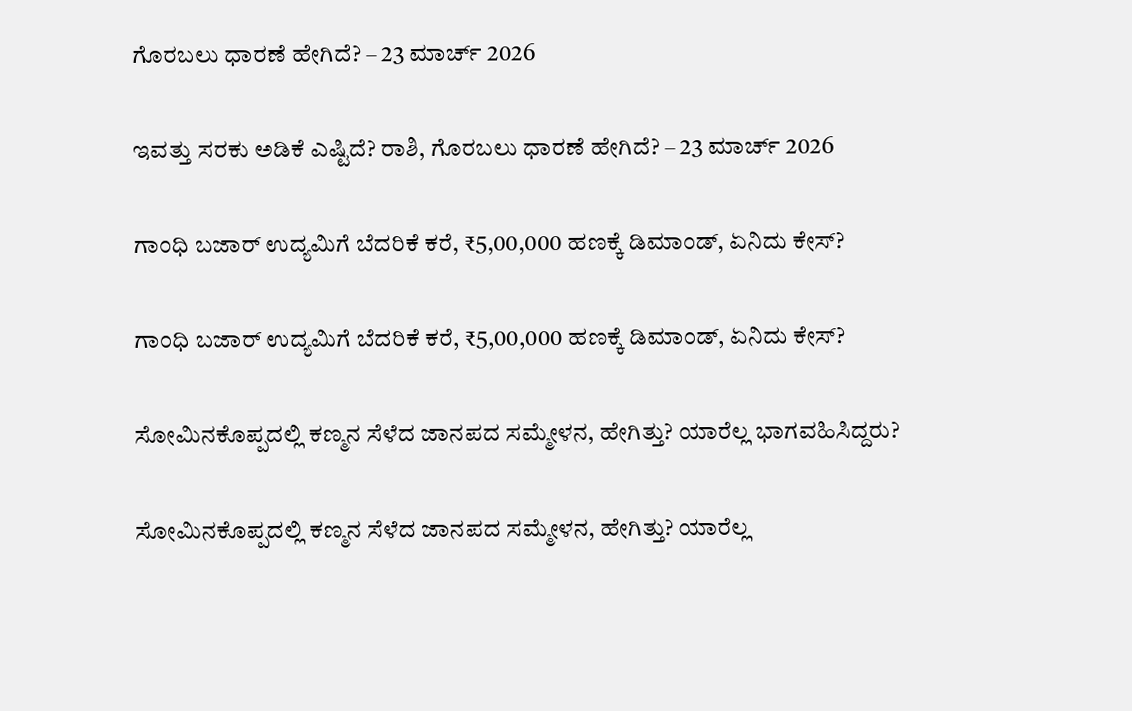ಗೊರಬಲು ಧಾರಣೆ ಹೇಗಿದೆ? – 23 ಮಾರ್ಚ್‌ 2026

ಇವತ್ತು ಸರಕು ಅಡಿಕೆ ಎಷ್ಟಿದೆ? ರಾಶಿ, ಗೊರಬಲು ಧಾರಣೆ ಹೇಗಿದೆ? – 23 ಮಾರ್ಚ್‌ 2026

ಗಾಂಧಿ ಬಜಾರ್‌ ಉದ್ಯಮಿಗೆ ಬೆದರಿಕೆ ಕರೆ, ₹5,00,000 ಹಣಕ್ಕೆ ಡಿಮಾಂಡ್‌, ಏನಿದು ಕೇಸ್‌?

ಗಾಂಧಿ ಬಜಾರ್‌ ಉದ್ಯಮಿಗೆ ಬೆದರಿಕೆ ಕರೆ, ₹5,00,000 ಹಣಕ್ಕೆ ಡಿಮಾಂಡ್‌, ಏನಿದು ಕೇಸ್‌?

ಸೋಮಿನಕೊಪ್ಪದಲ್ಲಿ ಕಣ್ಮನ ಸೆಳೆದ ಜಾನಪದ ಸಮ್ಮೇಳನ, ಹೇಗಿತ್ತು? ಯಾರೆಲ್ಲ ಭಾಗವಹಿಸಿದ್ದರು?

ಸೋಮಿನಕೊಪ್ಪದಲ್ಲಿ ಕಣ್ಮನ ಸೆಳೆದ ಜಾನಪದ ಸಮ್ಮೇಳನ, ಹೇಗಿತ್ತು? ಯಾರೆಲ್ಲ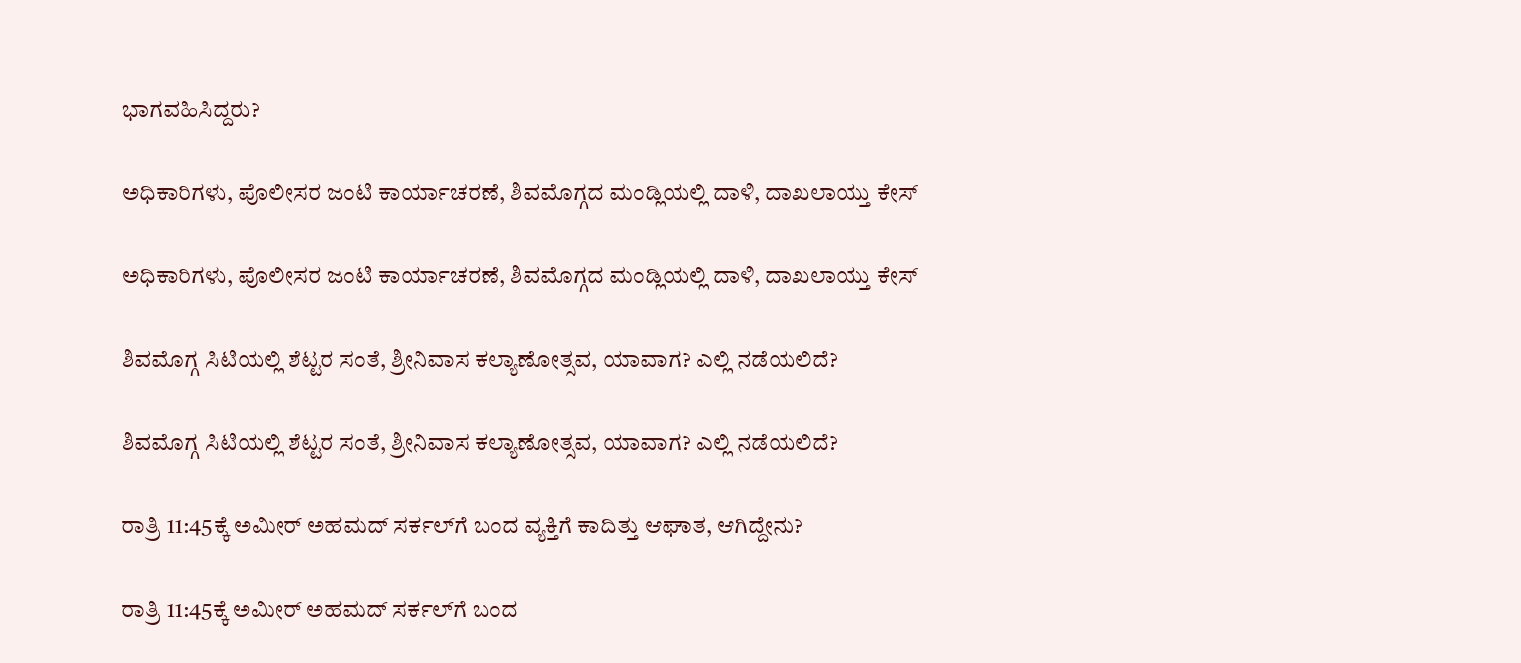ಭಾಗವಹಿಸಿದ್ದರು?

ಅಧಿಕಾರಿಗಳು, ಪೊಲೀಸರ ಜಂಟಿ ಕಾರ್ಯಾಚರಣೆ, ಶಿವಮೊಗ್ಗದ ಮಂಡ್ಲಿಯಲ್ಲಿ ದಾಳಿ, ದಾಖಲಾಯ್ತು ಕೇಸ್‌

ಅಧಿಕಾರಿಗಳು, ಪೊಲೀಸರ ಜಂಟಿ ಕಾರ್ಯಾಚರಣೆ, ಶಿವಮೊಗ್ಗದ ಮಂಡ್ಲಿಯಲ್ಲಿ ದಾಳಿ, ದಾಖಲಾಯ್ತು ಕೇಸ್‌

ಶಿವಮೊಗ್ಗ ಸಿಟಿಯಲ್ಲಿ ಶೆಟ್ಟರ ಸಂತೆ, ಶ್ರೀನಿವಾಸ ಕಲ್ಯಾಣೋತ್ಸವ, ಯಾವಾಗ? ಎಲ್ಲಿ ನಡೆಯಲಿದೆ?

ಶಿವಮೊಗ್ಗ ಸಿಟಿಯಲ್ಲಿ ಶೆಟ್ಟರ ಸಂತೆ, ಶ್ರೀನಿವಾಸ ಕಲ್ಯಾಣೋತ್ಸವ, ಯಾವಾಗ? ಎಲ್ಲಿ ನಡೆಯಲಿದೆ?

ರಾತ್ರಿ 11:45ಕ್ಕೆ ಅಮೀರ್‌ ಅಹಮದ್‌ ಸರ್ಕಲ್‌ಗೆ ಬಂದ ವ್ಯಕ್ತಿಗೆ ಕಾದಿತ್ತು ಆಘಾತ, ಆಗಿದ್ದೇನು?

ರಾತ್ರಿ 11:45ಕ್ಕೆ ಅಮೀರ್‌ ಅಹಮದ್‌ ಸರ್ಕಲ್‌ಗೆ ಬಂದ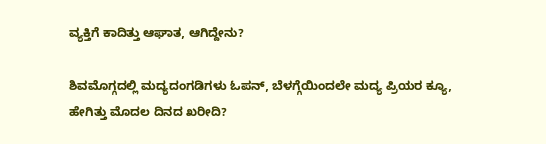ವ್ಯಕ್ತಿಗೆ ಕಾದಿತ್ತು ಆಘಾತ, ಆಗಿದ್ದೇನು?

ಶಿವಮೊಗ್ಗದಲ್ಲಿ ಮದ್ಯದಂಗಡಿಗಳು ಓಪನ್, ಬೆಳಗ್ಗೆಯಿಂದಲೇ ಮದ್ಯ ಪ್ರಿಯರ ಕ್ಯೂ, ಹೇಗಿತ್ತು ಮೊದಲ ದಿನದ ಖರೀದಿ?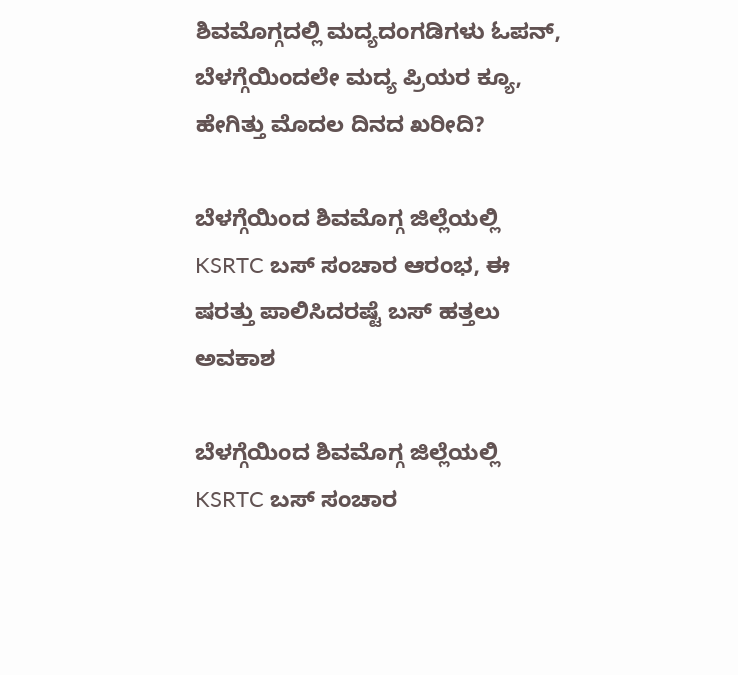ಶಿವಮೊಗ್ಗದಲ್ಲಿ ಮದ್ಯದಂಗಡಿಗಳು ಓಪನ್, ಬೆಳಗ್ಗೆಯಿಂದಲೇ ಮದ್ಯ ಪ್ರಿಯರ ಕ್ಯೂ, ಹೇಗಿತ್ತು ಮೊದಲ ದಿನದ ಖರೀದಿ?

ಬೆಳಗ್ಗೆಯಿಂದ ಶಿವಮೊಗ್ಗ ಜಿಲ್ಲೆಯಲ್ಲಿ KSRTC ಬಸ್ ಸಂಚಾರ ಆರಂಭ, ಈ ಷರತ್ತು ಪಾಲಿಸಿದರಷ್ಟೆ ಬಸ್ ಹತ್ತಲು ಅವಕಾಶ

ಬೆಳಗ್ಗೆಯಿಂದ ಶಿವಮೊಗ್ಗ ಜಿಲ್ಲೆಯಲ್ಲಿ KSRTC ಬಸ್ ಸಂಚಾರ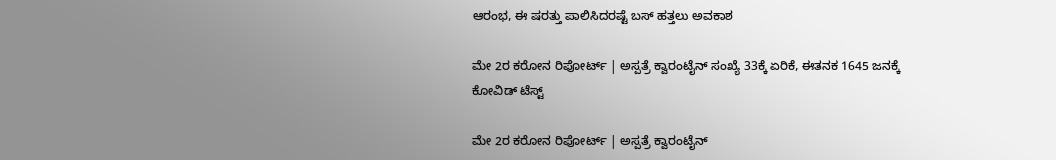ಆರಂಭ, ಈ ಷರತ್ತು ಪಾಲಿಸಿದರಷ್ಟೆ ಬಸ್ ಹತ್ತಲು ಅವಕಾಶ

ಮೇ 2ರ ಕರೋನ ರಿಪೋರ್ಟ್ | ಅಸ್ಪತ್ರೆ ಕ್ವಾರಂಟೈನ್ ಸಂಖ್ಯೆ 33ಕ್ಕೆ ಏರಿಕೆ, ಈತನಕ 1645 ಜನಕ್ಕೆ ಕೋವಿಡ್ ಟೆಸ್ಟ್

ಮೇ 2ರ ಕರೋನ ರಿಪೋರ್ಟ್ | ಅಸ್ಪತ್ರೆ ಕ್ವಾರಂಟೈನ್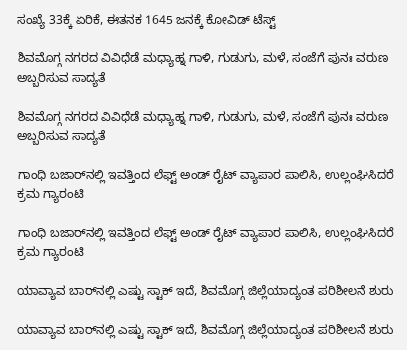ಸಂಖ್ಯೆ 33ಕ್ಕೆ ಏರಿಕೆ, ಈತನಕ 1645 ಜನಕ್ಕೆ ಕೋವಿಡ್ ಟೆಸ್ಟ್

ಶಿವಮೊಗ್ಗ ನಗರದ ವಿವಿಧೆಡೆ ಮಧ್ಯಾಹ್ನ ಗಾಳಿ, ಗುಡುಗು, ಮಳೆ, ಸಂಜೆಗೆ ಪುನಃ ವರುಣ ಅಬ್ಬರಿಸುವ ಸಾದ್ಯತೆ

ಶಿವಮೊಗ್ಗ ನಗರದ ವಿವಿಧೆಡೆ ಮಧ್ಯಾಹ್ನ ಗಾಳಿ, ಗುಡುಗು, ಮಳೆ, ಸಂಜೆಗೆ ಪುನಃ ವರುಣ ಅಬ್ಬರಿಸುವ ಸಾದ್ಯತೆ

ಗಾಂಧಿ ಬಜಾರ್‌ನಲ್ಲಿ ಇವತ್ತಿಂದ ಲೆಫ್ಟ್‌ ಅಂಡ್‌ ರೈಟ್ ವ್ಯಾಪಾರ ಪಾಲಿಸಿ, ಉಲ್ಲಂಘಿಸಿದರೆ ಕ್ರಮ ಗ್ಯಾರಂಟಿ

ಗಾಂಧಿ ಬಜಾರ್‌ನಲ್ಲಿ ಇವತ್ತಿಂದ ಲೆಫ್ಟ್‌ ಅಂಡ್‌ ರೈಟ್ ವ್ಯಾಪಾರ ಪಾಲಿಸಿ, ಉಲ್ಲಂಘಿಸಿದರೆ ಕ್ರಮ ಗ್ಯಾರಂಟಿ

ಯಾವ್ಯಾವ ಬಾರ್‌ನಲ್ಲಿ ಎಷ್ಟು ಸ್ಟಾಕ್ ಇದೆ, ಶಿವಮೊಗ್ಗ ಜಿಲ್ಲೆಯಾದ್ಯಂತ ಪರಿಶೀಲನೆ ಶುರು

ಯಾವ್ಯಾವ ಬಾರ್‌ನಲ್ಲಿ ಎಷ್ಟು ಸ್ಟಾಕ್ ಇದೆ, ಶಿವಮೊಗ್ಗ ಜಿಲ್ಲೆಯಾದ್ಯಂತ ಪರಿಶೀಲನೆ ಶುರು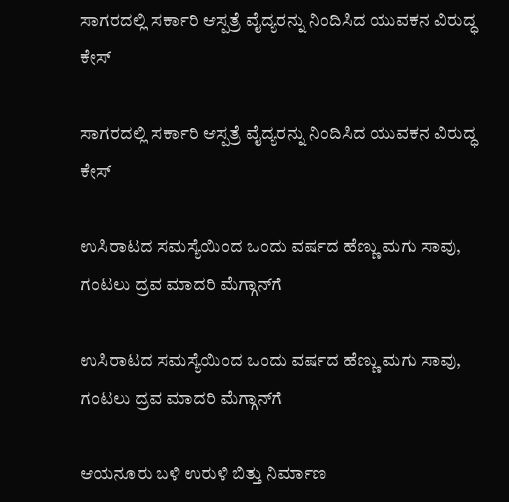ಸಾಗರದಲ್ಲಿ ಸರ್ಕಾರಿ ಆಸ್ಪತ್ರೆ ವೈದ್ಯರನ್ನು ನಿಂದಿಸಿದ ಯುವಕನ ವಿರುದ್ಧ ಕೇಸ್

ಸಾಗರದಲ್ಲಿ ಸರ್ಕಾರಿ ಆಸ್ಪತ್ರೆ ವೈದ್ಯರನ್ನು ನಿಂದಿಸಿದ ಯುವಕನ ವಿರುದ್ಧ ಕೇಸ್

ಉಸಿರಾಟದ ಸಮಸ್ಯೆಯಿಂದ ಒಂದು ವರ್ಷದ ಹೆಣ್ಣು ಮಗು ಸಾವು, ಗಂಟಲು ದ್ರವ ಮಾದರಿ ಮೆಗ್ಗಾನ್‌ಗೆ

ಉಸಿರಾಟದ ಸಮಸ್ಯೆಯಿಂದ ಒಂದು ವರ್ಷದ ಹೆಣ್ಣು ಮಗು ಸಾವು, ಗಂಟಲು ದ್ರವ ಮಾದರಿ ಮೆಗ್ಗಾನ್‌ಗೆ

ಆಯನೂರು ಬಳಿ ಉರುಳಿ ಬಿತ್ತು ನಿರ್ಮಾಣ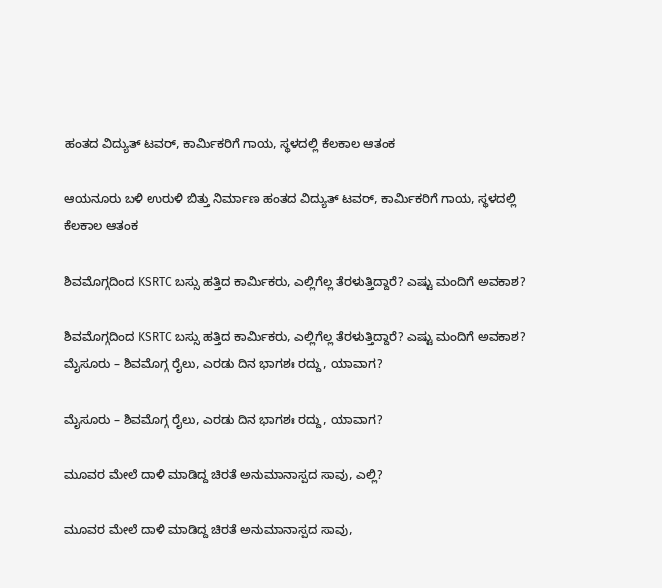ಹಂತದ ವಿದ್ಯುತ್ ಟವರ್, ಕಾರ್ಮಿಕರಿಗೆ ಗಾಯ, ಸ್ಥಳದಲ್ಲಿ ಕೆಲಕಾಲ ಆತಂಕ

ಆಯನೂರು ಬಳಿ ಉರುಳಿ ಬಿತ್ತು ನಿರ್ಮಾಣ ಹಂತದ ವಿದ್ಯುತ್ ಟವರ್, ಕಾರ್ಮಿಕರಿಗೆ ಗಾಯ, ಸ್ಥಳದಲ್ಲಿ ಕೆಲಕಾಲ ಆತಂಕ

ಶಿವಮೊಗ್ಗದಿಂದ KSRTC ಬಸ್ಸು ಹತ್ತಿದ ಕಾರ್ಮಿಕರು, ಎಲ್ಲಿಗೆಲ್ಲ ತೆರಳುತ್ತಿದ್ದಾರೆ? ಎಷ್ಟು ಮಂದಿಗೆ ಅವಕಾಶ?

ಶಿವಮೊಗ್ಗದಿಂದ KSRTC ಬಸ್ಸು ಹತ್ತಿದ ಕಾರ್ಮಿಕರು, ಎಲ್ಲಿಗೆಲ್ಲ ತೆರಳುತ್ತಿದ್ದಾರೆ? ಎಷ್ಟು ಮಂದಿಗೆ ಅವಕಾಶ?
ಮೈಸೂರು – ಶಿವಮೊಗ್ಗ ರೈಲು, ಎರಡು ದಿನ ಭಾಗಶಃ ರದ್ದು, ಯಾವಾಗ?

ಮೈಸೂರು – ಶಿವಮೊಗ್ಗ ರೈಲು, ಎರಡು ದಿನ ಭಾಗಶಃ ರದ್ದು, ಯಾವಾಗ?

ಮೂವರ ಮೇಲೆ ದಾಳಿ ಮಾಡಿದ್ದ ಚಿರತೆ ಅನುಮಾನಾಸ್ಪದ ಸಾವು, ಎಲ್ಲಿ?

ಮೂವರ ಮೇಲೆ ದಾಳಿ ಮಾಡಿದ್ದ ಚಿರತೆ ಅನುಮಾನಾಸ್ಪದ ಸಾವು,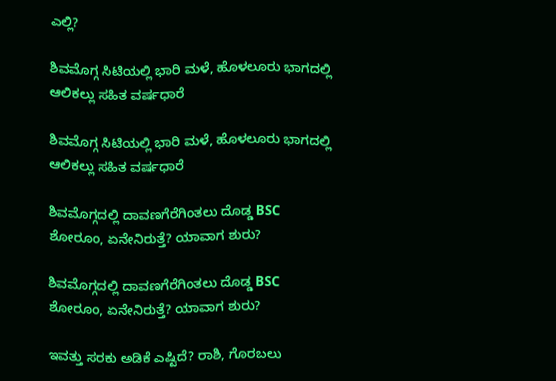ಎಲ್ಲಿ?

ಶಿವಮೊಗ್ಗ ಸಿಟಿಯಲ್ಲಿ ಭಾರಿ ಮಳೆ, ಹೊಳಲೂರು ಭಾಗದಲ್ಲಿ ಆಲಿಕಲ್ಲು ಸಹಿತ ವರ್ಷಧಾರೆ

ಶಿವಮೊಗ್ಗ ಸಿಟಿಯಲ್ಲಿ ಭಾರಿ ಮಳೆ, ಹೊಳಲೂರು ಭಾಗದಲ್ಲಿ ಆಲಿಕಲ್ಲು ಸಹಿತ ವರ್ಷಧಾರೆ

ಶಿವಮೊಗ್ಗದಲ್ಲಿ ದಾವಣಗೆರೆಗಿಂತಲು ದೊಡ್ಡ BSC ಶೋರೂಂ, ಏನೇನಿರುತ್ತೆ? ಯಾವಾಗ ಶುರು?

ಶಿವಮೊಗ್ಗದಲ್ಲಿ ದಾವಣಗೆರೆಗಿಂತಲು ದೊಡ್ಡ BSC ಶೋರೂಂ, ಏನೇನಿರುತ್ತೆ? ಯಾವಾಗ ಶುರು?

ಇವತ್ತು ಸರಕು ಅಡಿಕೆ ಎಷ್ಟಿದೆ? ರಾಶಿ, ಗೊರಬಲು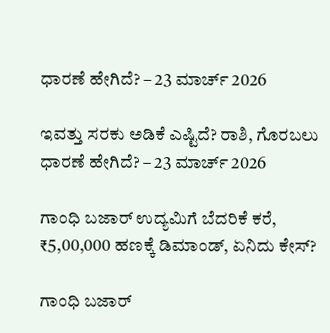ಧಾರಣೆ ಹೇಗಿದೆ? – 23 ಮಾರ್ಚ್‌ 2026

ಇವತ್ತು ಸರಕು ಅಡಿಕೆ ಎಷ್ಟಿದೆ? ರಾಶಿ, ಗೊರಬಲು ಧಾರಣೆ ಹೇಗಿದೆ? – 23 ಮಾರ್ಚ್‌ 2026

ಗಾಂಧಿ ಬಜಾರ್‌ ಉದ್ಯಮಿಗೆ ಬೆದರಿಕೆ ಕರೆ, ₹5,00,000 ಹಣಕ್ಕೆ ಡಿಮಾಂಡ್‌, ಏನಿದು ಕೇಸ್‌?

ಗಾಂಧಿ ಬಜಾರ್‌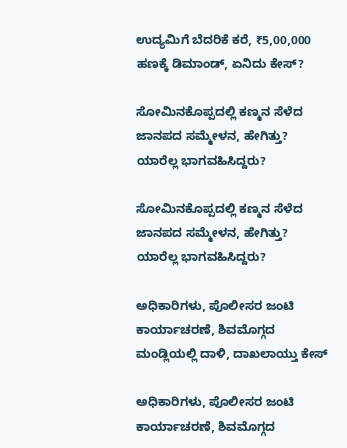ಉದ್ಯಮಿಗೆ ಬೆದರಿಕೆ ಕರೆ, ₹5,00,000 ಹಣಕ್ಕೆ ಡಿಮಾಂಡ್‌, ಏನಿದು ಕೇಸ್‌?

ಸೋಮಿನಕೊಪ್ಪದಲ್ಲಿ ಕಣ್ಮನ ಸೆಳೆದ ಜಾನಪದ ಸಮ್ಮೇಳನ, ಹೇಗಿತ್ತು? ಯಾರೆಲ್ಲ ಭಾಗವಹಿಸಿದ್ದರು?

ಸೋಮಿನಕೊಪ್ಪದಲ್ಲಿ ಕಣ್ಮನ ಸೆಳೆದ ಜಾನಪದ ಸಮ್ಮೇಳನ, ಹೇಗಿತ್ತು? ಯಾರೆಲ್ಲ ಭಾಗವಹಿಸಿದ್ದರು?

ಅಧಿಕಾರಿಗಳು, ಪೊಲೀಸರ ಜಂಟಿ ಕಾರ್ಯಾಚರಣೆ, ಶಿವಮೊಗ್ಗದ ಮಂಡ್ಲಿಯಲ್ಲಿ ದಾಳಿ, ದಾಖಲಾಯ್ತು ಕೇಸ್‌

ಅಧಿಕಾರಿಗಳು, ಪೊಲೀಸರ ಜಂಟಿ ಕಾರ್ಯಾಚರಣೆ, ಶಿವಮೊಗ್ಗದ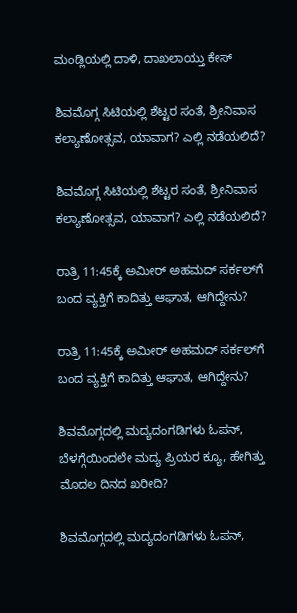ಮಂಡ್ಲಿಯಲ್ಲಿ ದಾಳಿ, ದಾಖಲಾಯ್ತು ಕೇಸ್‌

ಶಿವಮೊಗ್ಗ ಸಿಟಿಯಲ್ಲಿ ಶೆಟ್ಟರ ಸಂತೆ, ಶ್ರೀನಿವಾಸ ಕಲ್ಯಾಣೋತ್ಸವ, ಯಾವಾಗ? ಎಲ್ಲಿ ನಡೆಯಲಿದೆ?

ಶಿವಮೊಗ್ಗ ಸಿಟಿಯಲ್ಲಿ ಶೆಟ್ಟರ ಸಂತೆ, ಶ್ರೀನಿವಾಸ ಕಲ್ಯಾಣೋತ್ಸವ, ಯಾವಾಗ? ಎಲ್ಲಿ ನಡೆಯಲಿದೆ?

ರಾತ್ರಿ 11:45ಕ್ಕೆ ಅಮೀರ್‌ ಅಹಮದ್‌ ಸರ್ಕಲ್‌ಗೆ ಬಂದ ವ್ಯಕ್ತಿಗೆ ಕಾದಿತ್ತು ಆಘಾತ, ಆಗಿದ್ದೇನು?

ರಾತ್ರಿ 11:45ಕ್ಕೆ ಅಮೀರ್‌ ಅಹಮದ್‌ ಸರ್ಕಲ್‌ಗೆ ಬಂದ ವ್ಯಕ್ತಿಗೆ ಕಾದಿತ್ತು ಆಘಾತ, ಆಗಿದ್ದೇನು?

ಶಿವಮೊಗ್ಗದಲ್ಲಿ ಮದ್ಯದಂಗಡಿಗಳು ಓಪನ್, ಬೆಳಗ್ಗೆಯಿಂದಲೇ ಮದ್ಯ ಪ್ರಿಯರ ಕ್ಯೂ, ಹೇಗಿತ್ತು ಮೊದಲ ದಿನದ ಖರೀದಿ?

ಶಿವಮೊಗ್ಗದಲ್ಲಿ ಮದ್ಯದಂಗಡಿಗಳು ಓಪನ್,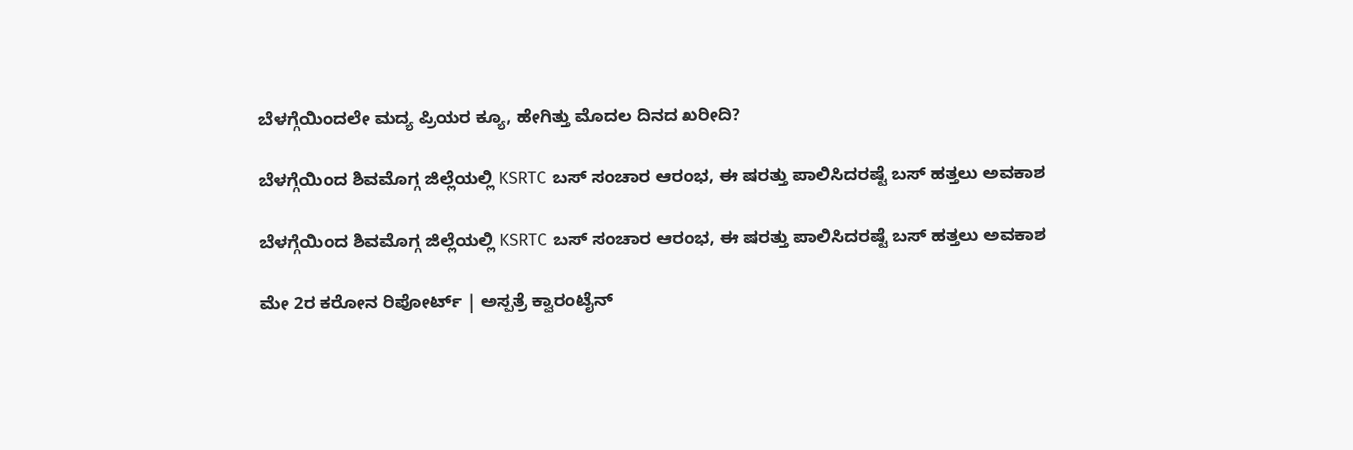ಬೆಳಗ್ಗೆಯಿಂದಲೇ ಮದ್ಯ ಪ್ರಿಯರ ಕ್ಯೂ, ಹೇಗಿತ್ತು ಮೊದಲ ದಿನದ ಖರೀದಿ?

ಬೆಳಗ್ಗೆಯಿಂದ ಶಿವಮೊಗ್ಗ ಜಿಲ್ಲೆಯಲ್ಲಿ KSRTC ಬಸ್ ಸಂಚಾರ ಆರಂಭ, ಈ ಷರತ್ತು ಪಾಲಿಸಿದರಷ್ಟೆ ಬಸ್ ಹತ್ತಲು ಅವಕಾಶ

ಬೆಳಗ್ಗೆಯಿಂದ ಶಿವಮೊಗ್ಗ ಜಿಲ್ಲೆಯಲ್ಲಿ KSRTC ಬಸ್ ಸಂಚಾರ ಆರಂಭ, ಈ ಷರತ್ತು ಪಾಲಿಸಿದರಷ್ಟೆ ಬಸ್ ಹತ್ತಲು ಅವಕಾಶ

ಮೇ 2ರ ಕರೋನ ರಿಪೋರ್ಟ್ | ಅಸ್ಪತ್ರೆ ಕ್ವಾರಂಟೈನ್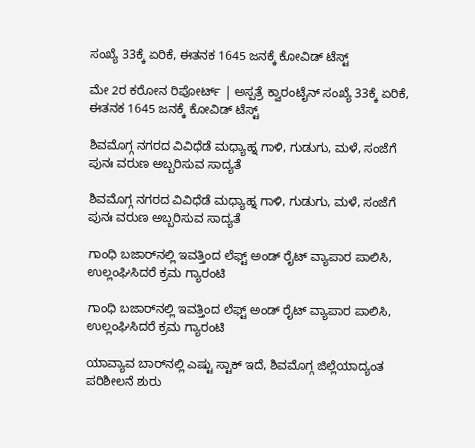ಸಂಖ್ಯೆ 33ಕ್ಕೆ ಏರಿಕೆ, ಈತನಕ 1645 ಜನಕ್ಕೆ ಕೋವಿಡ್ ಟೆಸ್ಟ್

ಮೇ 2ರ ಕರೋನ ರಿಪೋರ್ಟ್ | ಅಸ್ಪತ್ರೆ ಕ್ವಾರಂಟೈನ್ ಸಂಖ್ಯೆ 33ಕ್ಕೆ ಏರಿಕೆ, ಈತನಕ 1645 ಜನಕ್ಕೆ ಕೋವಿಡ್ ಟೆಸ್ಟ್

ಶಿವಮೊಗ್ಗ ನಗರದ ವಿವಿಧೆಡೆ ಮಧ್ಯಾಹ್ನ ಗಾಳಿ, ಗುಡುಗು, ಮಳೆ, ಸಂಜೆಗೆ ಪುನಃ ವರುಣ ಅಬ್ಬರಿಸುವ ಸಾದ್ಯತೆ

ಶಿವಮೊಗ್ಗ ನಗರದ ವಿವಿಧೆಡೆ ಮಧ್ಯಾಹ್ನ ಗಾಳಿ, ಗುಡುಗು, ಮಳೆ, ಸಂಜೆಗೆ ಪುನಃ ವರುಣ ಅಬ್ಬರಿಸುವ ಸಾದ್ಯತೆ

ಗಾಂಧಿ ಬಜಾರ್‌ನಲ್ಲಿ ಇವತ್ತಿಂದ ಲೆಫ್ಟ್‌ ಅಂಡ್‌ ರೈಟ್ ವ್ಯಾಪಾರ ಪಾಲಿಸಿ, ಉಲ್ಲಂಘಿಸಿದರೆ ಕ್ರಮ ಗ್ಯಾರಂಟಿ

ಗಾಂಧಿ ಬಜಾರ್‌ನಲ್ಲಿ ಇವತ್ತಿಂದ ಲೆಫ್ಟ್‌ ಅಂಡ್‌ ರೈಟ್ ವ್ಯಾಪಾರ ಪಾಲಿಸಿ, ಉಲ್ಲಂಘಿಸಿದರೆ ಕ್ರಮ ಗ್ಯಾರಂಟಿ

ಯಾವ್ಯಾವ ಬಾರ್‌ನಲ್ಲಿ ಎಷ್ಟು ಸ್ಟಾಕ್ ಇದೆ, ಶಿವಮೊಗ್ಗ ಜಿಲ್ಲೆಯಾದ್ಯಂತ ಪರಿಶೀಲನೆ ಶುರು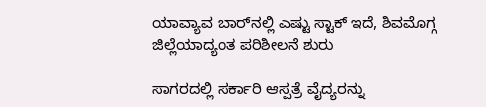ಯಾವ್ಯಾವ ಬಾರ್‌ನಲ್ಲಿ ಎಷ್ಟು ಸ್ಟಾಕ್ ಇದೆ, ಶಿವಮೊಗ್ಗ ಜಿಲ್ಲೆಯಾದ್ಯಂತ ಪರಿಶೀಲನೆ ಶುರು

ಸಾಗರದಲ್ಲಿ ಸರ್ಕಾರಿ ಆಸ್ಪತ್ರೆ ವೈದ್ಯರನ್ನು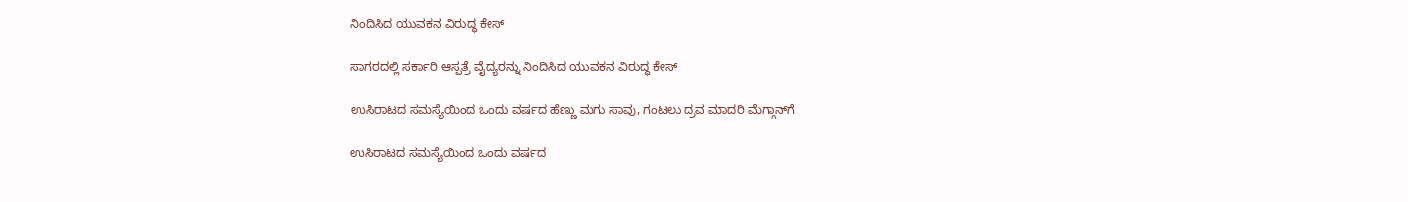ನಿಂದಿಸಿದ ಯುವಕನ ವಿರುದ್ಧ ಕೇಸ್

ಸಾಗರದಲ್ಲಿ ಸರ್ಕಾರಿ ಆಸ್ಪತ್ರೆ ವೈದ್ಯರನ್ನು ನಿಂದಿಸಿದ ಯುವಕನ ವಿರುದ್ಧ ಕೇಸ್

ಉಸಿರಾಟದ ಸಮಸ್ಯೆಯಿಂದ ಒಂದು ವರ್ಷದ ಹೆಣ್ಣು ಮಗು ಸಾವು, ಗಂಟಲು ದ್ರವ ಮಾದರಿ ಮೆಗ್ಗಾನ್‌ಗೆ

ಉಸಿರಾಟದ ಸಮಸ್ಯೆಯಿಂದ ಒಂದು ವರ್ಷದ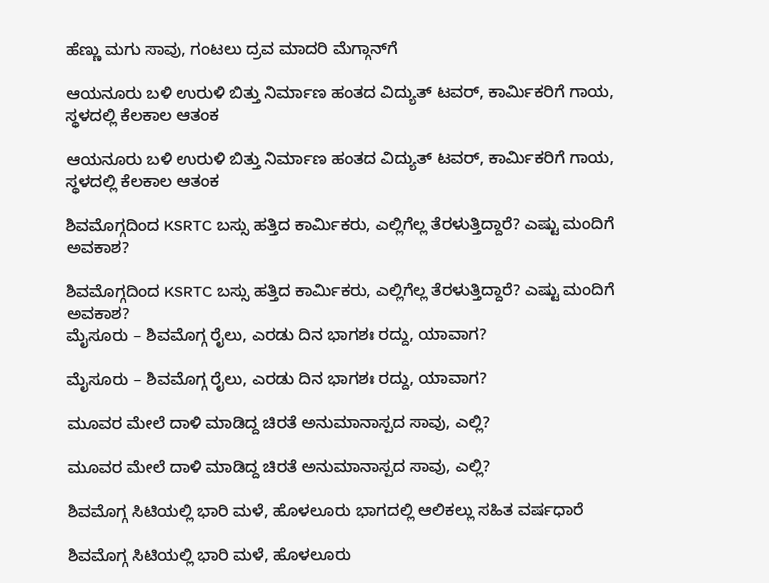ಹೆಣ್ಣು ಮಗು ಸಾವು, ಗಂಟಲು ದ್ರವ ಮಾದರಿ ಮೆಗ್ಗಾನ್‌ಗೆ

ಆಯನೂರು ಬಳಿ ಉರುಳಿ ಬಿತ್ತು ನಿರ್ಮಾಣ ಹಂತದ ವಿದ್ಯುತ್ ಟವರ್, ಕಾರ್ಮಿಕರಿಗೆ ಗಾಯ, ಸ್ಥಳದಲ್ಲಿ ಕೆಲಕಾಲ ಆತಂಕ

ಆಯನೂರು ಬಳಿ ಉರುಳಿ ಬಿತ್ತು ನಿರ್ಮಾಣ ಹಂತದ ವಿದ್ಯುತ್ ಟವರ್, ಕಾರ್ಮಿಕರಿಗೆ ಗಾಯ, ಸ್ಥಳದಲ್ಲಿ ಕೆಲಕಾಲ ಆತಂಕ

ಶಿವಮೊಗ್ಗದಿಂದ KSRTC ಬಸ್ಸು ಹತ್ತಿದ ಕಾರ್ಮಿಕರು, ಎಲ್ಲಿಗೆಲ್ಲ ತೆರಳುತ್ತಿದ್ದಾರೆ? ಎಷ್ಟು ಮಂದಿಗೆ ಅವಕಾಶ?

ಶಿವಮೊಗ್ಗದಿಂದ KSRTC ಬಸ್ಸು ಹತ್ತಿದ ಕಾರ್ಮಿಕರು, ಎಲ್ಲಿಗೆಲ್ಲ ತೆರಳುತ್ತಿದ್ದಾರೆ? ಎಷ್ಟು ಮಂದಿಗೆ ಅವಕಾಶ?
ಮೈಸೂರು – ಶಿವಮೊಗ್ಗ ರೈಲು, ಎರಡು ದಿನ ಭಾಗಶಃ ರದ್ದು, ಯಾವಾಗ?

ಮೈಸೂರು – ಶಿವಮೊಗ್ಗ ರೈಲು, ಎರಡು ದಿನ ಭಾಗಶಃ ರದ್ದು, ಯಾವಾಗ?

ಮೂವರ ಮೇಲೆ ದಾಳಿ ಮಾಡಿದ್ದ ಚಿರತೆ ಅನುಮಾನಾಸ್ಪದ ಸಾವು, ಎಲ್ಲಿ?

ಮೂವರ ಮೇಲೆ ದಾಳಿ ಮಾಡಿದ್ದ ಚಿರತೆ ಅನುಮಾನಾಸ್ಪದ ಸಾವು, ಎಲ್ಲಿ?

ಶಿವಮೊಗ್ಗ ಸಿಟಿಯಲ್ಲಿ ಭಾರಿ ಮಳೆ, ಹೊಳಲೂರು ಭಾಗದಲ್ಲಿ ಆಲಿಕಲ್ಲು ಸಹಿತ ವರ್ಷಧಾರೆ

ಶಿವಮೊಗ್ಗ ಸಿಟಿಯಲ್ಲಿ ಭಾರಿ ಮಳೆ, ಹೊಳಲೂರು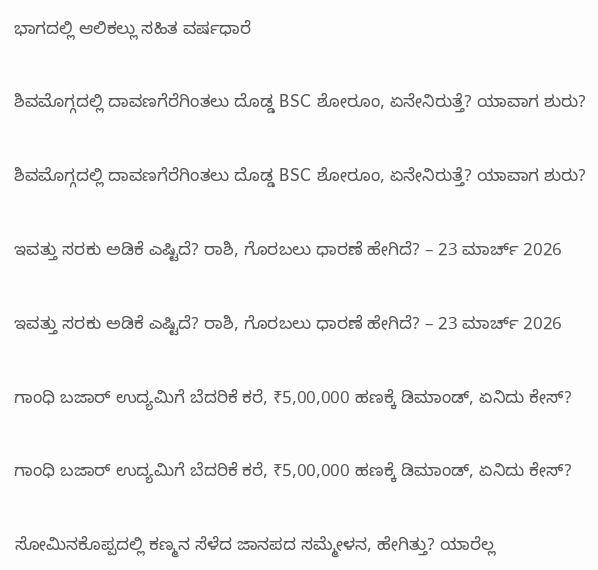ಭಾಗದಲ್ಲಿ ಆಲಿಕಲ್ಲು ಸಹಿತ ವರ್ಷಧಾರೆ

ಶಿವಮೊಗ್ಗದಲ್ಲಿ ದಾವಣಗೆರೆಗಿಂತಲು ದೊಡ್ಡ BSC ಶೋರೂಂ, ಏನೇನಿರುತ್ತೆ? ಯಾವಾಗ ಶುರು?

ಶಿವಮೊಗ್ಗದಲ್ಲಿ ದಾವಣಗೆರೆಗಿಂತಲು ದೊಡ್ಡ BSC ಶೋರೂಂ, ಏನೇನಿರುತ್ತೆ? ಯಾವಾಗ ಶುರು?

ಇವತ್ತು ಸರಕು ಅಡಿಕೆ ಎಷ್ಟಿದೆ? ರಾಶಿ, ಗೊರಬಲು ಧಾರಣೆ ಹೇಗಿದೆ? – 23 ಮಾರ್ಚ್‌ 2026

ಇವತ್ತು ಸರಕು ಅಡಿಕೆ ಎಷ್ಟಿದೆ? ರಾಶಿ, ಗೊರಬಲು ಧಾರಣೆ ಹೇಗಿದೆ? – 23 ಮಾರ್ಚ್‌ 2026

ಗಾಂಧಿ ಬಜಾರ್‌ ಉದ್ಯಮಿಗೆ ಬೆದರಿಕೆ ಕರೆ, ₹5,00,000 ಹಣಕ್ಕೆ ಡಿಮಾಂಡ್‌, ಏನಿದು ಕೇಸ್‌?

ಗಾಂಧಿ ಬಜಾರ್‌ ಉದ್ಯಮಿಗೆ ಬೆದರಿಕೆ ಕರೆ, ₹5,00,000 ಹಣಕ್ಕೆ ಡಿಮಾಂಡ್‌, ಏನಿದು ಕೇಸ್‌?

ಸೋಮಿನಕೊಪ್ಪದಲ್ಲಿ ಕಣ್ಮನ ಸೆಳೆದ ಜಾನಪದ ಸಮ್ಮೇಳನ, ಹೇಗಿತ್ತು? ಯಾರೆಲ್ಲ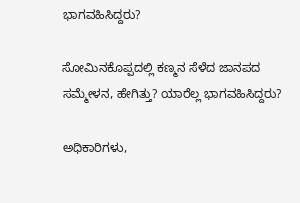ಭಾಗವಹಿಸಿದ್ದರು?

ಸೋಮಿನಕೊಪ್ಪದಲ್ಲಿ ಕಣ್ಮನ ಸೆಳೆದ ಜಾನಪದ ಸಮ್ಮೇಳನ, ಹೇಗಿತ್ತು? ಯಾರೆಲ್ಲ ಭಾಗವಹಿಸಿದ್ದರು?

ಅಧಿಕಾರಿಗಳು,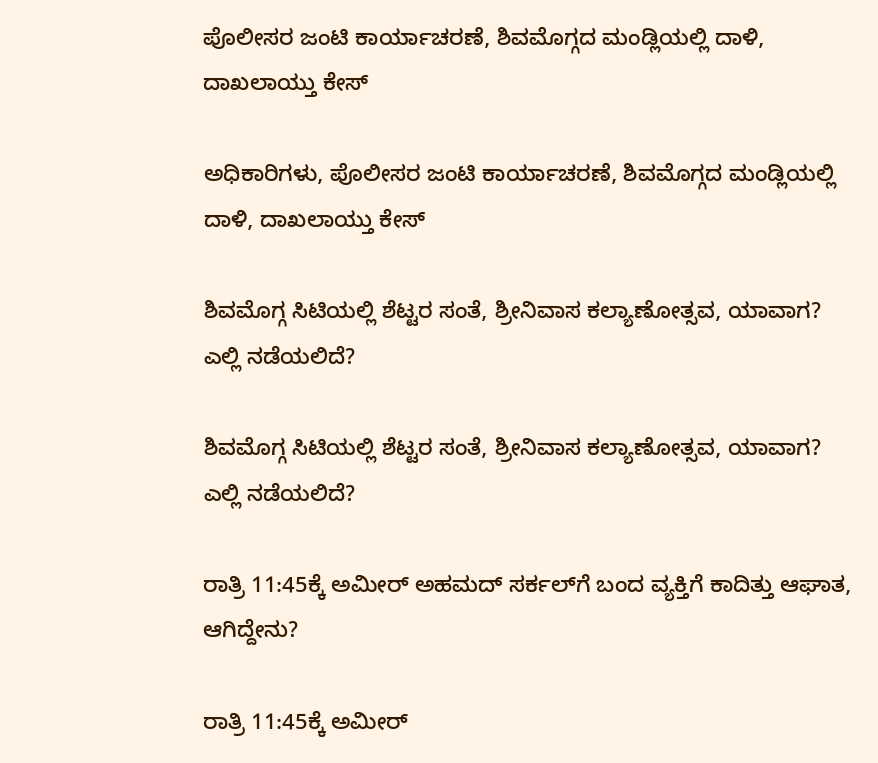ಪೊಲೀಸರ ಜಂಟಿ ಕಾರ್ಯಾಚರಣೆ, ಶಿವಮೊಗ್ಗದ ಮಂಡ್ಲಿಯಲ್ಲಿ ದಾಳಿ, ದಾಖಲಾಯ್ತು ಕೇಸ್‌

ಅಧಿಕಾರಿಗಳು, ಪೊಲೀಸರ ಜಂಟಿ ಕಾರ್ಯಾಚರಣೆ, ಶಿವಮೊಗ್ಗದ ಮಂಡ್ಲಿಯಲ್ಲಿ ದಾಳಿ, ದಾಖಲಾಯ್ತು ಕೇಸ್‌

ಶಿವಮೊಗ್ಗ ಸಿಟಿಯಲ್ಲಿ ಶೆಟ್ಟರ ಸಂತೆ, ಶ್ರೀನಿವಾಸ ಕಲ್ಯಾಣೋತ್ಸವ, ಯಾವಾಗ? ಎಲ್ಲಿ ನಡೆಯಲಿದೆ?

ಶಿವಮೊಗ್ಗ ಸಿಟಿಯಲ್ಲಿ ಶೆಟ್ಟರ ಸಂತೆ, ಶ್ರೀನಿವಾಸ ಕಲ್ಯಾಣೋತ್ಸವ, ಯಾವಾಗ? ಎಲ್ಲಿ ನಡೆಯಲಿದೆ?

ರಾತ್ರಿ 11:45ಕ್ಕೆ ಅಮೀರ್‌ ಅಹಮದ್‌ ಸರ್ಕಲ್‌ಗೆ ಬಂದ ವ್ಯಕ್ತಿಗೆ ಕಾದಿತ್ತು ಆಘಾತ, ಆಗಿದ್ದೇನು?

ರಾತ್ರಿ 11:45ಕ್ಕೆ ಅಮೀರ್‌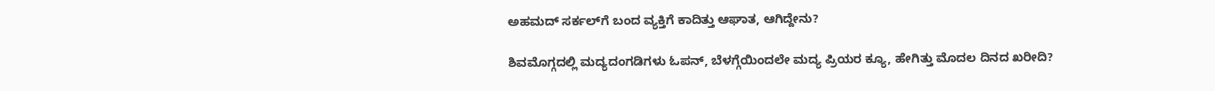ಅಹಮದ್‌ ಸರ್ಕಲ್‌ಗೆ ಬಂದ ವ್ಯಕ್ತಿಗೆ ಕಾದಿತ್ತು ಆಘಾತ, ಆಗಿದ್ದೇನು?

ಶಿವಮೊಗ್ಗದಲ್ಲಿ ಮದ್ಯದಂಗಡಿಗಳು ಓಪನ್, ಬೆಳಗ್ಗೆಯಿಂದಲೇ ಮದ್ಯ ಪ್ರಿಯರ ಕ್ಯೂ, ಹೇಗಿತ್ತು ಮೊದಲ ದಿನದ ಖರೀದಿ?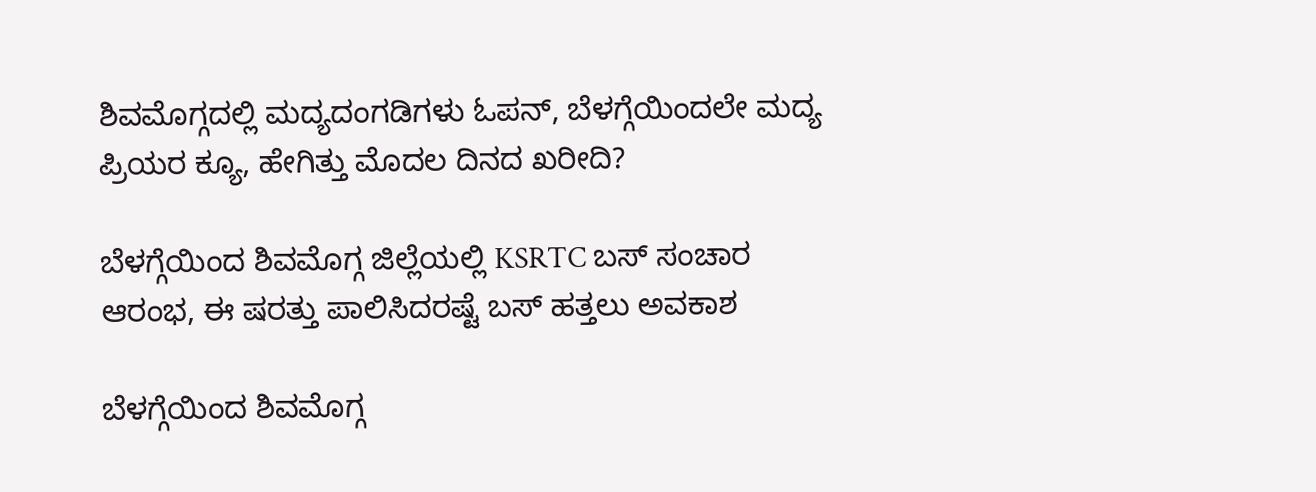ಶಿವಮೊಗ್ಗದಲ್ಲಿ ಮದ್ಯದಂಗಡಿಗಳು ಓಪನ್, ಬೆಳಗ್ಗೆಯಿಂದಲೇ ಮದ್ಯ ಪ್ರಿಯರ ಕ್ಯೂ, ಹೇಗಿತ್ತು ಮೊದಲ ದಿನದ ಖರೀದಿ?

ಬೆಳಗ್ಗೆಯಿಂದ ಶಿವಮೊಗ್ಗ ಜಿಲ್ಲೆಯಲ್ಲಿ KSRTC ಬಸ್ ಸಂಚಾರ ಆರಂಭ, ಈ ಷರತ್ತು ಪಾಲಿಸಿದರಷ್ಟೆ ಬಸ್ ಹತ್ತಲು ಅವಕಾಶ

ಬೆಳಗ್ಗೆಯಿಂದ ಶಿವಮೊಗ್ಗ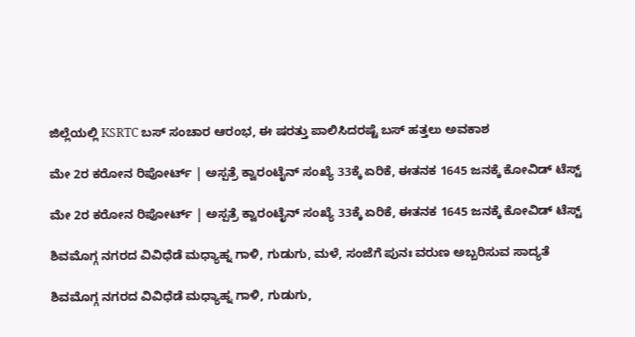ಜಿಲ್ಲೆಯಲ್ಲಿ KSRTC ಬಸ್ ಸಂಚಾರ ಆರಂಭ, ಈ ಷರತ್ತು ಪಾಲಿಸಿದರಷ್ಟೆ ಬಸ್ ಹತ್ತಲು ಅವಕಾಶ

ಮೇ 2ರ ಕರೋನ ರಿಪೋರ್ಟ್ | ಅಸ್ಪತ್ರೆ ಕ್ವಾರಂಟೈನ್ ಸಂಖ್ಯೆ 33ಕ್ಕೆ ಏರಿಕೆ, ಈತನಕ 1645 ಜನಕ್ಕೆ ಕೋವಿಡ್ ಟೆಸ್ಟ್

ಮೇ 2ರ ಕರೋನ ರಿಪೋರ್ಟ್ | ಅಸ್ಪತ್ರೆ ಕ್ವಾರಂಟೈನ್ ಸಂಖ್ಯೆ 33ಕ್ಕೆ ಏರಿಕೆ, ಈತನಕ 1645 ಜನಕ್ಕೆ ಕೋವಿಡ್ ಟೆಸ್ಟ್

ಶಿವಮೊಗ್ಗ ನಗರದ ವಿವಿಧೆಡೆ ಮಧ್ಯಾಹ್ನ ಗಾಳಿ, ಗುಡುಗು, ಮಳೆ, ಸಂಜೆಗೆ ಪುನಃ ವರುಣ ಅಬ್ಬರಿಸುವ ಸಾದ್ಯತೆ

ಶಿವಮೊಗ್ಗ ನಗರದ ವಿವಿಧೆಡೆ ಮಧ್ಯಾಹ್ನ ಗಾಳಿ, ಗುಡುಗು,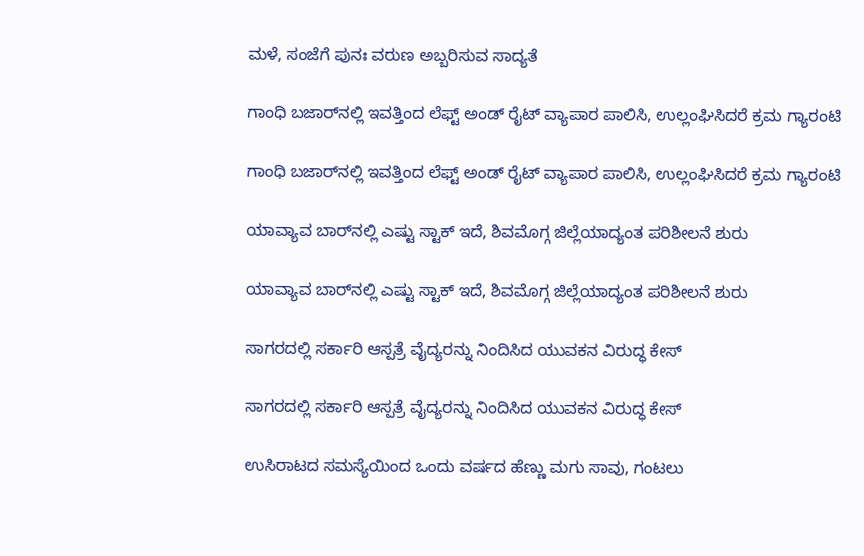ಮಳೆ, ಸಂಜೆಗೆ ಪುನಃ ವರುಣ ಅಬ್ಬರಿಸುವ ಸಾದ್ಯತೆ

ಗಾಂಧಿ ಬಜಾರ್‌ನಲ್ಲಿ ಇವತ್ತಿಂದ ಲೆಫ್ಟ್‌ ಅಂಡ್‌ ರೈಟ್ ವ್ಯಾಪಾರ ಪಾಲಿಸಿ, ಉಲ್ಲಂಘಿಸಿದರೆ ಕ್ರಮ ಗ್ಯಾರಂಟಿ

ಗಾಂಧಿ ಬಜಾರ್‌ನಲ್ಲಿ ಇವತ್ತಿಂದ ಲೆಫ್ಟ್‌ ಅಂಡ್‌ ರೈಟ್ ವ್ಯಾಪಾರ ಪಾಲಿಸಿ, ಉಲ್ಲಂಘಿಸಿದರೆ ಕ್ರಮ ಗ್ಯಾರಂಟಿ

ಯಾವ್ಯಾವ ಬಾರ್‌ನಲ್ಲಿ ಎಷ್ಟು ಸ್ಟಾಕ್ ಇದೆ, ಶಿವಮೊಗ್ಗ ಜಿಲ್ಲೆಯಾದ್ಯಂತ ಪರಿಶೀಲನೆ ಶುರು

ಯಾವ್ಯಾವ ಬಾರ್‌ನಲ್ಲಿ ಎಷ್ಟು ಸ್ಟಾಕ್ ಇದೆ, ಶಿವಮೊಗ್ಗ ಜಿಲ್ಲೆಯಾದ್ಯಂತ ಪರಿಶೀಲನೆ ಶುರು

ಸಾಗರದಲ್ಲಿ ಸರ್ಕಾರಿ ಆಸ್ಪತ್ರೆ ವೈದ್ಯರನ್ನು ನಿಂದಿಸಿದ ಯುವಕನ ವಿರುದ್ಧ ಕೇಸ್

ಸಾಗರದಲ್ಲಿ ಸರ್ಕಾರಿ ಆಸ್ಪತ್ರೆ ವೈದ್ಯರನ್ನು ನಿಂದಿಸಿದ ಯುವಕನ ವಿರುದ್ಧ ಕೇಸ್

ಉಸಿರಾಟದ ಸಮಸ್ಯೆಯಿಂದ ಒಂದು ವರ್ಷದ ಹೆಣ್ಣು ಮಗು ಸಾವು, ಗಂಟಲು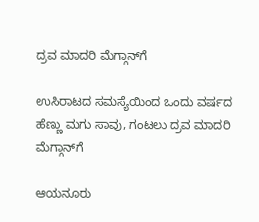ದ್ರವ ಮಾದರಿ ಮೆಗ್ಗಾನ್‌ಗೆ

ಉಸಿರಾಟದ ಸಮಸ್ಯೆಯಿಂದ ಒಂದು ವರ್ಷದ ಹೆಣ್ಣು ಮಗು ಸಾವು, ಗಂಟಲು ದ್ರವ ಮಾದರಿ ಮೆಗ್ಗಾನ್‌ಗೆ

ಆಯನೂರು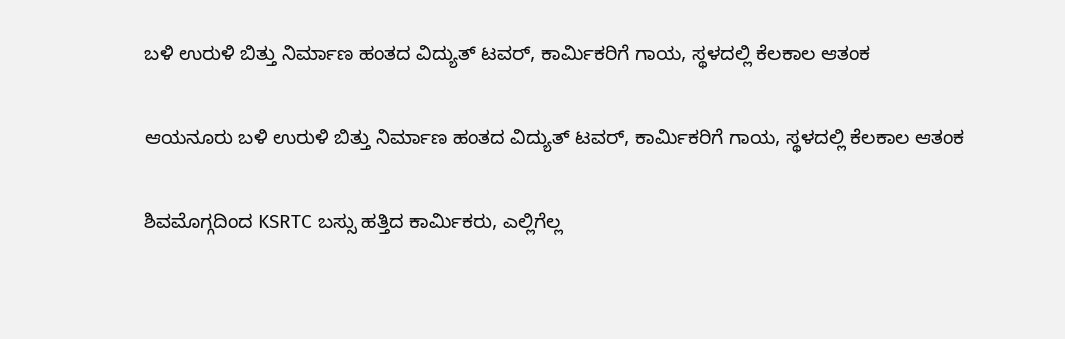ಬಳಿ ಉರುಳಿ ಬಿತ್ತು ನಿರ್ಮಾಣ ಹಂತದ ವಿದ್ಯುತ್ ಟವರ್, ಕಾರ್ಮಿಕರಿಗೆ ಗಾಯ, ಸ್ಥಳದಲ್ಲಿ ಕೆಲಕಾಲ ಆತಂಕ

ಆಯನೂರು ಬಳಿ ಉರುಳಿ ಬಿತ್ತು ನಿರ್ಮಾಣ ಹಂತದ ವಿದ್ಯುತ್ ಟವರ್, ಕಾರ್ಮಿಕರಿಗೆ ಗಾಯ, ಸ್ಥಳದಲ್ಲಿ ಕೆಲಕಾಲ ಆತಂಕ

ಶಿವಮೊಗ್ಗದಿಂದ KSRTC ಬಸ್ಸು ಹತ್ತಿದ ಕಾರ್ಮಿಕರು, ಎಲ್ಲಿಗೆಲ್ಲ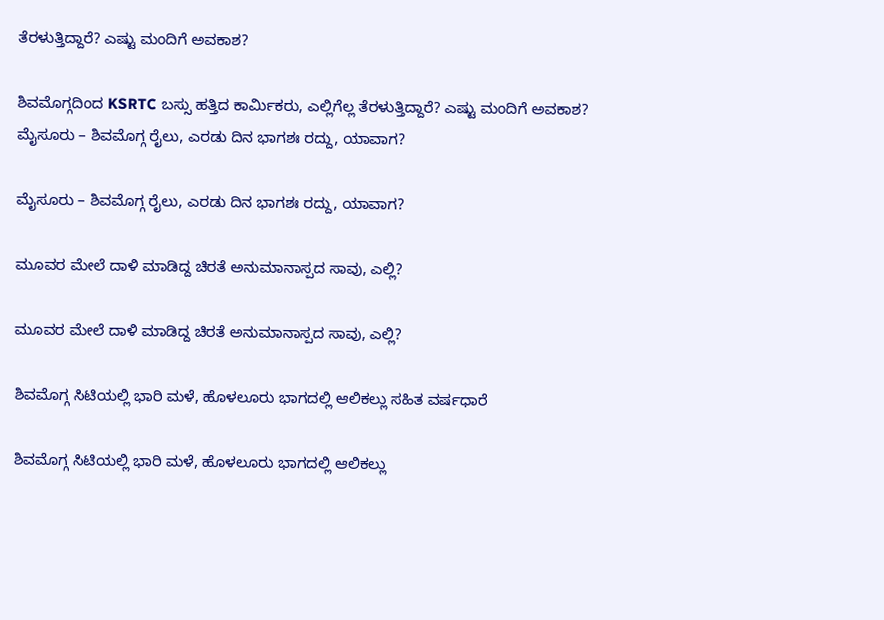ತೆರಳುತ್ತಿದ್ದಾರೆ? ಎಷ್ಟು ಮಂದಿಗೆ ಅವಕಾಶ?

ಶಿವಮೊಗ್ಗದಿಂದ KSRTC ಬಸ್ಸು ಹತ್ತಿದ ಕಾರ್ಮಿಕರು, ಎಲ್ಲಿಗೆಲ್ಲ ತೆರಳುತ್ತಿದ್ದಾರೆ? ಎಷ್ಟು ಮಂದಿಗೆ ಅವಕಾಶ?
ಮೈಸೂರು – ಶಿವಮೊಗ್ಗ ರೈಲು, ಎರಡು ದಿನ ಭಾಗಶಃ ರದ್ದು, ಯಾವಾಗ?

ಮೈಸೂರು – ಶಿವಮೊಗ್ಗ ರೈಲು, ಎರಡು ದಿನ ಭಾಗಶಃ ರದ್ದು, ಯಾವಾಗ?

ಮೂವರ ಮೇಲೆ ದಾಳಿ ಮಾಡಿದ್ದ ಚಿರತೆ ಅನುಮಾನಾಸ್ಪದ ಸಾವು, ಎಲ್ಲಿ?

ಮೂವರ ಮೇಲೆ ದಾಳಿ ಮಾಡಿದ್ದ ಚಿರತೆ ಅನುಮಾನಾಸ್ಪದ ಸಾವು, ಎಲ್ಲಿ?

ಶಿವಮೊಗ್ಗ ಸಿಟಿಯಲ್ಲಿ ಭಾರಿ ಮಳೆ, ಹೊಳಲೂರು ಭಾಗದಲ್ಲಿ ಆಲಿಕಲ್ಲು ಸಹಿತ ವರ್ಷಧಾರೆ

ಶಿವಮೊಗ್ಗ ಸಿಟಿಯಲ್ಲಿ ಭಾರಿ ಮಳೆ, ಹೊಳಲೂರು ಭಾಗದಲ್ಲಿ ಆಲಿಕಲ್ಲು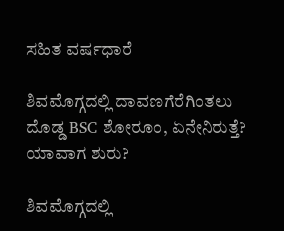ಸಹಿತ ವರ್ಷಧಾರೆ

ಶಿವಮೊಗ್ಗದಲ್ಲಿ ದಾವಣಗೆರೆಗಿಂತಲು ದೊಡ್ಡ BSC ಶೋರೂಂ, ಏನೇನಿರುತ್ತೆ? ಯಾವಾಗ ಶುರು?

ಶಿವಮೊಗ್ಗದಲ್ಲಿ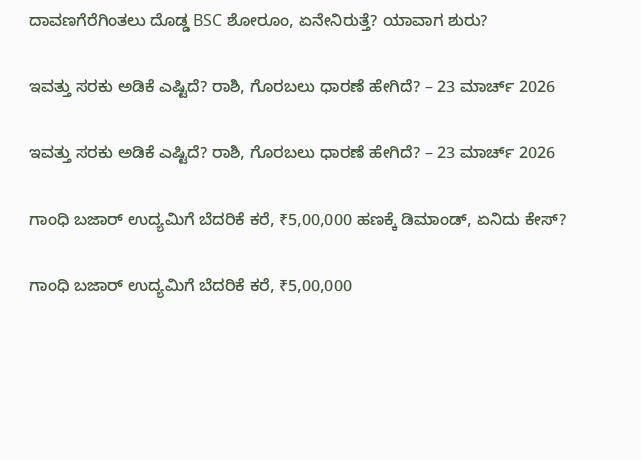ದಾವಣಗೆರೆಗಿಂತಲು ದೊಡ್ಡ BSC ಶೋರೂಂ, ಏನೇನಿರುತ್ತೆ? ಯಾವಾಗ ಶುರು?

ಇವತ್ತು ಸರಕು ಅಡಿಕೆ ಎಷ್ಟಿದೆ? ರಾಶಿ, ಗೊರಬಲು ಧಾರಣೆ ಹೇಗಿದೆ? – 23 ಮಾರ್ಚ್‌ 2026

ಇವತ್ತು ಸರಕು ಅಡಿಕೆ ಎಷ್ಟಿದೆ? ರಾಶಿ, ಗೊರಬಲು ಧಾರಣೆ ಹೇಗಿದೆ? – 23 ಮಾರ್ಚ್‌ 2026

ಗಾಂಧಿ ಬಜಾರ್‌ ಉದ್ಯಮಿಗೆ ಬೆದರಿಕೆ ಕರೆ, ₹5,00,000 ಹಣಕ್ಕೆ ಡಿಮಾಂಡ್‌, ಏನಿದು ಕೇಸ್‌?

ಗಾಂಧಿ ಬಜಾರ್‌ ಉದ್ಯಮಿಗೆ ಬೆದರಿಕೆ ಕರೆ, ₹5,00,000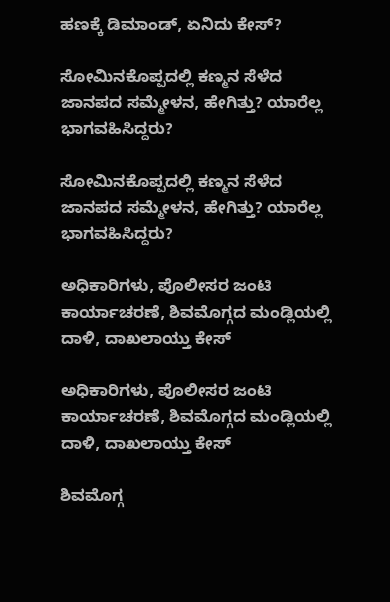ಹಣಕ್ಕೆ ಡಿಮಾಂಡ್‌, ಏನಿದು ಕೇಸ್‌?

ಸೋಮಿನಕೊಪ್ಪದಲ್ಲಿ ಕಣ್ಮನ ಸೆಳೆದ ಜಾನಪದ ಸಮ್ಮೇಳನ, ಹೇಗಿತ್ತು? ಯಾರೆಲ್ಲ ಭಾಗವಹಿಸಿದ್ದರು?

ಸೋಮಿನಕೊಪ್ಪದಲ್ಲಿ ಕಣ್ಮನ ಸೆಳೆದ ಜಾನಪದ ಸಮ್ಮೇಳನ, ಹೇಗಿತ್ತು? ಯಾರೆಲ್ಲ ಭಾಗವಹಿಸಿದ್ದರು?

ಅಧಿಕಾರಿಗಳು, ಪೊಲೀಸರ ಜಂಟಿ ಕಾರ್ಯಾಚರಣೆ, ಶಿವಮೊಗ್ಗದ ಮಂಡ್ಲಿಯಲ್ಲಿ ದಾಳಿ, ದಾಖಲಾಯ್ತು ಕೇಸ್‌

ಅಧಿಕಾರಿಗಳು, ಪೊಲೀಸರ ಜಂಟಿ ಕಾರ್ಯಾಚರಣೆ, ಶಿವಮೊಗ್ಗದ ಮಂಡ್ಲಿಯಲ್ಲಿ ದಾಳಿ, ದಾಖಲಾಯ್ತು ಕೇಸ್‌

ಶಿವಮೊಗ್ಗ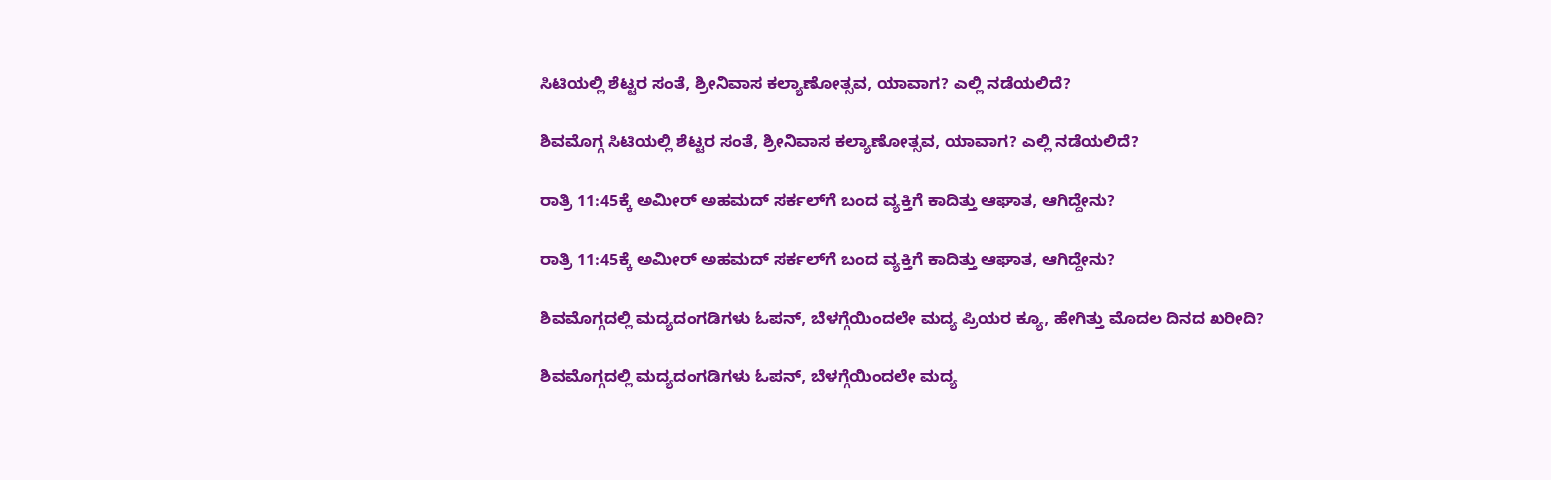ಸಿಟಿಯಲ್ಲಿ ಶೆಟ್ಟರ ಸಂತೆ, ಶ್ರೀನಿವಾಸ ಕಲ್ಯಾಣೋತ್ಸವ, ಯಾವಾಗ? ಎಲ್ಲಿ ನಡೆಯಲಿದೆ?

ಶಿವಮೊಗ್ಗ ಸಿಟಿಯಲ್ಲಿ ಶೆಟ್ಟರ ಸಂತೆ, ಶ್ರೀನಿವಾಸ ಕಲ್ಯಾಣೋತ್ಸವ, ಯಾವಾಗ? ಎಲ್ಲಿ ನಡೆಯಲಿದೆ?

ರಾತ್ರಿ 11:45ಕ್ಕೆ ಅಮೀರ್‌ ಅಹಮದ್‌ ಸರ್ಕಲ್‌ಗೆ ಬಂದ ವ್ಯಕ್ತಿಗೆ ಕಾದಿತ್ತು ಆಘಾತ, ಆಗಿದ್ದೇನು?

ರಾತ್ರಿ 11:45ಕ್ಕೆ ಅಮೀರ್‌ ಅಹಮದ್‌ ಸರ್ಕಲ್‌ಗೆ ಬಂದ ವ್ಯಕ್ತಿಗೆ ಕಾದಿತ್ತು ಆಘಾತ, ಆಗಿದ್ದೇನು?

ಶಿವಮೊಗ್ಗದಲ್ಲಿ ಮದ್ಯದಂಗಡಿಗಳು ಓಪನ್, ಬೆಳಗ್ಗೆಯಿಂದಲೇ ಮದ್ಯ ಪ್ರಿಯರ ಕ್ಯೂ, ಹೇಗಿತ್ತು ಮೊದಲ ದಿನದ ಖರೀದಿ?

ಶಿವಮೊಗ್ಗದಲ್ಲಿ ಮದ್ಯದಂಗಡಿಗಳು ಓಪನ್, ಬೆಳಗ್ಗೆಯಿಂದಲೇ ಮದ್ಯ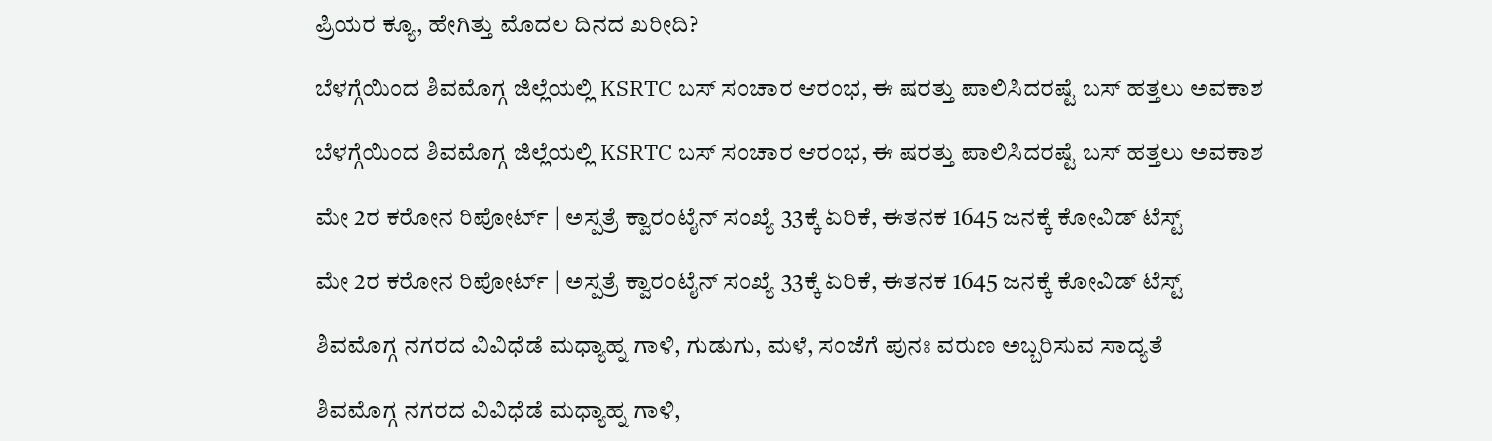ಪ್ರಿಯರ ಕ್ಯೂ, ಹೇಗಿತ್ತು ಮೊದಲ ದಿನದ ಖರೀದಿ?

ಬೆಳಗ್ಗೆಯಿಂದ ಶಿವಮೊಗ್ಗ ಜಿಲ್ಲೆಯಲ್ಲಿ KSRTC ಬಸ್ ಸಂಚಾರ ಆರಂಭ, ಈ ಷರತ್ತು ಪಾಲಿಸಿದರಷ್ಟೆ ಬಸ್ ಹತ್ತಲು ಅವಕಾಶ

ಬೆಳಗ್ಗೆಯಿಂದ ಶಿವಮೊಗ್ಗ ಜಿಲ್ಲೆಯಲ್ಲಿ KSRTC ಬಸ್ ಸಂಚಾರ ಆರಂಭ, ಈ ಷರತ್ತು ಪಾಲಿಸಿದರಷ್ಟೆ ಬಸ್ ಹತ್ತಲು ಅವಕಾಶ

ಮೇ 2ರ ಕರೋನ ರಿಪೋರ್ಟ್ | ಅಸ್ಪತ್ರೆ ಕ್ವಾರಂಟೈನ್ ಸಂಖ್ಯೆ 33ಕ್ಕೆ ಏರಿಕೆ, ಈತನಕ 1645 ಜನಕ್ಕೆ ಕೋವಿಡ್ ಟೆಸ್ಟ್

ಮೇ 2ರ ಕರೋನ ರಿಪೋರ್ಟ್ | ಅಸ್ಪತ್ರೆ ಕ್ವಾರಂಟೈನ್ ಸಂಖ್ಯೆ 33ಕ್ಕೆ ಏರಿಕೆ, ಈತನಕ 1645 ಜನಕ್ಕೆ ಕೋವಿಡ್ ಟೆಸ್ಟ್

ಶಿವಮೊಗ್ಗ ನಗರದ ವಿವಿಧೆಡೆ ಮಧ್ಯಾಹ್ನ ಗಾಳಿ, ಗುಡುಗು, ಮಳೆ, ಸಂಜೆಗೆ ಪುನಃ ವರುಣ ಅಬ್ಬರಿಸುವ ಸಾದ್ಯತೆ

ಶಿವಮೊಗ್ಗ ನಗರದ ವಿವಿಧೆಡೆ ಮಧ್ಯಾಹ್ನ ಗಾಳಿ,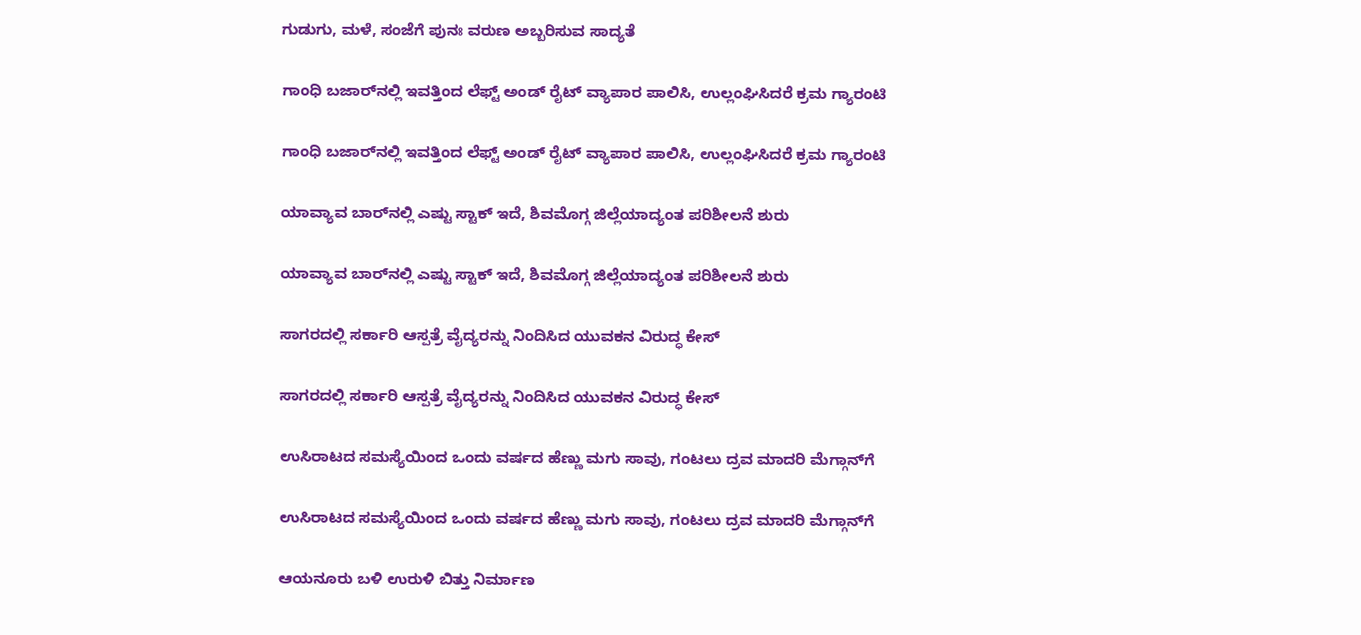ಗುಡುಗು, ಮಳೆ, ಸಂಜೆಗೆ ಪುನಃ ವರುಣ ಅಬ್ಬರಿಸುವ ಸಾದ್ಯತೆ

ಗಾಂಧಿ ಬಜಾರ್‌ನಲ್ಲಿ ಇವತ್ತಿಂದ ಲೆಫ್ಟ್‌ ಅಂಡ್‌ ರೈಟ್ ವ್ಯಾಪಾರ ಪಾಲಿಸಿ, ಉಲ್ಲಂಘಿಸಿದರೆ ಕ್ರಮ ಗ್ಯಾರಂಟಿ

ಗಾಂಧಿ ಬಜಾರ್‌ನಲ್ಲಿ ಇವತ್ತಿಂದ ಲೆಫ್ಟ್‌ ಅಂಡ್‌ ರೈಟ್ ವ್ಯಾಪಾರ ಪಾಲಿಸಿ, ಉಲ್ಲಂಘಿಸಿದರೆ ಕ್ರಮ ಗ್ಯಾರಂಟಿ

ಯಾವ್ಯಾವ ಬಾರ್‌ನಲ್ಲಿ ಎಷ್ಟು ಸ್ಟಾಕ್ ಇದೆ, ಶಿವಮೊಗ್ಗ ಜಿಲ್ಲೆಯಾದ್ಯಂತ ಪರಿಶೀಲನೆ ಶುರು

ಯಾವ್ಯಾವ ಬಾರ್‌ನಲ್ಲಿ ಎಷ್ಟು ಸ್ಟಾಕ್ ಇದೆ, ಶಿವಮೊಗ್ಗ ಜಿಲ್ಲೆಯಾದ್ಯಂತ ಪರಿಶೀಲನೆ ಶುರು

ಸಾಗರದಲ್ಲಿ ಸರ್ಕಾರಿ ಆಸ್ಪತ್ರೆ ವೈದ್ಯರನ್ನು ನಿಂದಿಸಿದ ಯುವಕನ ವಿರುದ್ಧ ಕೇಸ್

ಸಾಗರದಲ್ಲಿ ಸರ್ಕಾರಿ ಆಸ್ಪತ್ರೆ ವೈದ್ಯರನ್ನು ನಿಂದಿಸಿದ ಯುವಕನ ವಿರುದ್ಧ ಕೇಸ್

ಉಸಿರಾಟದ ಸಮಸ್ಯೆಯಿಂದ ಒಂದು ವರ್ಷದ ಹೆಣ್ಣು ಮಗು ಸಾವು, ಗಂಟಲು ದ್ರವ ಮಾದರಿ ಮೆಗ್ಗಾನ್‌ಗೆ

ಉಸಿರಾಟದ ಸಮಸ್ಯೆಯಿಂದ ಒಂದು ವರ್ಷದ ಹೆಣ್ಣು ಮಗು ಸಾವು, ಗಂಟಲು ದ್ರವ ಮಾದರಿ ಮೆಗ್ಗಾನ್‌ಗೆ

ಆಯನೂರು ಬಳಿ ಉರುಳಿ ಬಿತ್ತು ನಿರ್ಮಾಣ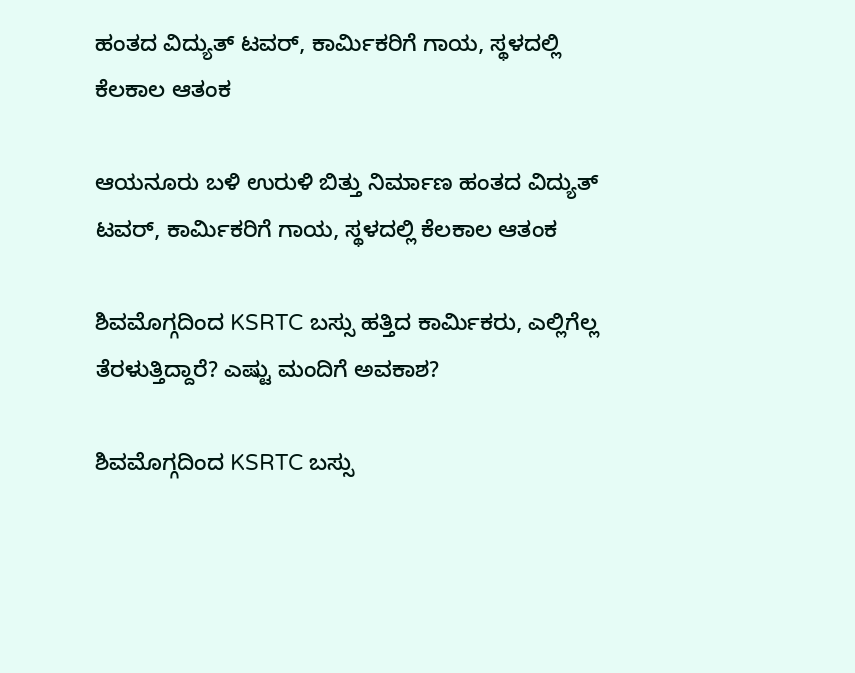ಹಂತದ ವಿದ್ಯುತ್ ಟವರ್, ಕಾರ್ಮಿಕರಿಗೆ ಗಾಯ, ಸ್ಥಳದಲ್ಲಿ ಕೆಲಕಾಲ ಆತಂಕ

ಆಯನೂರು ಬಳಿ ಉರುಳಿ ಬಿತ್ತು ನಿರ್ಮಾಣ ಹಂತದ ವಿದ್ಯುತ್ ಟವರ್, ಕಾರ್ಮಿಕರಿಗೆ ಗಾಯ, ಸ್ಥಳದಲ್ಲಿ ಕೆಲಕಾಲ ಆತಂಕ

ಶಿವಮೊಗ್ಗದಿಂದ KSRTC ಬಸ್ಸು ಹತ್ತಿದ ಕಾರ್ಮಿಕರು, ಎಲ್ಲಿಗೆಲ್ಲ ತೆರಳುತ್ತಿದ್ದಾರೆ? ಎಷ್ಟು ಮಂದಿಗೆ ಅವಕಾಶ?

ಶಿವಮೊಗ್ಗದಿಂದ KSRTC ಬಸ್ಸು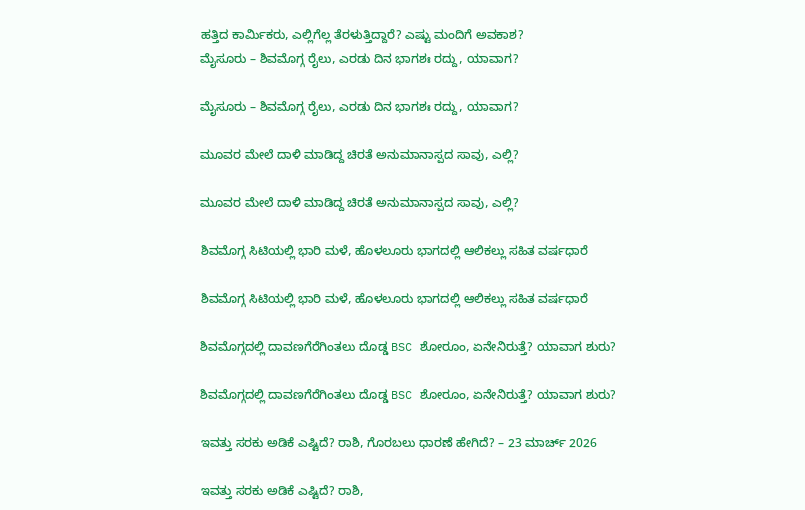ಹತ್ತಿದ ಕಾರ್ಮಿಕರು, ಎಲ್ಲಿಗೆಲ್ಲ ತೆರಳುತ್ತಿದ್ದಾರೆ? ಎಷ್ಟು ಮಂದಿಗೆ ಅವಕಾಶ?
ಮೈಸೂರು – ಶಿವಮೊಗ್ಗ ರೈಲು, ಎರಡು ದಿನ ಭಾಗಶಃ ರದ್ದು, ಯಾವಾಗ?

ಮೈಸೂರು – ಶಿವಮೊಗ್ಗ ರೈಲು, ಎರಡು ದಿನ ಭಾಗಶಃ ರದ್ದು, ಯಾವಾಗ?

ಮೂವರ ಮೇಲೆ ದಾಳಿ ಮಾಡಿದ್ದ ಚಿರತೆ ಅನುಮಾನಾಸ್ಪದ ಸಾವು, ಎಲ್ಲಿ?

ಮೂವರ ಮೇಲೆ ದಾಳಿ ಮಾಡಿದ್ದ ಚಿರತೆ ಅನುಮಾನಾಸ್ಪದ ಸಾವು, ಎಲ್ಲಿ?

ಶಿವಮೊಗ್ಗ ಸಿಟಿಯಲ್ಲಿ ಭಾರಿ ಮಳೆ, ಹೊಳಲೂರು ಭಾಗದಲ್ಲಿ ಆಲಿಕಲ್ಲು ಸಹಿತ ವರ್ಷಧಾರೆ

ಶಿವಮೊಗ್ಗ ಸಿಟಿಯಲ್ಲಿ ಭಾರಿ ಮಳೆ, ಹೊಳಲೂರು ಭಾಗದಲ್ಲಿ ಆಲಿಕಲ್ಲು ಸಹಿತ ವರ್ಷಧಾರೆ

ಶಿವಮೊಗ್ಗದಲ್ಲಿ ದಾವಣಗೆರೆಗಿಂತಲು ದೊಡ್ಡ BSC ಶೋರೂಂ, ಏನೇನಿರುತ್ತೆ? ಯಾವಾಗ ಶುರು?

ಶಿವಮೊಗ್ಗದಲ್ಲಿ ದಾವಣಗೆರೆಗಿಂತಲು ದೊಡ್ಡ BSC ಶೋರೂಂ, ಏನೇನಿರುತ್ತೆ? ಯಾವಾಗ ಶುರು?

ಇವತ್ತು ಸರಕು ಅಡಿಕೆ ಎಷ್ಟಿದೆ? ರಾಶಿ, ಗೊರಬಲು ಧಾರಣೆ ಹೇಗಿದೆ? – 23 ಮಾರ್ಚ್‌ 2026

ಇವತ್ತು ಸರಕು ಅಡಿಕೆ ಎಷ್ಟಿದೆ? ರಾಶಿ,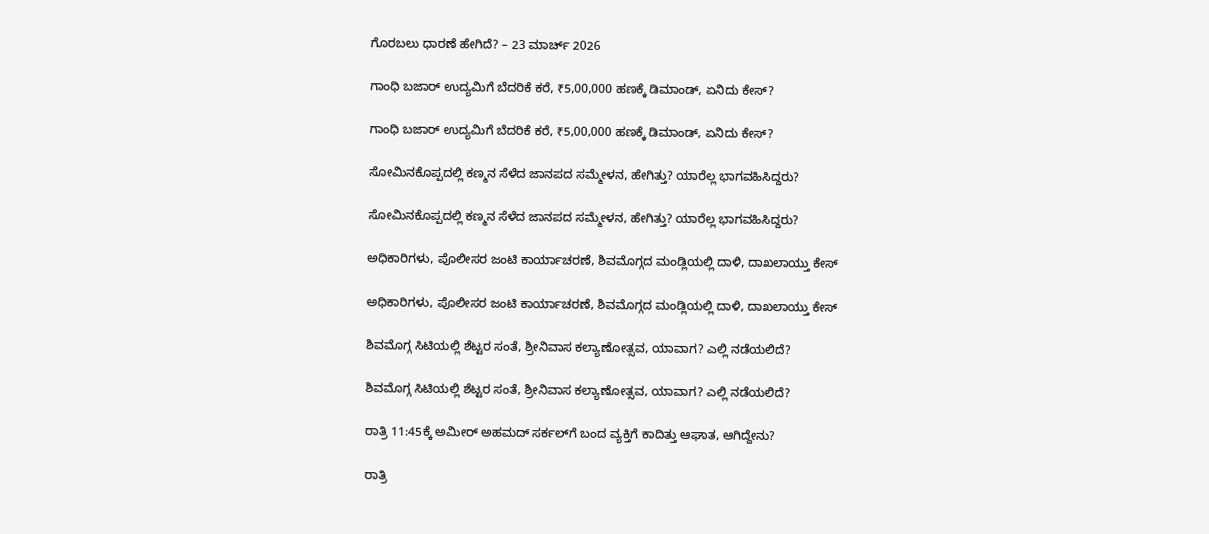ಗೊರಬಲು ಧಾರಣೆ ಹೇಗಿದೆ? – 23 ಮಾರ್ಚ್‌ 2026

ಗಾಂಧಿ ಬಜಾರ್‌ ಉದ್ಯಮಿಗೆ ಬೆದರಿಕೆ ಕರೆ, ₹5,00,000 ಹಣಕ್ಕೆ ಡಿಮಾಂಡ್‌, ಏನಿದು ಕೇಸ್‌?

ಗಾಂಧಿ ಬಜಾರ್‌ ಉದ್ಯಮಿಗೆ ಬೆದರಿಕೆ ಕರೆ, ₹5,00,000 ಹಣಕ್ಕೆ ಡಿಮಾಂಡ್‌, ಏನಿದು ಕೇಸ್‌?

ಸೋಮಿನಕೊಪ್ಪದಲ್ಲಿ ಕಣ್ಮನ ಸೆಳೆದ ಜಾನಪದ ಸಮ್ಮೇಳನ, ಹೇಗಿತ್ತು? ಯಾರೆಲ್ಲ ಭಾಗವಹಿಸಿದ್ದರು?

ಸೋಮಿನಕೊಪ್ಪದಲ್ಲಿ ಕಣ್ಮನ ಸೆಳೆದ ಜಾನಪದ ಸಮ್ಮೇಳನ, ಹೇಗಿತ್ತು? ಯಾರೆಲ್ಲ ಭಾಗವಹಿಸಿದ್ದರು?

ಅಧಿಕಾರಿಗಳು, ಪೊಲೀಸರ ಜಂಟಿ ಕಾರ್ಯಾಚರಣೆ, ಶಿವಮೊಗ್ಗದ ಮಂಡ್ಲಿಯಲ್ಲಿ ದಾಳಿ, ದಾಖಲಾಯ್ತು ಕೇಸ್‌

ಅಧಿಕಾರಿಗಳು, ಪೊಲೀಸರ ಜಂಟಿ ಕಾರ್ಯಾಚರಣೆ, ಶಿವಮೊಗ್ಗದ ಮಂಡ್ಲಿಯಲ್ಲಿ ದಾಳಿ, ದಾಖಲಾಯ್ತು ಕೇಸ್‌

ಶಿವಮೊಗ್ಗ ಸಿಟಿಯಲ್ಲಿ ಶೆಟ್ಟರ ಸಂತೆ, ಶ್ರೀನಿವಾಸ ಕಲ್ಯಾಣೋತ್ಸವ, ಯಾವಾಗ? ಎಲ್ಲಿ ನಡೆಯಲಿದೆ?

ಶಿವಮೊಗ್ಗ ಸಿಟಿಯಲ್ಲಿ ಶೆಟ್ಟರ ಸಂತೆ, ಶ್ರೀನಿವಾಸ ಕಲ್ಯಾಣೋತ್ಸವ, ಯಾವಾಗ? ಎಲ್ಲಿ ನಡೆಯಲಿದೆ?

ರಾತ್ರಿ 11:45ಕ್ಕೆ ಅಮೀರ್‌ ಅಹಮದ್‌ ಸರ್ಕಲ್‌ಗೆ ಬಂದ ವ್ಯಕ್ತಿಗೆ ಕಾದಿತ್ತು ಆಘಾತ, ಆಗಿದ್ದೇನು?

ರಾತ್ರಿ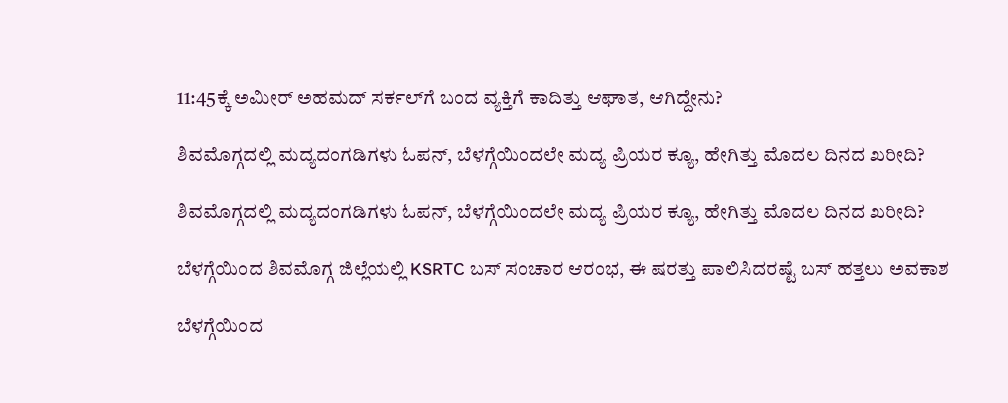11:45ಕ್ಕೆ ಅಮೀರ್‌ ಅಹಮದ್‌ ಸರ್ಕಲ್‌ಗೆ ಬಂದ ವ್ಯಕ್ತಿಗೆ ಕಾದಿತ್ತು ಆಘಾತ, ಆಗಿದ್ದೇನು?

ಶಿವಮೊಗ್ಗದಲ್ಲಿ ಮದ್ಯದಂಗಡಿಗಳು ಓಪನ್, ಬೆಳಗ್ಗೆಯಿಂದಲೇ ಮದ್ಯ ಪ್ರಿಯರ ಕ್ಯೂ, ಹೇಗಿತ್ತು ಮೊದಲ ದಿನದ ಖರೀದಿ?

ಶಿವಮೊಗ್ಗದಲ್ಲಿ ಮದ್ಯದಂಗಡಿಗಳು ಓಪನ್, ಬೆಳಗ್ಗೆಯಿಂದಲೇ ಮದ್ಯ ಪ್ರಿಯರ ಕ್ಯೂ, ಹೇಗಿತ್ತು ಮೊದಲ ದಿನದ ಖರೀದಿ?

ಬೆಳಗ್ಗೆಯಿಂದ ಶಿವಮೊಗ್ಗ ಜಿಲ್ಲೆಯಲ್ಲಿ KSRTC ಬಸ್ ಸಂಚಾರ ಆರಂಭ, ಈ ಷರತ್ತು ಪಾಲಿಸಿದರಷ್ಟೆ ಬಸ್ ಹತ್ತಲು ಅವಕಾಶ

ಬೆಳಗ್ಗೆಯಿಂದ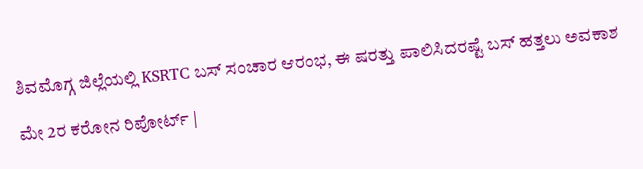ಶಿವಮೊಗ್ಗ ಜಿಲ್ಲೆಯಲ್ಲಿ KSRTC ಬಸ್ ಸಂಚಾರ ಆರಂಭ, ಈ ಷರತ್ತು ಪಾಲಿಸಿದರಷ್ಟೆ ಬಸ್ ಹತ್ತಲು ಅವಕಾಶ

ಮೇ 2ರ ಕರೋನ ರಿಪೋರ್ಟ್ |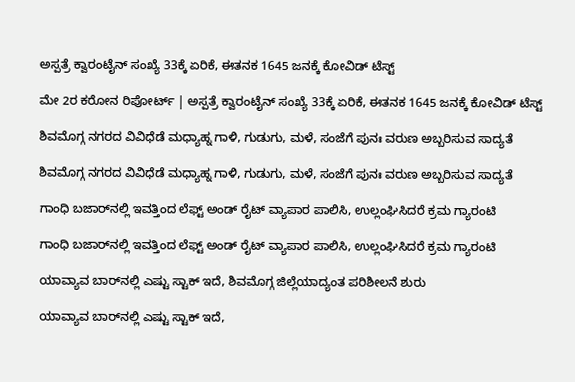ಅಸ್ಪತ್ರೆ ಕ್ವಾರಂಟೈನ್ ಸಂಖ್ಯೆ 33ಕ್ಕೆ ಏರಿಕೆ, ಈತನಕ 1645 ಜನಕ್ಕೆ ಕೋವಿಡ್ ಟೆಸ್ಟ್

ಮೇ 2ರ ಕರೋನ ರಿಪೋರ್ಟ್ | ಅಸ್ಪತ್ರೆ ಕ್ವಾರಂಟೈನ್ ಸಂಖ್ಯೆ 33ಕ್ಕೆ ಏರಿಕೆ, ಈತನಕ 1645 ಜನಕ್ಕೆ ಕೋವಿಡ್ ಟೆಸ್ಟ್

ಶಿವಮೊಗ್ಗ ನಗರದ ವಿವಿಧೆಡೆ ಮಧ್ಯಾಹ್ನ ಗಾಳಿ, ಗುಡುಗು, ಮಳೆ, ಸಂಜೆಗೆ ಪುನಃ ವರುಣ ಅಬ್ಬರಿಸುವ ಸಾದ್ಯತೆ

ಶಿವಮೊಗ್ಗ ನಗರದ ವಿವಿಧೆಡೆ ಮಧ್ಯಾಹ್ನ ಗಾಳಿ, ಗುಡುಗು, ಮಳೆ, ಸಂಜೆಗೆ ಪುನಃ ವರುಣ ಅಬ್ಬರಿಸುವ ಸಾದ್ಯತೆ

ಗಾಂಧಿ ಬಜಾರ್‌ನಲ್ಲಿ ಇವತ್ತಿಂದ ಲೆಫ್ಟ್‌ ಅಂಡ್‌ ರೈಟ್ ವ್ಯಾಪಾರ ಪಾಲಿಸಿ, ಉಲ್ಲಂಘಿಸಿದರೆ ಕ್ರಮ ಗ್ಯಾರಂಟಿ

ಗಾಂಧಿ ಬಜಾರ್‌ನಲ್ಲಿ ಇವತ್ತಿಂದ ಲೆಫ್ಟ್‌ ಅಂಡ್‌ ರೈಟ್ ವ್ಯಾಪಾರ ಪಾಲಿಸಿ, ಉಲ್ಲಂಘಿಸಿದರೆ ಕ್ರಮ ಗ್ಯಾರಂಟಿ

ಯಾವ್ಯಾವ ಬಾರ್‌ನಲ್ಲಿ ಎಷ್ಟು ಸ್ಟಾಕ್ ಇದೆ, ಶಿವಮೊಗ್ಗ ಜಿಲ್ಲೆಯಾದ್ಯಂತ ಪರಿಶೀಲನೆ ಶುರು

ಯಾವ್ಯಾವ ಬಾರ್‌ನಲ್ಲಿ ಎಷ್ಟು ಸ್ಟಾಕ್ ಇದೆ,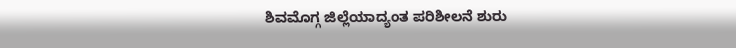ಶಿವಮೊಗ್ಗ ಜಿಲ್ಲೆಯಾದ್ಯಂತ ಪರಿಶೀಲನೆ ಶುರು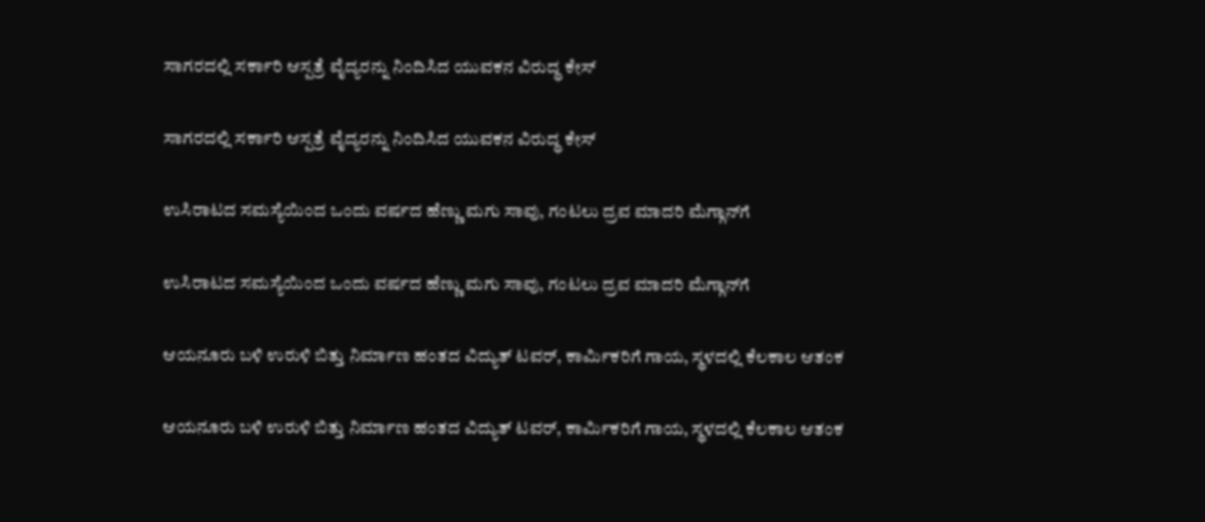ಸಾಗರದಲ್ಲಿ ಸರ್ಕಾರಿ ಆಸ್ಪತ್ರೆ ವೈದ್ಯರನ್ನು ನಿಂದಿಸಿದ ಯುವಕನ ವಿರುದ್ಧ ಕೇಸ್

ಸಾಗರದಲ್ಲಿ ಸರ್ಕಾರಿ ಆಸ್ಪತ್ರೆ ವೈದ್ಯರನ್ನು ನಿಂದಿಸಿದ ಯುವಕನ ವಿರುದ್ಧ ಕೇಸ್

ಉಸಿರಾಟದ ಸಮಸ್ಯೆಯಿಂದ ಒಂದು ವರ್ಷದ ಹೆಣ್ಣು ಮಗು ಸಾವು, ಗಂಟಲು ದ್ರವ ಮಾದರಿ ಮೆಗ್ಗಾನ್‌ಗೆ

ಉಸಿರಾಟದ ಸಮಸ್ಯೆಯಿಂದ ಒಂದು ವರ್ಷದ ಹೆಣ್ಣು ಮಗು ಸಾವು, ಗಂಟಲು ದ್ರವ ಮಾದರಿ ಮೆಗ್ಗಾನ್‌ಗೆ

ಆಯನೂರು ಬಳಿ ಉರುಳಿ ಬಿತ್ತು ನಿರ್ಮಾಣ ಹಂತದ ವಿದ್ಯುತ್ ಟವರ್, ಕಾರ್ಮಿಕರಿಗೆ ಗಾಯ, ಸ್ಥಳದಲ್ಲಿ ಕೆಲಕಾಲ ಆತಂಕ

ಆಯನೂರು ಬಳಿ ಉರುಳಿ ಬಿತ್ತು ನಿರ್ಮಾಣ ಹಂತದ ವಿದ್ಯುತ್ ಟವರ್, ಕಾರ್ಮಿಕರಿಗೆ ಗಾಯ, ಸ್ಥಳದಲ್ಲಿ ಕೆಲಕಾಲ ಆತಂಕ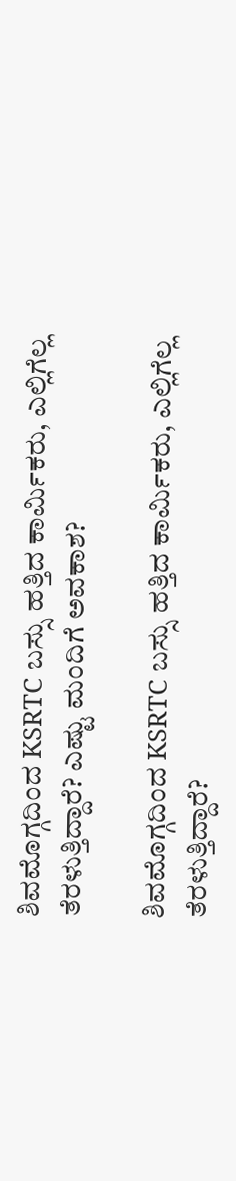ಶಿವಮೊಗ್ಗದಿಂದ KSRTC ಬಸ್ಸು ಹತ್ತಿದ ಕಾರ್ಮಿಕರು, ಎಲ್ಲಿಗೆಲ್ಲ ತೆರಳುತ್ತಿದ್ದಾರೆ? ಎಷ್ಟು ಮಂದಿಗೆ ಅವಕಾಶ?

ಶಿವಮೊಗ್ಗದಿಂದ KSRTC ಬಸ್ಸು ಹತ್ತಿದ ಕಾರ್ಮಿಕರು, ಎಲ್ಲಿಗೆಲ್ಲ ತೆರಳುತ್ತಿದ್ದಾರೆ?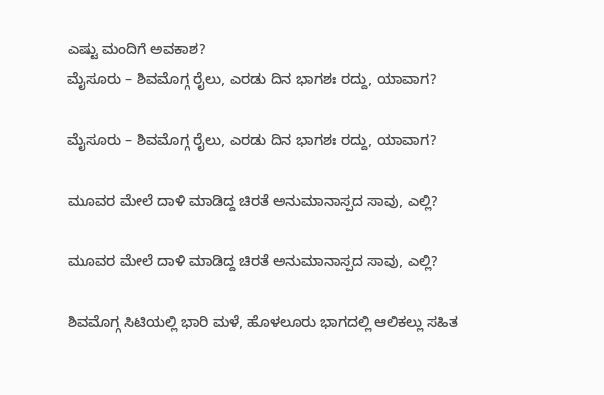ಎಷ್ಟು ಮಂದಿಗೆ ಅವಕಾಶ?
ಮೈಸೂರು – ಶಿವಮೊಗ್ಗ ರೈಲು, ಎರಡು ದಿನ ಭಾಗಶಃ ರದ್ದು, ಯಾವಾಗ?

ಮೈಸೂರು – ಶಿವಮೊಗ್ಗ ರೈಲು, ಎರಡು ದಿನ ಭಾಗಶಃ ರದ್ದು, ಯಾವಾಗ?

ಮೂವರ ಮೇಲೆ ದಾಳಿ ಮಾಡಿದ್ದ ಚಿರತೆ ಅನುಮಾನಾಸ್ಪದ ಸಾವು, ಎಲ್ಲಿ?

ಮೂವರ ಮೇಲೆ ದಾಳಿ ಮಾಡಿದ್ದ ಚಿರತೆ ಅನುಮಾನಾಸ್ಪದ ಸಾವು, ಎಲ್ಲಿ?

ಶಿವಮೊಗ್ಗ ಸಿಟಿಯಲ್ಲಿ ಭಾರಿ ಮಳೆ, ಹೊಳಲೂರು ಭಾಗದಲ್ಲಿ ಆಲಿಕಲ್ಲು ಸಹಿತ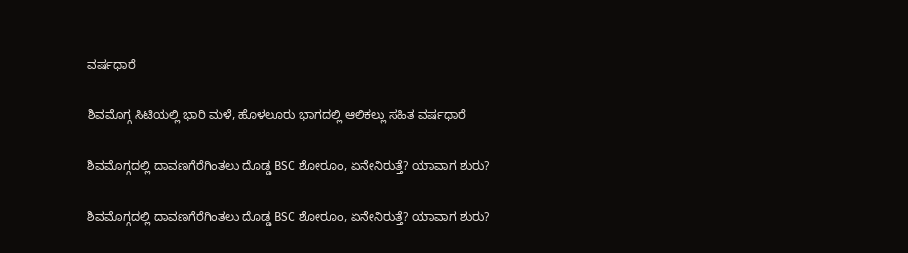ವರ್ಷಧಾರೆ

ಶಿವಮೊಗ್ಗ ಸಿಟಿಯಲ್ಲಿ ಭಾರಿ ಮಳೆ, ಹೊಳಲೂರು ಭಾಗದಲ್ಲಿ ಆಲಿಕಲ್ಲು ಸಹಿತ ವರ್ಷಧಾರೆ

ಶಿವಮೊಗ್ಗದಲ್ಲಿ ದಾವಣಗೆರೆಗಿಂತಲು ದೊಡ್ಡ BSC ಶೋರೂಂ, ಏನೇನಿರುತ್ತೆ? ಯಾವಾಗ ಶುರು?

ಶಿವಮೊಗ್ಗದಲ್ಲಿ ದಾವಣಗೆರೆಗಿಂತಲು ದೊಡ್ಡ BSC ಶೋರೂಂ, ಏನೇನಿರುತ್ತೆ? ಯಾವಾಗ ಶುರು?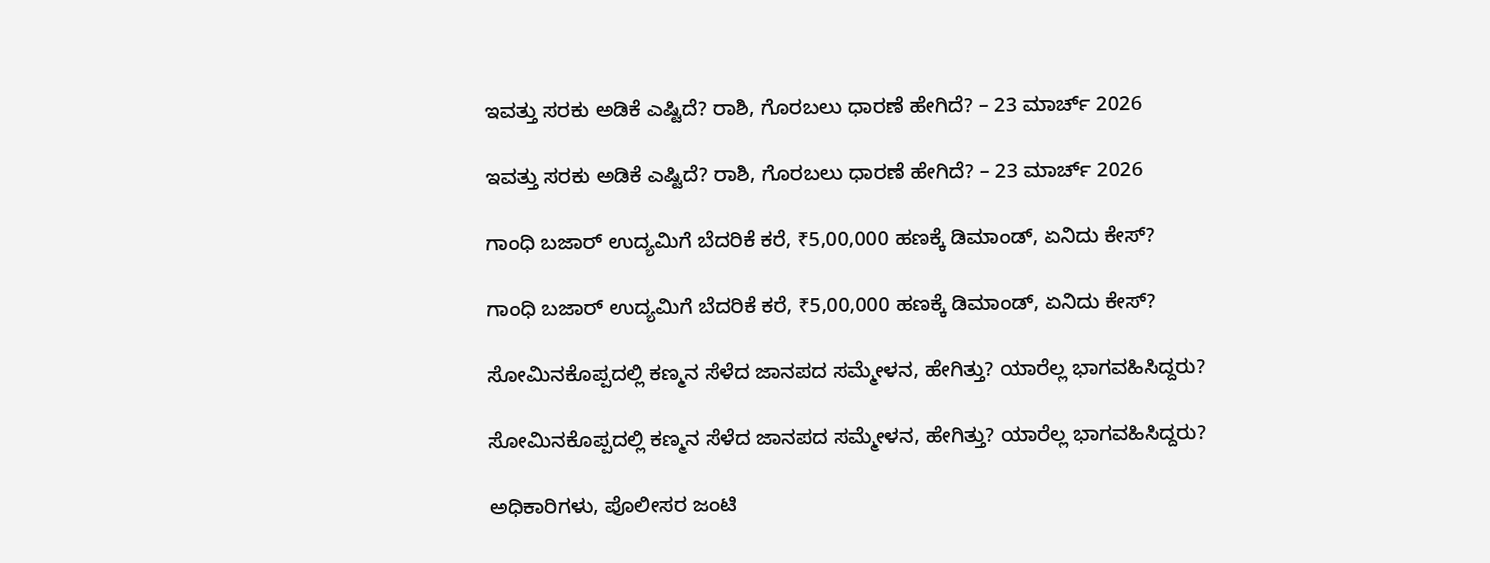ಇವತ್ತು ಸರಕು ಅಡಿಕೆ ಎಷ್ಟಿದೆ? ರಾಶಿ, ಗೊರಬಲು ಧಾರಣೆ ಹೇಗಿದೆ? – 23 ಮಾರ್ಚ್‌ 2026

ಇವತ್ತು ಸರಕು ಅಡಿಕೆ ಎಷ್ಟಿದೆ? ರಾಶಿ, ಗೊರಬಲು ಧಾರಣೆ ಹೇಗಿದೆ? – 23 ಮಾರ್ಚ್‌ 2026

ಗಾಂಧಿ ಬಜಾರ್‌ ಉದ್ಯಮಿಗೆ ಬೆದರಿಕೆ ಕರೆ, ₹5,00,000 ಹಣಕ್ಕೆ ಡಿಮಾಂಡ್‌, ಏನಿದು ಕೇಸ್‌?

ಗಾಂಧಿ ಬಜಾರ್‌ ಉದ್ಯಮಿಗೆ ಬೆದರಿಕೆ ಕರೆ, ₹5,00,000 ಹಣಕ್ಕೆ ಡಿಮಾಂಡ್‌, ಏನಿದು ಕೇಸ್‌?

ಸೋಮಿನಕೊಪ್ಪದಲ್ಲಿ ಕಣ್ಮನ ಸೆಳೆದ ಜಾನಪದ ಸಮ್ಮೇಳನ, ಹೇಗಿತ್ತು? ಯಾರೆಲ್ಲ ಭಾಗವಹಿಸಿದ್ದರು?

ಸೋಮಿನಕೊಪ್ಪದಲ್ಲಿ ಕಣ್ಮನ ಸೆಳೆದ ಜಾನಪದ ಸಮ್ಮೇಳನ, ಹೇಗಿತ್ತು? ಯಾರೆಲ್ಲ ಭಾಗವಹಿಸಿದ್ದರು?

ಅಧಿಕಾರಿಗಳು, ಪೊಲೀಸರ ಜಂಟಿ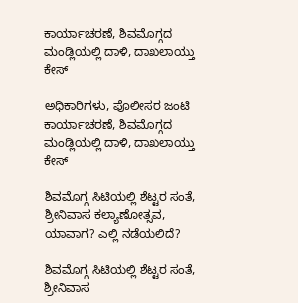ಕಾರ್ಯಾಚರಣೆ, ಶಿವಮೊಗ್ಗದ ಮಂಡ್ಲಿಯಲ್ಲಿ ದಾಳಿ, ದಾಖಲಾಯ್ತು ಕೇಸ್‌

ಅಧಿಕಾರಿಗಳು, ಪೊಲೀಸರ ಜಂಟಿ ಕಾರ್ಯಾಚರಣೆ, ಶಿವಮೊಗ್ಗದ ಮಂಡ್ಲಿಯಲ್ಲಿ ದಾಳಿ, ದಾಖಲಾಯ್ತು ಕೇಸ್‌

ಶಿವಮೊಗ್ಗ ಸಿಟಿಯಲ್ಲಿ ಶೆಟ್ಟರ ಸಂತೆ, ಶ್ರೀನಿವಾಸ ಕಲ್ಯಾಣೋತ್ಸವ, ಯಾವಾಗ? ಎಲ್ಲಿ ನಡೆಯಲಿದೆ?

ಶಿವಮೊಗ್ಗ ಸಿಟಿಯಲ್ಲಿ ಶೆಟ್ಟರ ಸಂತೆ, ಶ್ರೀನಿವಾಸ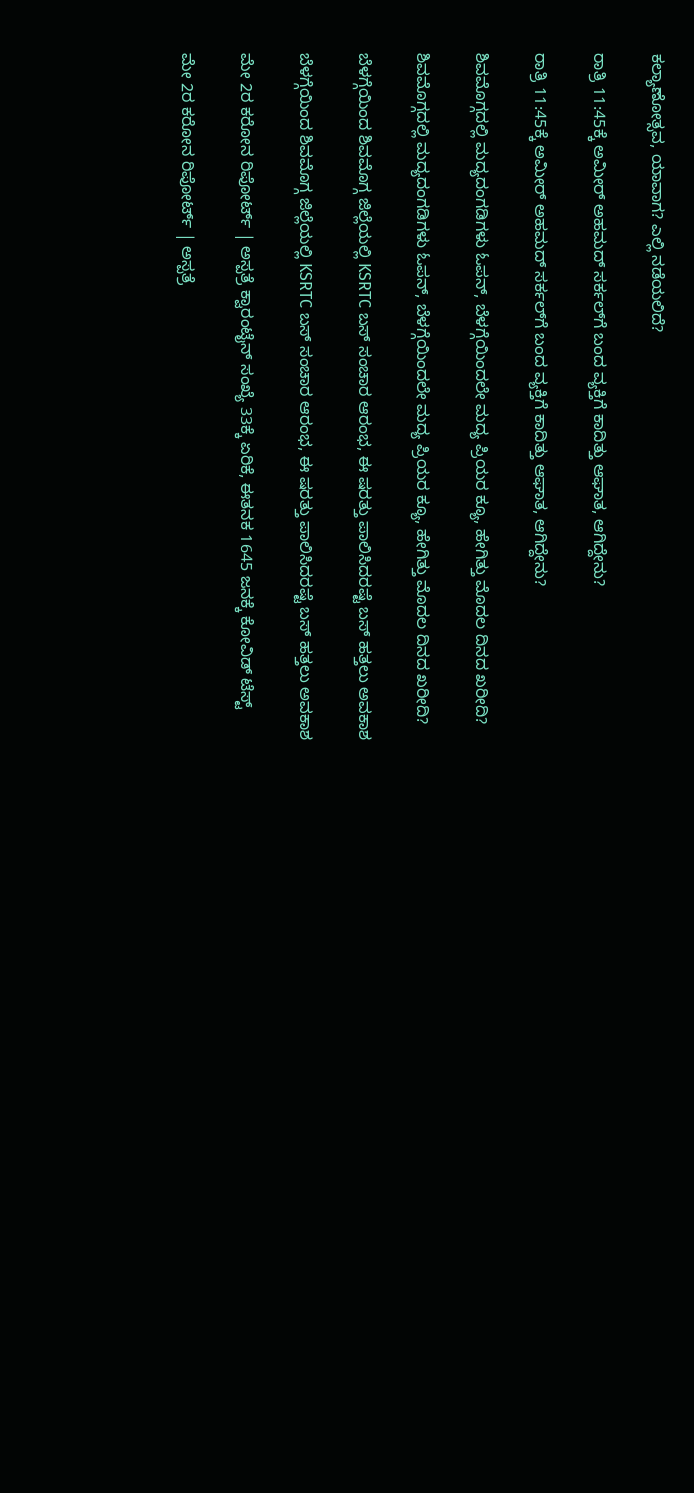ಕಲ್ಯಾಣೋತ್ಸವ, ಯಾವಾಗ? ಎಲ್ಲಿ ನಡೆಯಲಿದೆ?

ರಾತ್ರಿ 11:45ಕ್ಕೆ ಅಮೀರ್‌ ಅಹಮದ್‌ ಸರ್ಕಲ್‌ಗೆ ಬಂದ ವ್ಯಕ್ತಿಗೆ ಕಾದಿತ್ತು ಆಘಾತ, ಆಗಿದ್ದೇನು?

ರಾತ್ರಿ 11:45ಕ್ಕೆ ಅಮೀರ್‌ ಅಹಮದ್‌ ಸರ್ಕಲ್‌ಗೆ ಬಂದ ವ್ಯಕ್ತಿಗೆ ಕಾದಿತ್ತು ಆಘಾತ, ಆಗಿದ್ದೇನು?

ಶಿವಮೊಗ್ಗದಲ್ಲಿ ಮದ್ಯದಂಗಡಿಗಳು ಓಪನ್, ಬೆಳಗ್ಗೆಯಿಂದಲೇ ಮದ್ಯ ಪ್ರಿಯರ ಕ್ಯೂ, ಹೇಗಿತ್ತು ಮೊದಲ ದಿನದ ಖರೀದಿ?

ಶಿವಮೊಗ್ಗದಲ್ಲಿ ಮದ್ಯದಂಗಡಿಗಳು ಓಪನ್, ಬೆಳಗ್ಗೆಯಿಂದಲೇ ಮದ್ಯ ಪ್ರಿಯರ ಕ್ಯೂ, ಹೇಗಿತ್ತು ಮೊದಲ ದಿನದ ಖರೀದಿ?

ಬೆಳಗ್ಗೆಯಿಂದ ಶಿವಮೊಗ್ಗ ಜಿಲ್ಲೆಯಲ್ಲಿ KSRTC ಬಸ್ ಸಂಚಾರ ಆರಂಭ, ಈ ಷರತ್ತು ಪಾಲಿಸಿದರಷ್ಟೆ ಬಸ್ ಹತ್ತಲು ಅವಕಾಶ

ಬೆಳಗ್ಗೆಯಿಂದ ಶಿವಮೊಗ್ಗ ಜಿಲ್ಲೆಯಲ್ಲಿ KSRTC ಬಸ್ ಸಂಚಾರ ಆರಂಭ, ಈ ಷರತ್ತು ಪಾಲಿಸಿದರಷ್ಟೆ ಬಸ್ ಹತ್ತಲು ಅವಕಾಶ

ಮೇ 2ರ ಕರೋನ ರಿಪೋರ್ಟ್ | ಅಸ್ಪತ್ರೆ ಕ್ವಾರಂಟೈನ್ ಸಂಖ್ಯೆ 33ಕ್ಕೆ ಏರಿಕೆ, ಈತನಕ 1645 ಜನಕ್ಕೆ ಕೋವಿಡ್ ಟೆಸ್ಟ್

ಮೇ 2ರ ಕರೋನ ರಿಪೋರ್ಟ್ | ಅಸ್ಪತ್ರೆ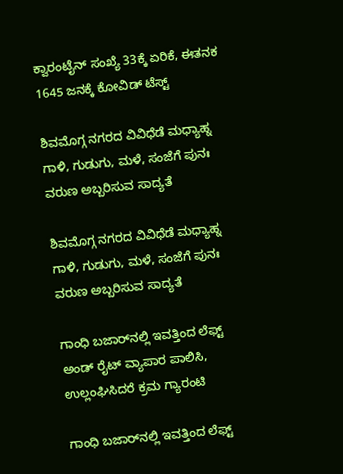ಕ್ವಾರಂಟೈನ್ ಸಂಖ್ಯೆ 33ಕ್ಕೆ ಏರಿಕೆ, ಈತನಕ 1645 ಜನಕ್ಕೆ ಕೋವಿಡ್ ಟೆಸ್ಟ್

ಶಿವಮೊಗ್ಗ ನಗರದ ವಿವಿಧೆಡೆ ಮಧ್ಯಾಹ್ನ ಗಾಳಿ, ಗುಡುಗು, ಮಳೆ, ಸಂಜೆಗೆ ಪುನಃ ವರುಣ ಅಬ್ಬರಿಸುವ ಸಾದ್ಯತೆ

ಶಿವಮೊಗ್ಗ ನಗರದ ವಿವಿಧೆಡೆ ಮಧ್ಯಾಹ್ನ ಗಾಳಿ, ಗುಡುಗು, ಮಳೆ, ಸಂಜೆಗೆ ಪುನಃ ವರುಣ ಅಬ್ಬರಿಸುವ ಸಾದ್ಯತೆ

ಗಾಂಧಿ ಬಜಾರ್‌ನಲ್ಲಿ ಇವತ್ತಿಂದ ಲೆಫ್ಟ್‌ ಅಂಡ್‌ ರೈಟ್ ವ್ಯಾಪಾರ ಪಾಲಿಸಿ, ಉಲ್ಲಂಘಿಸಿದರೆ ಕ್ರಮ ಗ್ಯಾರಂಟಿ

ಗಾಂಧಿ ಬಜಾರ್‌ನಲ್ಲಿ ಇವತ್ತಿಂದ ಲೆಫ್ಟ್‌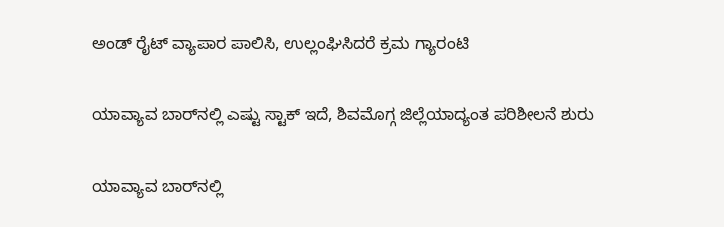ಅಂಡ್‌ ರೈಟ್ ವ್ಯಾಪಾರ ಪಾಲಿಸಿ, ಉಲ್ಲಂಘಿಸಿದರೆ ಕ್ರಮ ಗ್ಯಾರಂಟಿ

ಯಾವ್ಯಾವ ಬಾರ್‌ನಲ್ಲಿ ಎಷ್ಟು ಸ್ಟಾಕ್ ಇದೆ, ಶಿವಮೊಗ್ಗ ಜಿಲ್ಲೆಯಾದ್ಯಂತ ಪರಿಶೀಲನೆ ಶುರು

ಯಾವ್ಯಾವ ಬಾರ್‌ನಲ್ಲಿ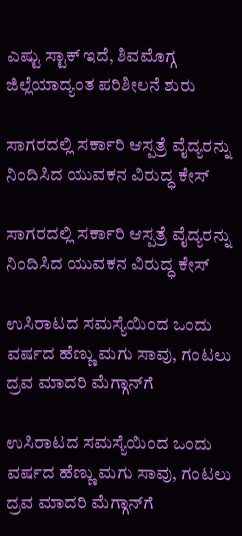ಎಷ್ಟು ಸ್ಟಾಕ್ ಇದೆ, ಶಿವಮೊಗ್ಗ ಜಿಲ್ಲೆಯಾದ್ಯಂತ ಪರಿಶೀಲನೆ ಶುರು

ಸಾಗರದಲ್ಲಿ ಸರ್ಕಾರಿ ಆಸ್ಪತ್ರೆ ವೈದ್ಯರನ್ನು ನಿಂದಿಸಿದ ಯುವಕನ ವಿರುದ್ಧ ಕೇಸ್

ಸಾಗರದಲ್ಲಿ ಸರ್ಕಾರಿ ಆಸ್ಪತ್ರೆ ವೈದ್ಯರನ್ನು ನಿಂದಿಸಿದ ಯುವಕನ ವಿರುದ್ಧ ಕೇಸ್

ಉಸಿರಾಟದ ಸಮಸ್ಯೆಯಿಂದ ಒಂದು ವರ್ಷದ ಹೆಣ್ಣು ಮಗು ಸಾವು, ಗಂಟಲು ದ್ರವ ಮಾದರಿ ಮೆಗ್ಗಾನ್‌ಗೆ

ಉಸಿರಾಟದ ಸಮಸ್ಯೆಯಿಂದ ಒಂದು ವರ್ಷದ ಹೆಣ್ಣು ಮಗು ಸಾವು, ಗಂಟಲು ದ್ರವ ಮಾದರಿ ಮೆಗ್ಗಾನ್‌ಗೆ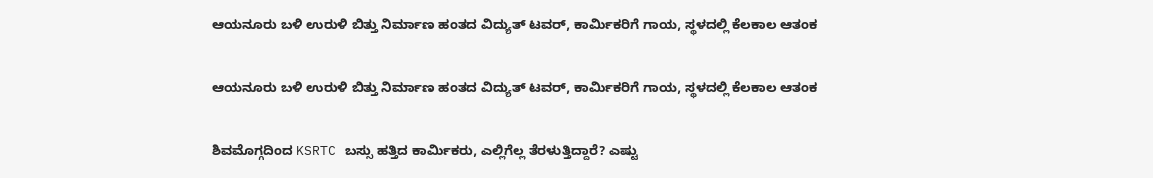ಆಯನೂರು ಬಳಿ ಉರುಳಿ ಬಿತ್ತು ನಿರ್ಮಾಣ ಹಂತದ ವಿದ್ಯುತ್ ಟವರ್, ಕಾರ್ಮಿಕರಿಗೆ ಗಾಯ, ಸ್ಥಳದಲ್ಲಿ ಕೆಲಕಾಲ ಆತಂಕ

ಆಯನೂರು ಬಳಿ ಉರುಳಿ ಬಿತ್ತು ನಿರ್ಮಾಣ ಹಂತದ ವಿದ್ಯುತ್ ಟವರ್, ಕಾರ್ಮಿಕರಿಗೆ ಗಾಯ, ಸ್ಥಳದಲ್ಲಿ ಕೆಲಕಾಲ ಆತಂಕ

ಶಿವಮೊಗ್ಗದಿಂದ KSRTC ಬಸ್ಸು ಹತ್ತಿದ ಕಾರ್ಮಿಕರು, ಎಲ್ಲಿಗೆಲ್ಲ ತೆರಳುತ್ತಿದ್ದಾರೆ? ಎಷ್ಟು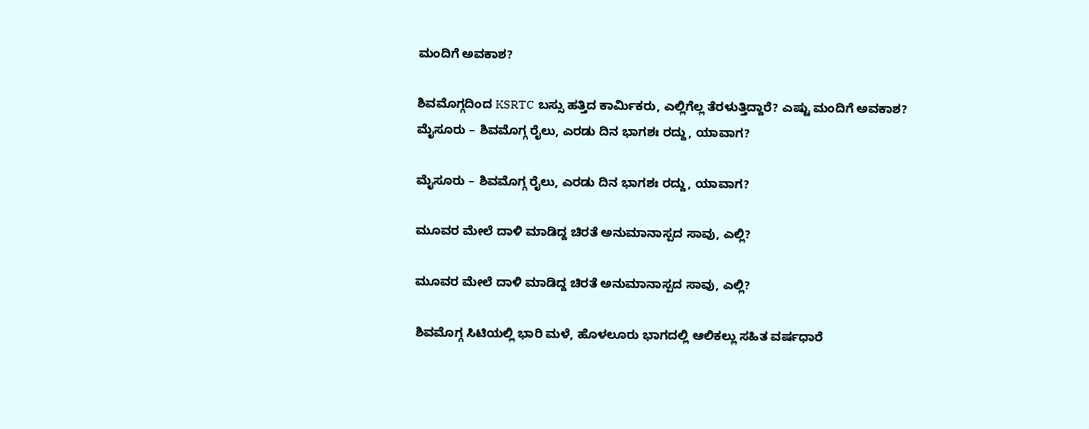ಮಂದಿಗೆ ಅವಕಾಶ?

ಶಿವಮೊಗ್ಗದಿಂದ KSRTC ಬಸ್ಸು ಹತ್ತಿದ ಕಾರ್ಮಿಕರು, ಎಲ್ಲಿಗೆಲ್ಲ ತೆರಳುತ್ತಿದ್ದಾರೆ? ಎಷ್ಟು ಮಂದಿಗೆ ಅವಕಾಶ?
ಮೈಸೂರು – ಶಿವಮೊಗ್ಗ ರೈಲು, ಎರಡು ದಿನ ಭಾಗಶಃ ರದ್ದು, ಯಾವಾಗ?

ಮೈಸೂರು – ಶಿವಮೊಗ್ಗ ರೈಲು, ಎರಡು ದಿನ ಭಾಗಶಃ ರದ್ದು, ಯಾವಾಗ?

ಮೂವರ ಮೇಲೆ ದಾಳಿ ಮಾಡಿದ್ದ ಚಿರತೆ ಅನುಮಾನಾಸ್ಪದ ಸಾವು, ಎಲ್ಲಿ?

ಮೂವರ ಮೇಲೆ ದಾಳಿ ಮಾಡಿದ್ದ ಚಿರತೆ ಅನುಮಾನಾಸ್ಪದ ಸಾವು, ಎಲ್ಲಿ?

ಶಿವಮೊಗ್ಗ ಸಿಟಿಯಲ್ಲಿ ಭಾರಿ ಮಳೆ, ಹೊಳಲೂರು ಭಾಗದಲ್ಲಿ ಆಲಿಕಲ್ಲು ಸಹಿತ ವರ್ಷಧಾರೆ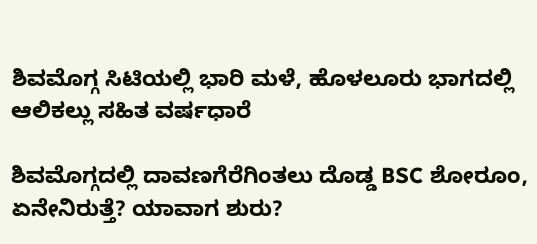ಶಿವಮೊಗ್ಗ ಸಿಟಿಯಲ್ಲಿ ಭಾರಿ ಮಳೆ, ಹೊಳಲೂರು ಭಾಗದಲ್ಲಿ ಆಲಿಕಲ್ಲು ಸಹಿತ ವರ್ಷಧಾರೆ

ಶಿವಮೊಗ್ಗದಲ್ಲಿ ದಾವಣಗೆರೆಗಿಂತಲು ದೊಡ್ಡ BSC ಶೋರೂಂ, ಏನೇನಿರುತ್ತೆ? ಯಾವಾಗ ಶುರು?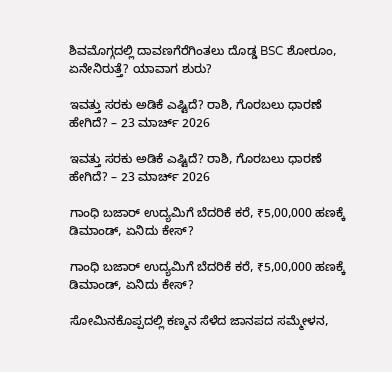ಶಿವಮೊಗ್ಗದಲ್ಲಿ ದಾವಣಗೆರೆಗಿಂತಲು ದೊಡ್ಡ BSC ಶೋರೂಂ, ಏನೇನಿರುತ್ತೆ? ಯಾವಾಗ ಶುರು?

ಇವತ್ತು ಸರಕು ಅಡಿಕೆ ಎಷ್ಟಿದೆ? ರಾಶಿ, ಗೊರಬಲು ಧಾರಣೆ ಹೇಗಿದೆ? – 23 ಮಾರ್ಚ್‌ 2026

ಇವತ್ತು ಸರಕು ಅಡಿಕೆ ಎಷ್ಟಿದೆ? ರಾಶಿ, ಗೊರಬಲು ಧಾರಣೆ ಹೇಗಿದೆ? – 23 ಮಾರ್ಚ್‌ 2026

ಗಾಂಧಿ ಬಜಾರ್‌ ಉದ್ಯಮಿಗೆ ಬೆದರಿಕೆ ಕರೆ, ₹5,00,000 ಹಣಕ್ಕೆ ಡಿಮಾಂಡ್‌, ಏನಿದು ಕೇಸ್‌?

ಗಾಂಧಿ ಬಜಾರ್‌ ಉದ್ಯಮಿಗೆ ಬೆದರಿಕೆ ಕರೆ, ₹5,00,000 ಹಣಕ್ಕೆ ಡಿಮಾಂಡ್‌, ಏನಿದು ಕೇಸ್‌?

ಸೋಮಿನಕೊಪ್ಪದಲ್ಲಿ ಕಣ್ಮನ ಸೆಳೆದ ಜಾನಪದ ಸಮ್ಮೇಳನ,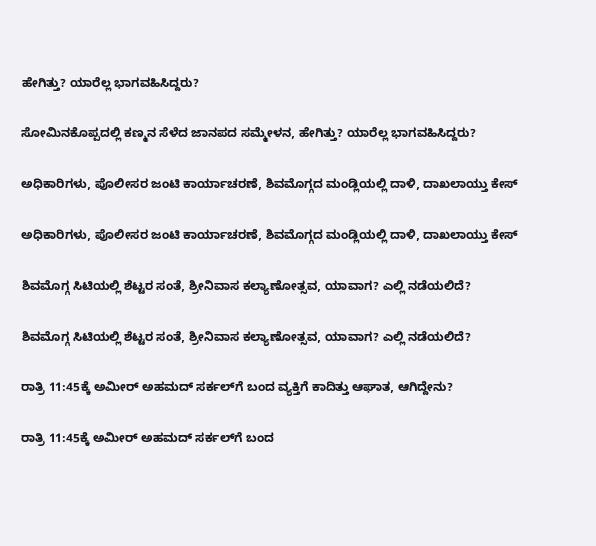ಹೇಗಿತ್ತು? ಯಾರೆಲ್ಲ ಭಾಗವಹಿಸಿದ್ದರು?

ಸೋಮಿನಕೊಪ್ಪದಲ್ಲಿ ಕಣ್ಮನ ಸೆಳೆದ ಜಾನಪದ ಸಮ್ಮೇಳನ, ಹೇಗಿತ್ತು? ಯಾರೆಲ್ಲ ಭಾಗವಹಿಸಿದ್ದರು?

ಅಧಿಕಾರಿಗಳು, ಪೊಲೀಸರ ಜಂಟಿ ಕಾರ್ಯಾಚರಣೆ, ಶಿವಮೊಗ್ಗದ ಮಂಡ್ಲಿಯಲ್ಲಿ ದಾಳಿ, ದಾಖಲಾಯ್ತು ಕೇಸ್‌

ಅಧಿಕಾರಿಗಳು, ಪೊಲೀಸರ ಜಂಟಿ ಕಾರ್ಯಾಚರಣೆ, ಶಿವಮೊಗ್ಗದ ಮಂಡ್ಲಿಯಲ್ಲಿ ದಾಳಿ, ದಾಖಲಾಯ್ತು ಕೇಸ್‌

ಶಿವಮೊಗ್ಗ ಸಿಟಿಯಲ್ಲಿ ಶೆಟ್ಟರ ಸಂತೆ, ಶ್ರೀನಿವಾಸ ಕಲ್ಯಾಣೋತ್ಸವ, ಯಾವಾಗ? ಎಲ್ಲಿ ನಡೆಯಲಿದೆ?

ಶಿವಮೊಗ್ಗ ಸಿಟಿಯಲ್ಲಿ ಶೆಟ್ಟರ ಸಂತೆ, ಶ್ರೀನಿವಾಸ ಕಲ್ಯಾಣೋತ್ಸವ, ಯಾವಾಗ? ಎಲ್ಲಿ ನಡೆಯಲಿದೆ?

ರಾತ್ರಿ 11:45ಕ್ಕೆ ಅಮೀರ್‌ ಅಹಮದ್‌ ಸರ್ಕಲ್‌ಗೆ ಬಂದ ವ್ಯಕ್ತಿಗೆ ಕಾದಿತ್ತು ಆಘಾತ, ಆಗಿದ್ದೇನು?

ರಾತ್ರಿ 11:45ಕ್ಕೆ ಅಮೀರ್‌ ಅಹಮದ್‌ ಸರ್ಕಲ್‌ಗೆ ಬಂದ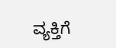ವ್ಯಕ್ತಿಗೆ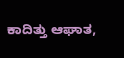ಕಾದಿತ್ತು ಆಘಾತ,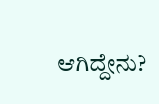ಆಗಿದ್ದೇನು?